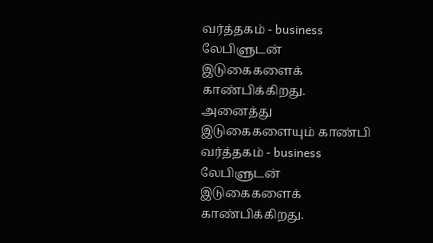வர்த்தகம் - business லேபிளுடன் இடுகைகளைக் காண்பிக்கிறது. அனைத்து இடுகைகளையும் காண்பி
வர்த்தகம் - business லேபிளுடன் இடுகைகளைக் காண்பிக்கிறது.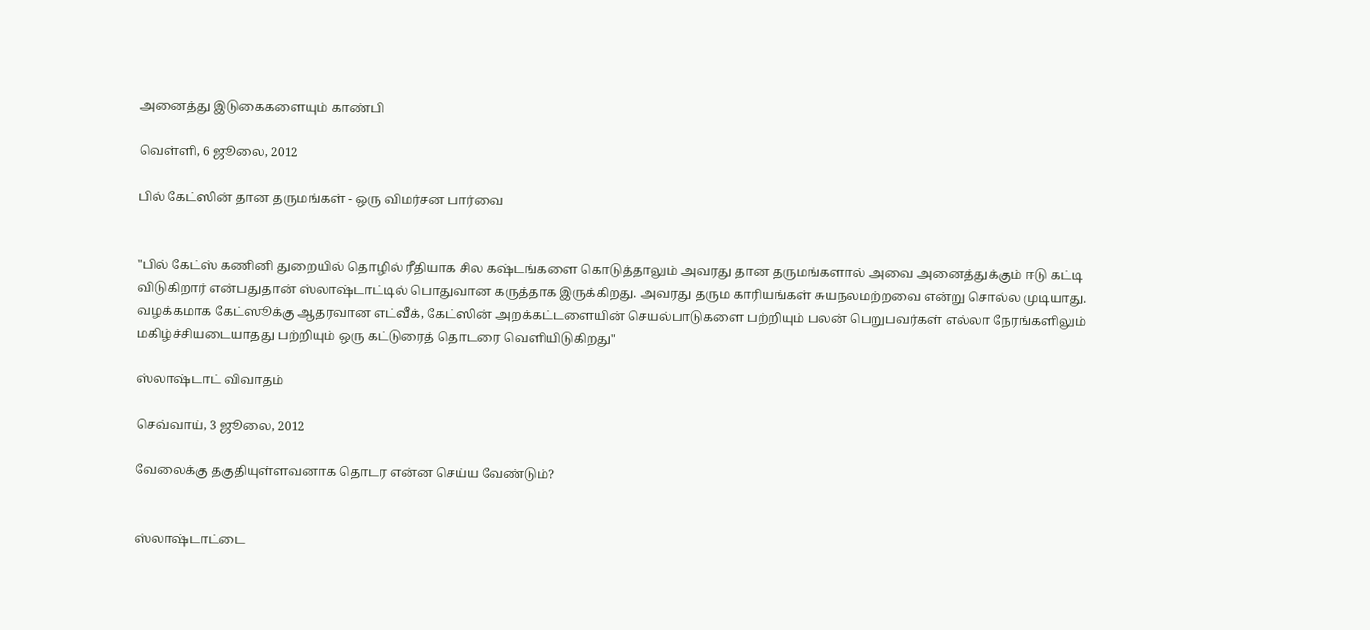அனைத்து இடுகைகளையும் காண்பி

வெள்ளி, 6 ஜூலை, 2012

பில் கேட்ஸின் தான தருமங்கள் - ஒரு விமர்சன பார்வை


"பில் கேட்ஸ் கணினி துறையில் தொழில் ரீதியாக சில கஷ்டங்களை கொடுத்தாலும் அவரது தான தருமங்களால் அவை அனைத்துக்கும் ஈடு கட்டி விடுகிறார் என்பதுதான் ஸ்லாஷ்டாட்டில் பொதுவான கருத்தாக இருக்கிறது. அவரது தரும காரியங்கள் சுயநலமற்றவை என்று சொல்ல முடியாது. வழக்கமாக கேட்ஸூக்கு ஆதரவான எட்வீக், கேட்ஸின் அறக்கட்டளையின் செயல்பாடுகளை பற்றியும் பலன் பெறுபவர்கள் எல்லா நேரங்களிலும் மகிழ்ச்சியடையாதது பற்றியும் ஒரு கட்டுரைத் தொடரை வெளியிடுகிறது"

ஸ்லாஷ்டாட் விவாதம்

செவ்வாய், 3 ஜூலை, 2012

வேலைக்கு தகுதியுள்ளவனாக தொடர என்ன செய்ய வேண்டும்?


ஸ்லாஷ்டாட்டை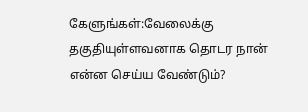கேளுங்கள்:வேலைக்கு தகுதியுள்ளவனாக தொடர நான் என்ன செய்ய வேண்டும்?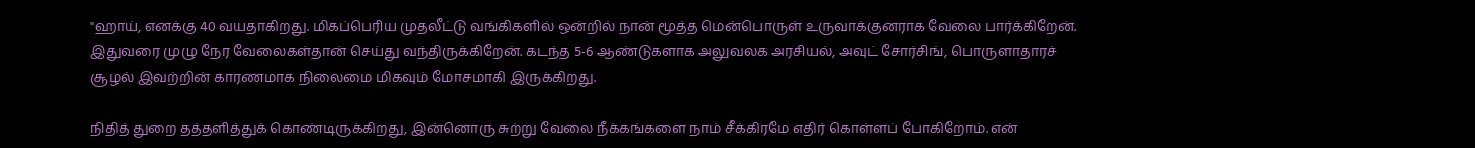"ஹாய், எனக்கு 40 வயதாகிறது. மிகப்பெரிய முதலீட்டு வங்கிகளில் ஒன்றில் நான் மூத்த மென்பொருள் உருவாக்குனராக வேலை பார்க்கிறேன். இதுவரை முழு நேர வேலைகள்தான் செய்து வந்திருக்கிறேன். கடந்த 5-6 ஆண்டுகளாக அலுவலக அரசியல், அவுட் சோர்சிங், பொருளாதாரச் சூழல் இவற்றின் காரணமாக நிலைமை மிகவும் மோசமாகி இருக்கிறது.

நிதித் துறை தத்தளித்துக் கொண்டிருக்கிறது, இன்னொரு சுற்று வேலை நீக்கங்களை நாம் சீக்கிரமே எதிர் கொள்ளப் போகிறோம். என்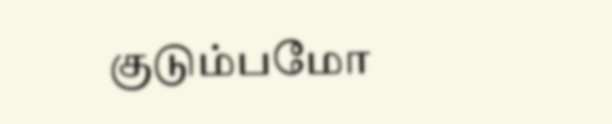குடும்பமோ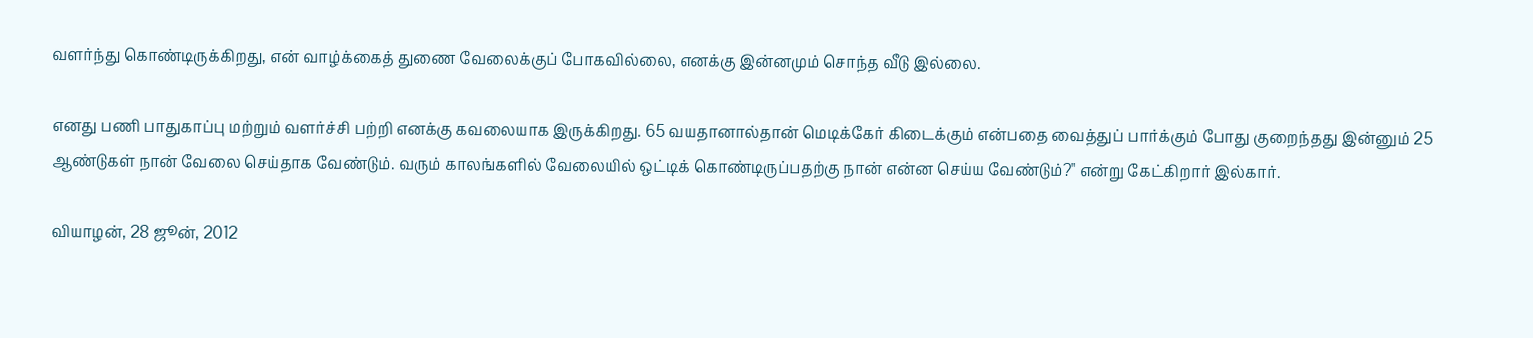வளர்ந்து கொண்டிருக்கிறது, என் வாழ்க்கைத் துணை வேலைக்குப் போகவில்லை, எனக்கு இன்னமும் சொந்த வீடு இல்லை.

எனது பணி பாதுகாப்பு மற்றும் வளர்ச்சி பற்றி எனக்கு கவலையாக இருக்கிறது. 65 வயதானால்தான் மெடிக்கேர் கிடைக்கும் என்பதை வைத்துப் பார்க்கும் போது குறைந்தது இன்னும் 25 ஆண்டுகள் நான் வேலை செய்தாக வேண்டும். வரும் காலங்களில் வேலையில் ஒட்டிக் கொண்டிருப்பதற்கு நான் என்ன செய்ய வேண்டும்?" என்று கேட்கிறார் இல்கார்.

வியாழன், 28 ஜூன், 2012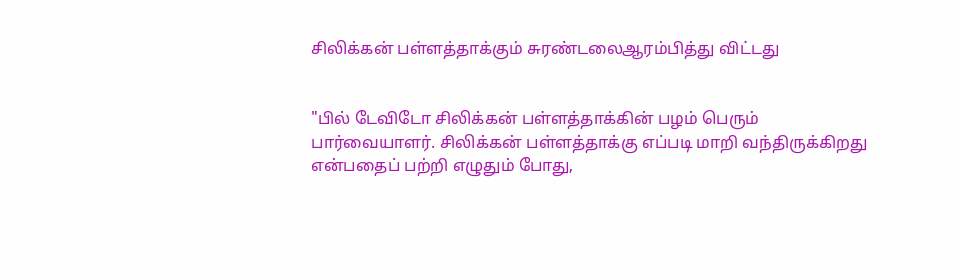சிலிக்கன் பள்ளத்தாக்கும் சுரண்டலைஆரம்பித்து விட்டது


"பில் டேவிடோ சிலிக்கன் பள்ளத்தாக்கின் பழம் பெரும் பார்வையாளர். சிலிக்கன் பள்ளத்தாக்கு எப்படி மாறி வந்திருக்கிறது என்பதைப் பற்றி எழுதும் போது,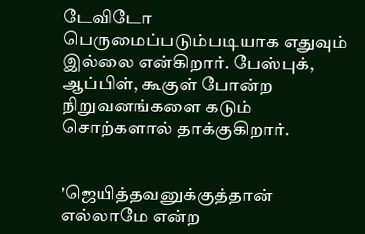டேவிடோ பெருமைப்படும்படியாக எதுவும் இல்லை என்கிறார். பேஸ்புக், ஆப்பிள், கூகுள் போன்ற நிறுவனங்களை கடும் சொற்களால் தாக்குகிறார்.


'ஜெயித்தவனுக்குத்தான் எல்லாமே என்ற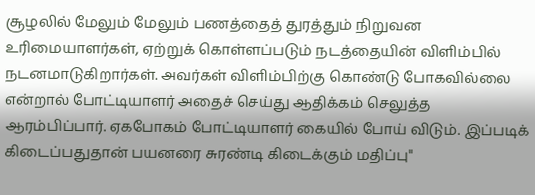சூழலில் மேலும் மேலும் பணத்தைத் துரத்தும் நிறுவன உரிமையாளர்கள், ஏற்றுக் கொள்ளப்படும் நடத்தையின் விளிம்பில் நடனமாடுகிறார்கள். அவர்கள் விளிம்பிற்கு கொண்டு போகவில்லை என்றால் போட்டியாளர் அதைச் செய்து ஆதிக்கம் செலுத்த ஆரம்பிப்பார். ஏகபோகம் போட்டியாளர் கையில் போய் விடும். இப்படிக் கிடைப்பதுதான் பயனரை சுரண்டி கிடைக்கும் மதிப்பு"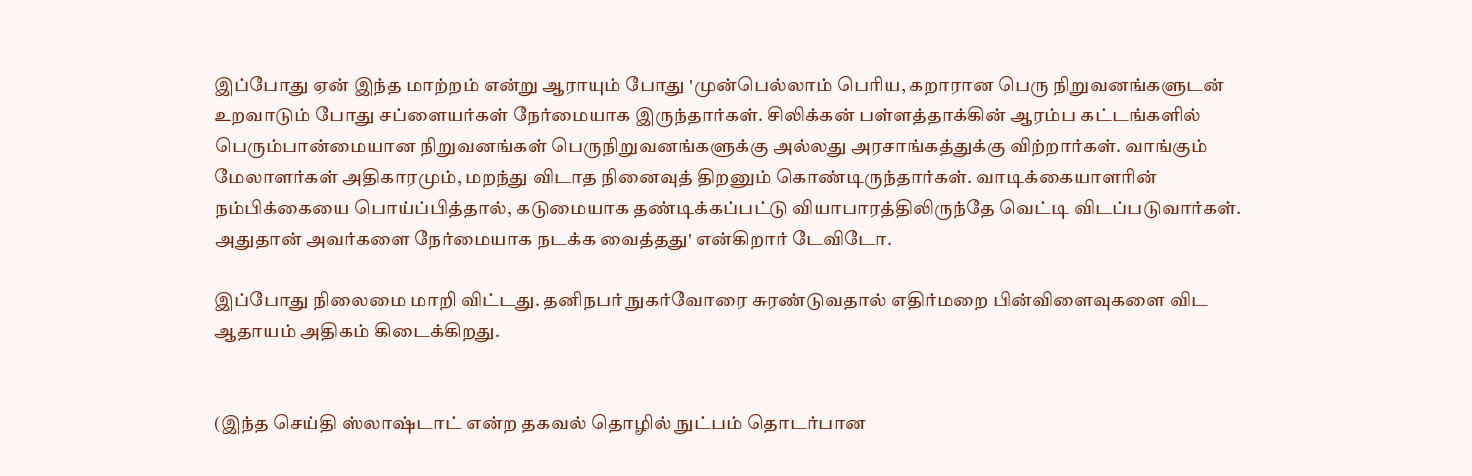இப்போது ஏன் இந்த மாற்றம் என்று ஆராயும் போது 'முன்பெல்லாம் பெரிய, கறாரான பெரு நிறுவனங்களுடன் உறவாடும் போது சப்ளையர்கள் நேர்மையாக இருந்தார்கள். சிலிக்கன் பள்ளத்தாக்கின் ஆரம்ப கட்டங்களில் பெரும்பான்மையான நிறுவனங்கள் பெருநிறுவனங்களுக்கு அல்லது அரசாங்கத்துக்கு விற்றார்கள். வாங்கும் மேலாளர்கள் அதிகாரமும், மறந்து விடாத நினைவுத் திறனும் கொண்டிருந்தார்கள். வாடிக்கையாளரின் நம்பிக்கையை பொய்ப்பித்தால், கடுமையாக தண்டிக்கப்பட்டு வியாபாரத்திலிருந்தே வெட்டி விடப்படுவார்கள். அதுதான் அவர்களை நேர்மையாக நடக்க வைத்தது' என்கிறார் டேவிடோ.

இப்போது நிலைமை மாறி விட்டது. தனிநபர் நுகர்வோரை சுரண்டுவதால் எதிர்மறை பின்விளைவுகளை விட ஆதாயம் அதிகம் கிடைக்கிறது.


(இந்த செய்தி ஸ்லாஷ்டாட் என்ற தகவல் தொழில் நுட்பம் தொடர்பான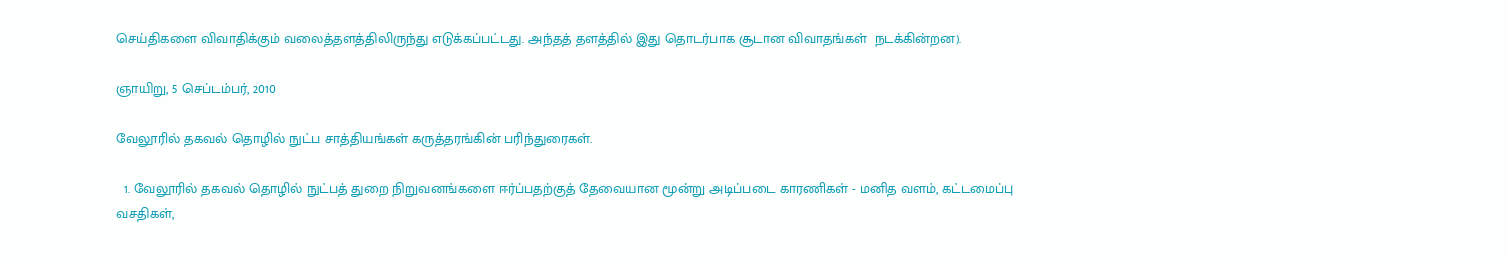செய்திகளை விவாதிக்கும் வலைத்தளத்திலிருந்து எடுக்கப்பட்டது. அந்தத் தளத்தில் இது தொடர்பாக சூடான விவாதங்கள்  நடக்கின்றன).

ஞாயிறு, 5 செப்டம்பர், 2010

வேலூரில் தகவல் தொழில் நுட்ப சாத்தியங்கள் கருத்தரங்கின் பரிந்துரைகள்.

  1. வேலூரில் தகவல் தொழில் நுட்பத் துறை நிறுவனங்களை ஈர்ப்பதற்குத் தேவையான மூன்று அடிப்படை காரணிகள் - மனித வளம், கட்டமைப்பு வசதிகள்,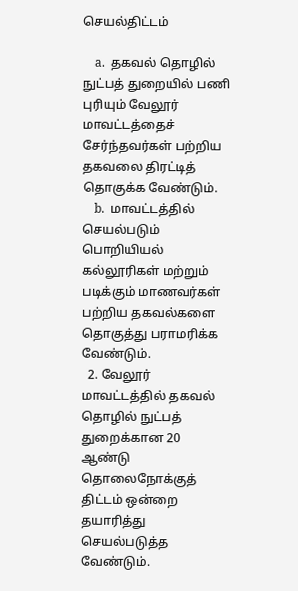செயல்திட்டம்

    a.  தகவல் தொழில் நுட்பத் துறையில் பணி புரியும் வேலூர் மாவட்டத்தைச் சேர்ந்தவர்கள் பற்றிய தகவலை திரட்டித் தொகுக்க வேண்டும்.
    b.  மாவட்டத்தில் செயல்படும் பொறியியல் கல்லூரிகள் மற்றும் படிக்கும் மாணவர்கள் பற்றிய தகவல்களை தொகுத்து பராமரிக்க வேண்டும்.
  2. வேலூர் மாவட்டத்தில் தகவல் தொழில் நுட்பத் துறைக்கான 20 ஆண்டு தொலைநோக்குத் திட்டம் ஒன்றை தயாரித்து செயல்படுத்த வேண்டும்.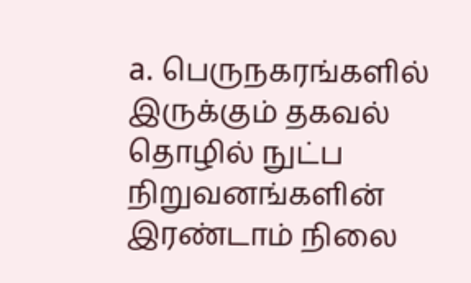a. பெருநகரங்களில் இருக்கும் தகவல் தொழில் நுட்ப நிறுவனங்களின் இரண்டாம் நிலை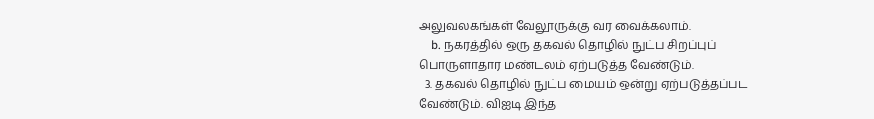அலுவலகங்கள் வேலூருக்கு வர வைக்கலாம்.
    b. நகரத்தில் ஒரு தகவல் தொழில் நுட்ப சிறப்புப் பொருளாதார மண்டலம் ஏற்படுத்த வேண்டும்.
  3. தகவல் தொழில் நுட்ப மையம் ஒன்று ஏற்படுத்தப்பட வேண்டும். விஐடி இந்த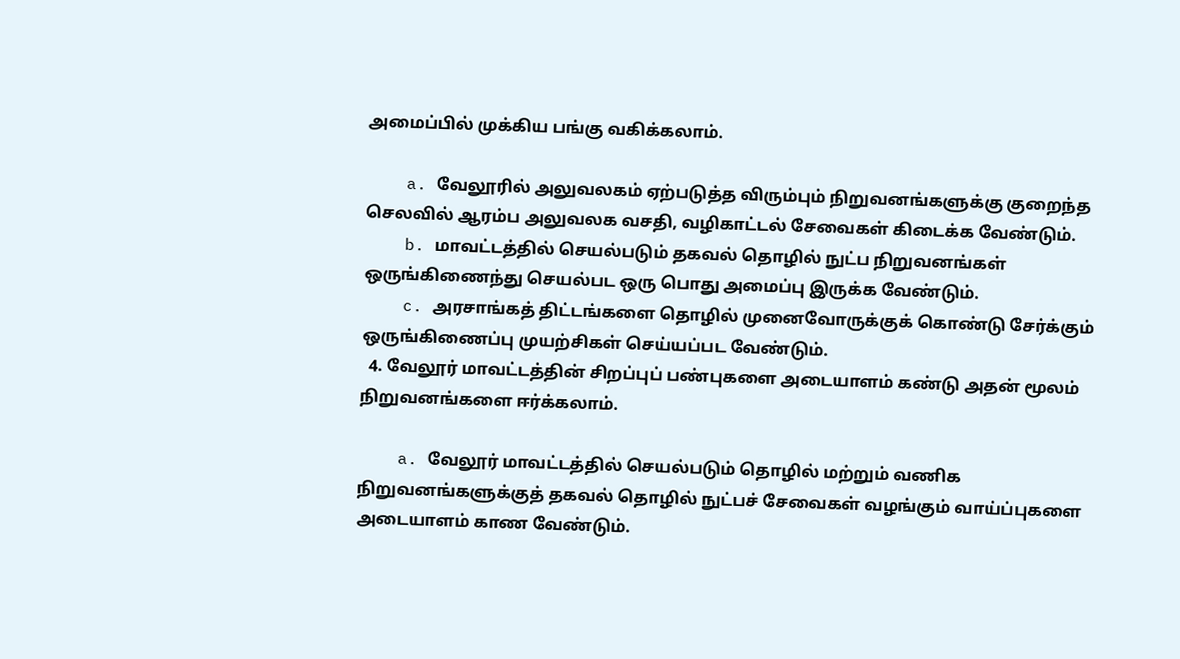அமைப்பில் முக்கிய பங்கு வகிக்கலாம்.

    a. வேலூரில் அலுவலகம் ஏற்படுத்த விரும்பும் நிறுவனங்களுக்கு குறைந்த செலவில் ஆரம்ப அலுவலக வசதி, வழிகாட்டல் சேவைகள் கிடைக்க வேண்டும்.
    b. மாவட்டத்தில் செயல்படும் தகவல் தொழில் நுட்ப நிறுவனங்கள் ஒருங்கிணைந்து செயல்பட ஒரு பொது அமைப்பு இருக்க வேண்டும்.
    c. அரசாங்கத் திட்டங்களை தொழில் முனைவோருக்குக் கொண்டு சேர்க்கும் ஒருங்கிணைப்பு முயற்சிகள் செய்யப்பட வேண்டும்.
  4. வேலூர் மாவட்டத்தின் சிறப்புப் பண்புகளை அடையாளம் கண்டு அதன் மூலம் நிறுவனங்களை ஈர்க்கலாம்.

    a. வேலூர் மாவட்டத்தில் செயல்படும் தொழில் மற்றும் வணிக நிறுவனங்களுக்குத் தகவல் தொழில் நுட்பச் சேவைகள் வழங்கும் வாய்ப்புகளை அடையாளம் காண வேண்டும்.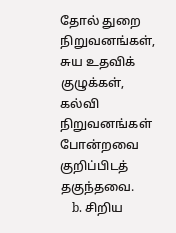தோல் துறை நிறுவனங்கள், சுய உதவிக் குழுக்கள், கல்வி நிறுவனங்கள் போன்றவை குறிப்பிடத் தகுந்தவை.
    b. சிறிய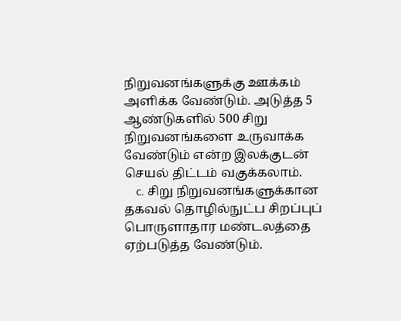நிறுவனங்களுக்கு ஊக்கம் அளிக்க வேண்டும். அடுத்த 5 ஆண்டுகளில் 500 சிறு நிறுவனங்களை உருவாக்க வேண்டும் என்ற இலக்குடன் செயல் திட்டம் வகுக்கலாம்.
    c. சிறு நிறுவனங்களுக்கான தகவல் தொழில்நுட்ப சிறப்புப் பொருளாதார மண்டலத்தை ஏற்படுத்த வேண்டும்.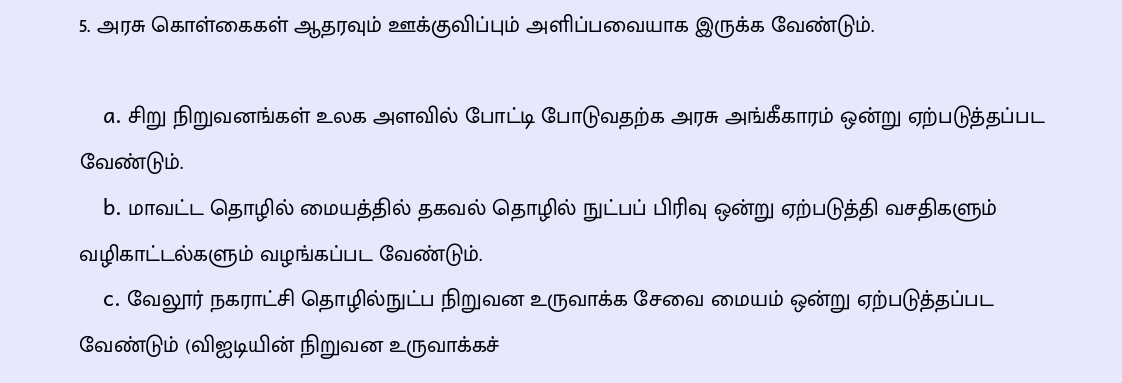5. அரசு கொள்கைகள் ஆதரவும் ஊக்குவிப்பும் அளிப்பவையாக இருக்க வேண்டும்.

    a. சிறு நிறுவனங்கள் உலக அளவில் போட்டி போடுவதற்க அரசு அங்கீகாரம் ஒன்று ஏற்படுத்தப்பட வேண்டும்.
    b. மாவட்ட தொழில் மையத்தில் தகவல் தொழில் நுட்பப் பிரிவு ஒன்று ஏற்படுத்தி வசதிகளும் வழிகாட்டல்களும் வழங்கப்பட வேண்டும்.
    c. வேலூர் நகராட்சி தொழில்நுட்ப நிறுவன உருவாக்க சேவை மையம் ஒன்று ஏற்படுத்தப்பட வேண்டும் (விஐடியின் நிறுவன உருவாக்கச்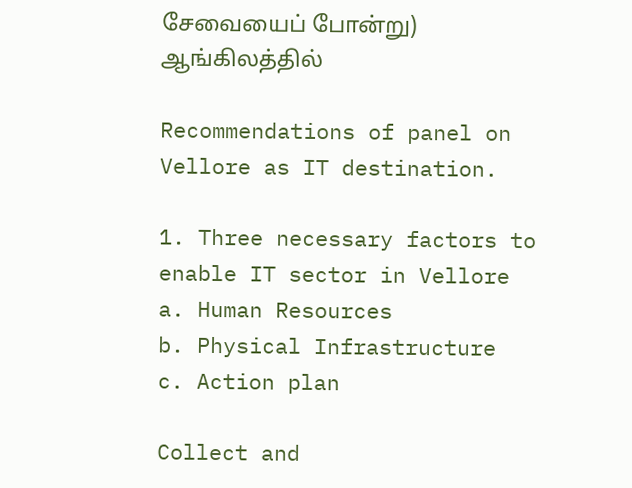சேவையைப் போன்று)
ஆங்கிலத்தில்

Recommendations of panel on Vellore as IT destination.

1. Three necessary factors to enable IT sector in Vellore
a. Human Resources
b. Physical Infrastructure
c. Action plan

Collect and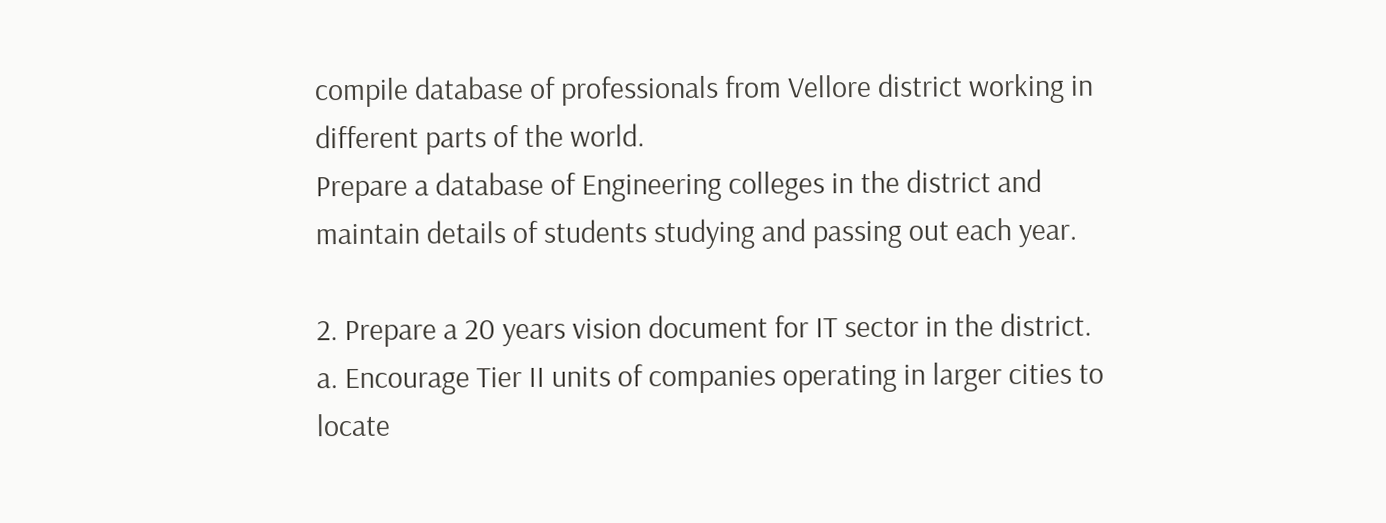compile database of professionals from Vellore district working in different parts of the world.
Prepare a database of Engineering colleges in the district and maintain details of students studying and passing out each year.

2. Prepare a 20 years vision document for IT sector in the district.
a. Encourage Tier II units of companies operating in larger cities to locate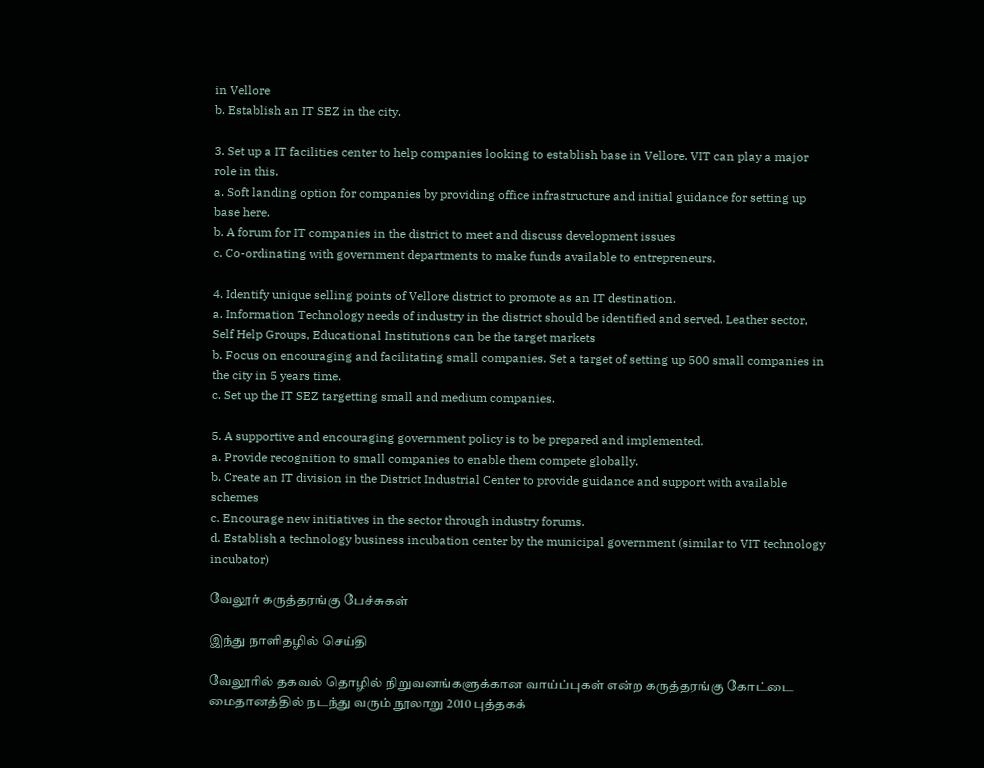in Vellore
b. Establish an IT SEZ in the city.

3. Set up a IT facilities center to help companies looking to establish base in Vellore. VIT can play a major role in this.
a. Soft landing option for companies by providing office infrastructure and initial guidance for setting up base here.
b. A forum for IT companies in the district to meet and discuss development issues
c. Co-ordinating with government departments to make funds available to entrepreneurs.

4. Identify unique selling points of Vellore district to promote as an IT destination.
a. Information Technology needs of industry in the district should be identified and served. Leather sector, Self Help Groups, Educational Institutions can be the target markets
b. Focus on encouraging and facilitating small companies. Set a target of setting up 500 small companies in the city in 5 years time.
c. Set up the IT SEZ targetting small and medium companies.

5. A supportive and encouraging government policy is to be prepared and implemented.
a. Provide recognition to small companies to enable them compete globally.
b. Create an IT division in the District Industrial Center to provide guidance and support with available schemes
c. Encourage new initiatives in the sector through industry forums.
d. Establish a technology business incubation center by the municipal government (similar to VIT technology incubator)

வேலூர் கருத்தரங்கு பேச்சுகள்

இந்து நாளிதழில் செய்தி

வேலூரில் தகவல் தொழில் நிறுவனங்களுக்கான வாய்ப்புகள் என்ற கருத்தரங்கு கோட்டை மைதானத்தில் நடந்து வரும் நூலாறு 2010 புத்தகக்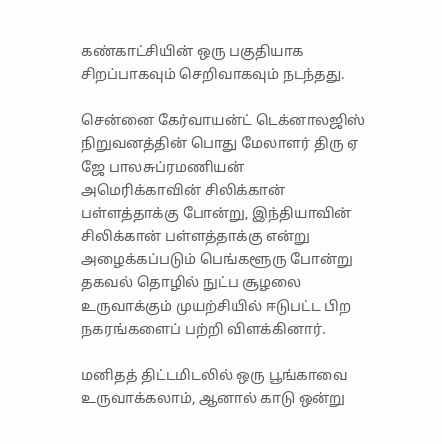கண்காட்சியின் ஒரு பகுதியாக சிறப்பாகவும் செறிவாகவும் நடந்தது.

சென்னை கேர்வாயன்ட் டெக்னாலஜிஸ் நிறுவனத்தின் பொது மேலாளர் திரு ஏ ஜே பாலசுப்ரமணியன் அமெரிக்காவின் சிலிக்கான் பள்ளத்தாக்கு போன்று, இந்தியாவின் சிலிக்கான் பள்ளத்தாக்கு என்று அழைக்கப்படும் பெங்களூரு போன்று தகவல் தொழில் நுட்ப சூழலை உருவாக்கும் முயற்சியில் ஈடுபட்ட பிற நகரங்களைப் பற்றி விளக்கினார்.

மனிதத் திட்டமிடலில் ஒரு பூங்காவை உருவாக்கலாம், ஆனால் காடு ஒன்று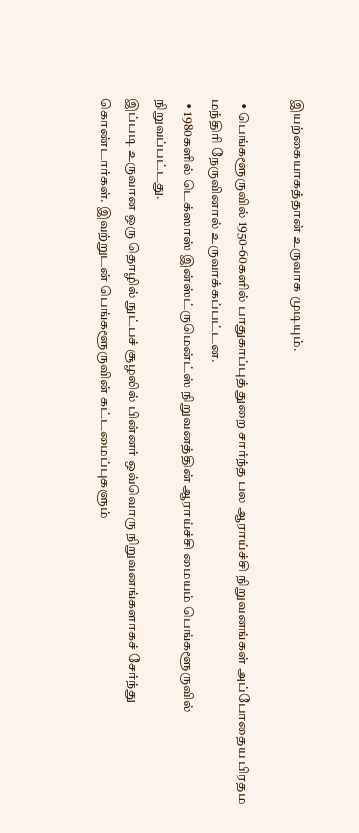இயற்கையாகத்தான் உருவாக முடியும்.

  • பெங்களூருவில் 1950-60களில் பாதுகாப்புத் துறை சார்ந்த பல ஆராய்ச்சி நிறுவனங்கள் அப்போதைய பிரதம மந்திரி நேருவினால் உருவாக்கப்பட்டன.
  • 1980களில் டெக்ஸாஸ் இன்ஸ்ட்ருமென்ட்ஸ் நிறுவனத்தின் ஆராய்ச்சி மையம் பெங்களூருவில் நிறுவப்பட்டது.
இப்படி உருவான ஒரு தொழில் நுட்பச் சூழலில் பின்னர் ஒவ்வொரு நிறுவனங்களாகச் சேர்ந்து கொண்டார்கள். இவற்றுடன் பெங்களூருவின் கட்டமைப்புகளும்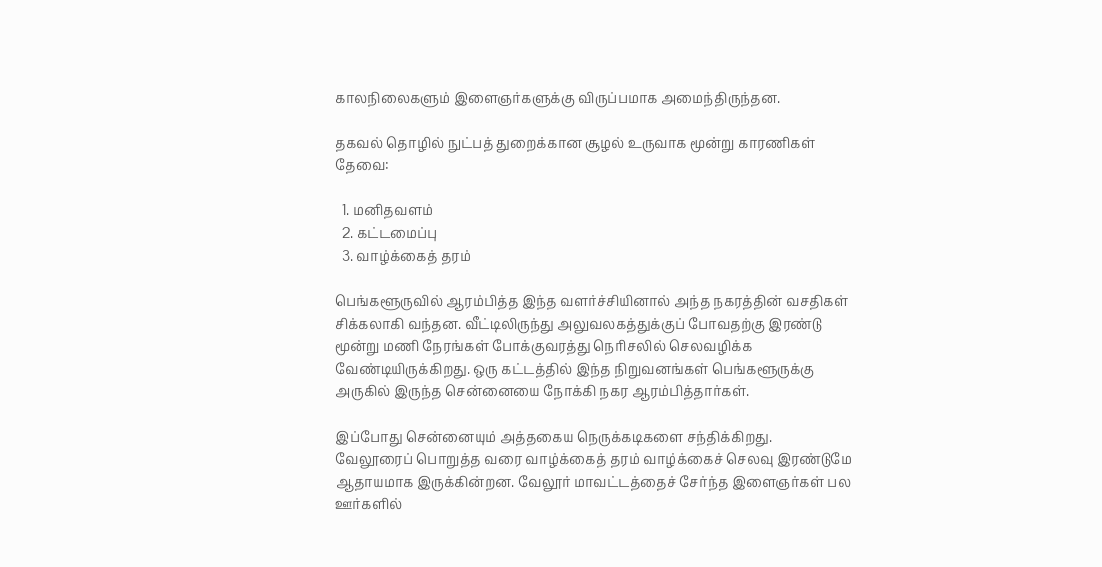காலநிலைகளும் இளைஞர்களுக்கு விருப்பமாக அமைந்திருந்தன.

தகவல் தொழில் நுட்பத் துறைக்கான சூழல் உருவாக மூன்று காரணிகள் தேவை:

  1. மனிதவளம்
  2. கட்டமைப்பு
  3. வாழ்க்கைத் தரம்

பெங்களூருவில் ஆரம்பித்த இந்த வளர்ச்சியினால் அந்த நகரத்தின் வசதிகள் சிக்கலாகி வந்தன. வீட்டிலிருந்து அலுவலகத்துக்குப் போவதற்கு இரண்டு மூன்று மணி நேரங்கள் போக்குவரத்து நெரிசலில் செலவழிக்க வேண்டியிருக்கிறது. ஒரு கட்டத்தில் இந்த நிறுவனங்கள் பெங்களூருக்கு அருகில் இருந்த சென்னையை நோக்கி நகர ஆரம்பித்தார்கள்.

இப்போது சென்னையும் அத்தகைய நெருக்கடிகளை சந்திக்கிறது. வேலூரைப் பொறுத்த வரை வாழ்க்கைத் தரம் வாழ்க்கைச் செலவு இரண்டுமே ஆதாயமாக இருக்கின்றன. வேலூர் மாவட்டத்தைச் சேர்ந்த இளைஞர்கள் பல ஊர்களில்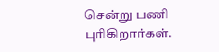சென்று பணி புரிகிறார்கள்.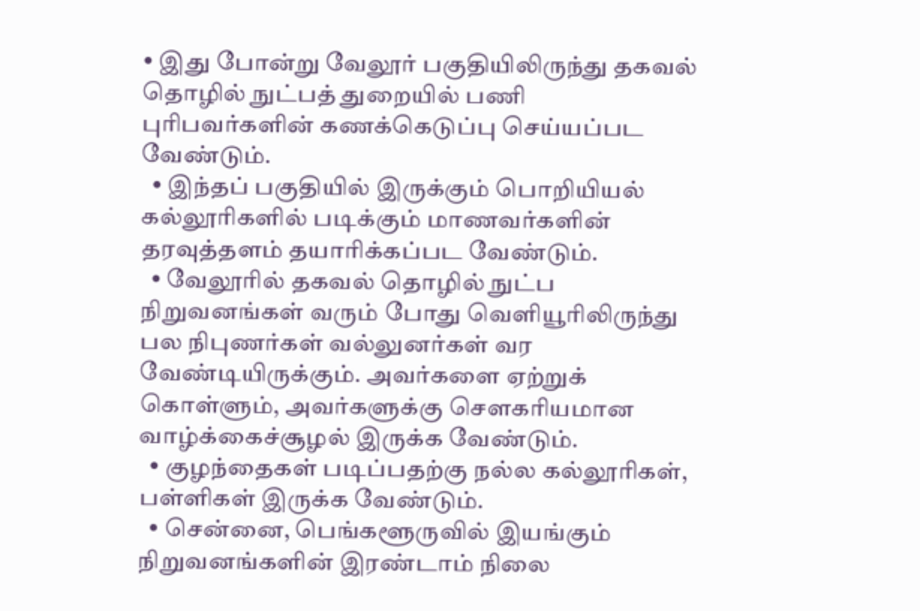• இது போன்று வேலூர் பகுதியிலிருந்து தகவல் தொழில் நுட்பத் துறையில் பணி புரிபவர்களின் கணக்கெடுப்பு செய்யப்பட வேண்டும்.
  • இந்தப் பகுதியில் இருக்கும் பொறியியல் கல்லூரிகளில் படிக்கும் மாணவர்களின் தரவுத்தளம் தயாரிக்கப்பட வேண்டும்.
  • வேலூரில் தகவல் தொழில் நுட்ப நிறுவனங்கள் வரும் போது வெளியூரிலிருந்து பல நிபுணர்கள் வல்லுனர்கள் வர வேண்டியிருக்கும். அவர்களை ஏற்றுக் கொள்ளும், அவர்களுக்கு சௌகரியமான வாழ்க்கைச்சூழல் இருக்க வேண்டும்.
  • குழந்தைகள் படிப்பதற்கு நல்ல கல்லூரிகள், பள்ளிகள் இருக்க வேண்டும்.
  • சென்னை, பெங்களூருவில் இயங்கும் நிறுவனங்களின் இரண்டாம் நிலை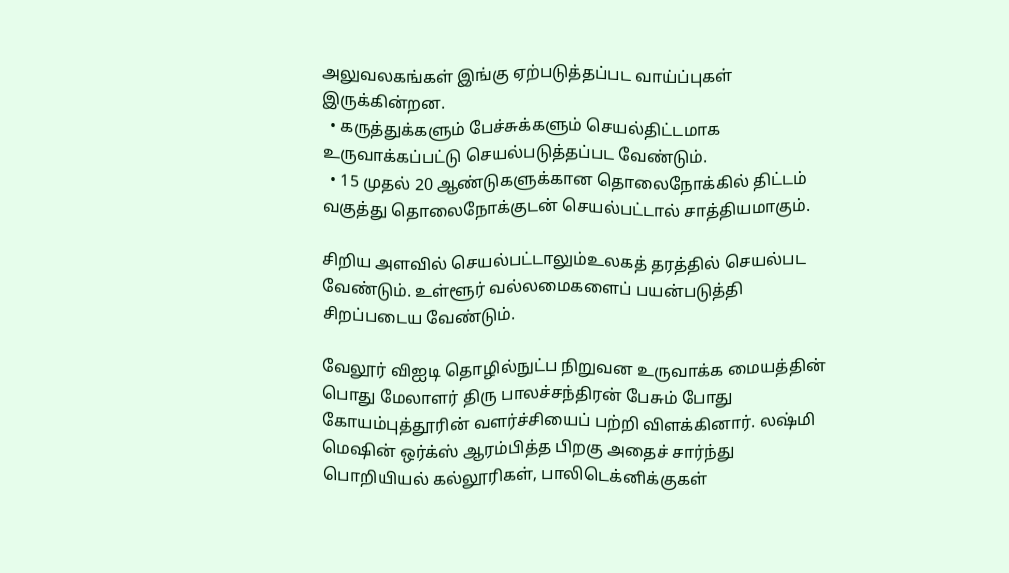அலுவலகங்கள் இங்கு ஏற்படுத்தப்பட வாய்ப்புகள் இருக்கின்றன.
  • கருத்துக்களும் பேச்சுக்களும் செயல்திட்டமாக உருவாக்கப்பட்டு செயல்படுத்தப்பட வேண்டும்.
  • 15 முதல் 20 ஆண்டுகளுக்கான தொலைநோக்கில் திட்டம் வகுத்து தொலைநோக்குடன் செயல்பட்டால் சாத்தியமாகும்.

சிறிய அளவில் செயல்பட்டாலும்உலகத் தரத்தில் செயல்பட வேண்டும். உள்ளூர் வல்லமைகளைப் பயன்படுத்தி சிறப்படைய வேண்டும்.

வேலூர் விஐடி தொழில்நுட்ப நிறுவன உருவாக்க மையத்தின் பொது மேலாளர் திரு பாலச்சந்திரன் பேசும் போது கோயம்புத்தூரின் வளர்ச்சியைப் பற்றி விளக்கினார். லஷ்மி மெஷின் ஒர்க்ஸ் ஆரம்பித்த பிறகு அதைச் சார்ந்து பொறியியல் கல்லூரிகள், பாலிடெக்னிக்குகள்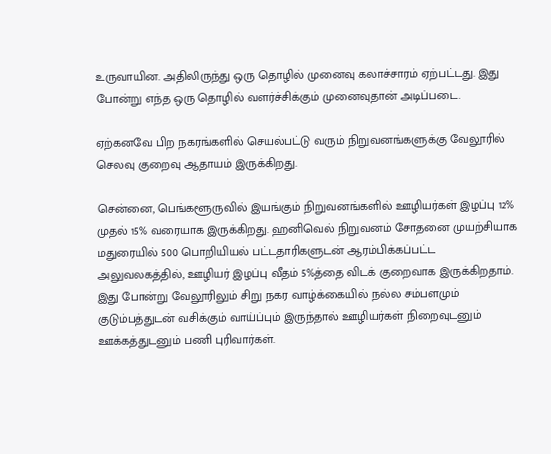உருவாயின. அதிலிருந்து ஒரு தொழில் முனைவு கலாச்சாரம் ஏற்பட்டது. இது போன்று எந்த ஒரு தொழில் வளர்ச்சிக்கும் முனைவுதான் அடிப்படை.

ஏற்கனவே பிற நகரங்களில் செயல்பட்டு வரும் நிறுவனங்களுக்கு வேலூரில் செலவு குறைவு ஆதாயம் இருக்கிறது.

சென்னை, பெங்களூருவில் இயங்கும் நிறுவனங்களில் ஊழியர்கள் இழப்பு 12% முதல் 15% வரையாக இருக்கிறது. ஹனிவெல் நிறுவனம் சோதனை முயற்சியாக மதுரையில் 500 பொறியியல் பட்டதாரிகளுடன் ஆரம்பிக்கப்பட்ட அலுவலகத்தில், ஊழியர் இழப்பு வீதம் 5%த்தை விடக் குறைவாக இருக்கிறதாம்.
இது போன்று வேலூரிலும் சிறு நகர வாழ்க்கையில் நல்ல சம்பளமும் குடும்பத்துடன் வசிக்கும் வாய்ப்பும் இருந்தால் ஊழியர்கள் நிறைவுடனும் ஊக்கத்துடனும் பணி புரிவார்கள்.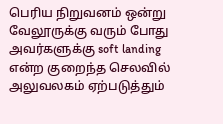பெரிய நிறுவனம் ஒன்று வேலூருக்கு வரும் போது அவர்களுக்கு soft landing என்ற குறைந்த செலவில் அலுவலகம் ஏற்படுத்தும்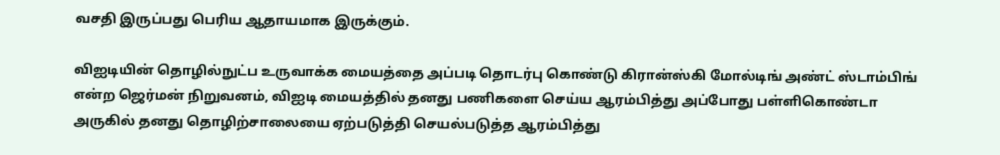வசதி இருப்பது பெரிய ஆதாயமாக இருக்கும்.

விஐடியின் தொழில்நுட்ப உருவாக்க மையத்தை அப்படி தொடர்பு கொண்டு கிரான்ஸ்கி மோல்டிங் அண்ட் ஸ்டாம்பிங் என்ற ஜெர்மன் நிறுவனம், விஐடி மையத்தில் தனது பணிகளை செய்ய ஆரம்பித்து அப்போது பள்ளிகொண்டா அருகில் தனது தொழிற்சாலையை ஏற்படுத்தி செயல்படுத்த ஆரம்பித்து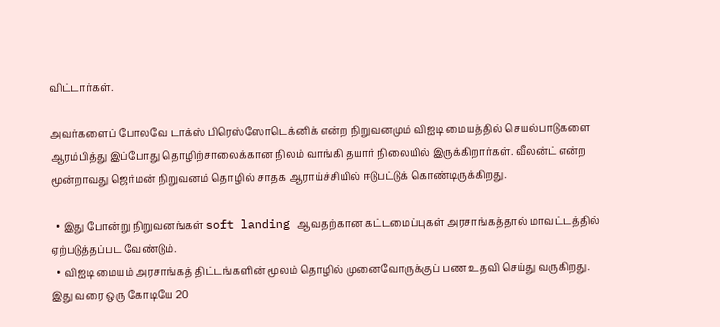விட்டார்கள்.

அவர்களைப் போலவே டாக்ஸ் பிரெஸ்ஸோடெக்னிக் என்ற நிறுவனமும் விஐடி மையத்தில் செயல்பாடுகளை ஆரம்பித்து இப்போது தொழிற்சாலைக்கான நிலம் வாங்கி தயார் நிலையில் இருக்கிறார்கள். வீலன்ட் என்ற மூன்றாவது ஜெர்மன் நிறுவனம் தொழில் சாதக ஆராய்ச்சியில் ஈடுபட்டுக் கொண்டிருக்கிறது.

  • இது போன்று நிறுவனங்கள் soft landing ஆவதற்கான கட்டமைப்புகள் அரசாங்கத்தால் மாவட்டத்தில் ஏற்படுத்தப்பட வேண்டும்.
  • விஐடி மையம் அரசாங்கத் திட்டங்களின் மூலம் தொழில் முனைவோருக்குப் பண உதவி செய்து வருகிறது. இது வரை ஒரு கோடியே 20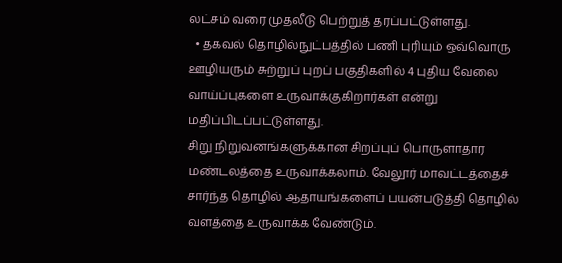லட்சம் வரை முதலீடு பெற்றுத் தரப்பட்டுள்ளது.
  • தகவல் தொழில்நுட்பத்தில் பணி புரியும் ஒவ்வொரு ஊழியரும் சுற்றுப் புறப் பகுதிகளில் 4 புதிய வேலை வாய்ப்புகளை உருவாக்குகிறார்கள் என்று மதிப்பிடப்பட்டுள்ளது.
சிறு நிறுவனங்களுக்கான சிறப்புப் பொருளாதார மண்டலத்தை உருவாக்கலாம். வேலூர் மாவட்டத்தைச் சார்ந்த தொழில் ஆதாயங்களைப் பயன்படுத்தி தொழில் வளத்தை உருவாக்க வேண்டும்.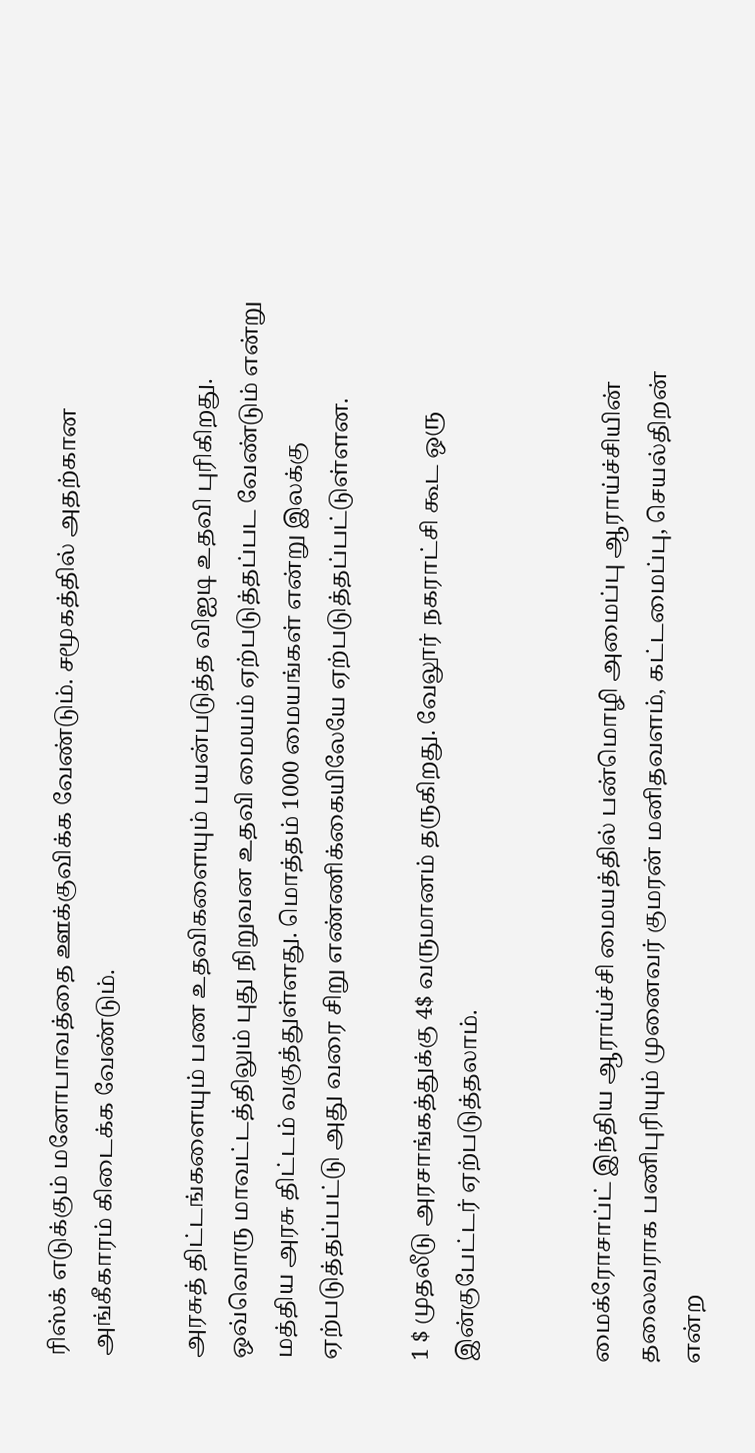ரிஸ்க் எடுக்கும் மனோபாவத்தை ஊக்குவிக்க வேண்டும். சமூகத்தில் அதற்கான அங்கீகாரம் கிடைக்க வேண்டும்.

அரசுத் திட்டங்களையும் பண உதவிகளையும் பயன்படுத்த விஐடி உதவி புரிகிறது. ஒவ்வொரு மாவட்டத்திலும் புது நிறுவன உதவி மையம் ஏற்படுத்தப்பட வேண்டும் என்று மத்திய அரசு திட்டம் வகுத்துள்ளது. மொத்தம் 1000 மையங்கள் என்று இலக்கு ஏற்படுத்தப்பட்டு அது வரை சிறு எண்ணிக்கையிலேயே ஏற்படுத்தப்பட்டுள்ளன.

1 $ முதலீடு அரசாங்கத்துக்கு 4$ வருமானம் தருகிறது. வேலூர் நகராட்சி கூட ஒரு இன்குபேட்டர் ஏற்படுத்தலாம்.


மைக்ரோசாப்ட் இந்திய ஆராய்ச்சி மையத்தில் பன்மொழி அமைப்பு ஆராய்ச்சியின் தலைவராக பணிபுரியும் முனைவர் குமரன் மனிதவளம், கட்டமைப்பு, செயல்திறன் என்ற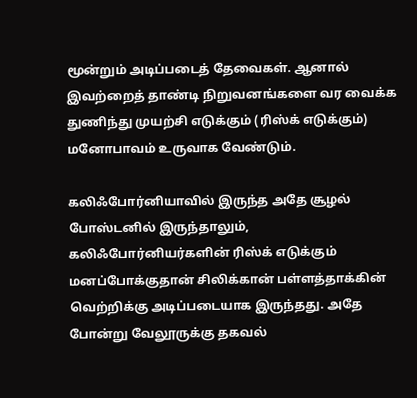மூன்றும் அடிப்படைத் தேவைகள். ஆனால் இவற்றைத் தாண்டி நிறுவனங்களை வர வைக்க துணிந்து முயற்சி எடுக்கும் (ரிஸ்க் எடுக்கும்) மனோபாவம் உருவாக வேண்டும்.

கலிஃபோர்னியாவில் இருந்த அதே சூழல் போஸ்டனில் இருந்தாலும், கலிஃபோர்னியர்களின் ரிஸ்க் எடுக்கும் மனப்போக்குதான் சிலிக்கான் பள்ளத்தாக்கின் வெற்றிக்கு அடிப்படையாக இருந்தது. அதே போன்று வேலூருக்கு தகவல்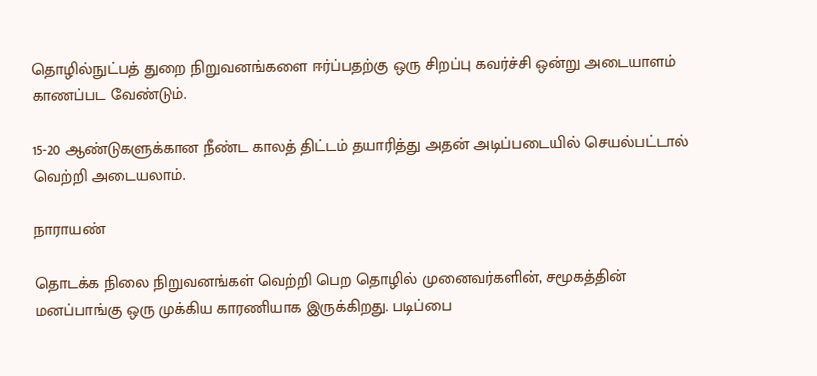தொழில்நுட்பத் துறை நிறுவனங்களை ஈர்ப்பதற்கு ஒரு சிறப்பு கவர்ச்சி ஒன்று அடையாளம் காணப்பட வேண்டும்.

15-20 ஆண்டுகளுக்கான நீண்ட காலத் திட்டம் தயாரித்து அதன் அடிப்படையில் செயல்பட்டால் வெற்றி அடையலாம்.

நாராயண்

தொடக்க நிலை நிறுவனங்கள் வெற்றி பெற தொழில் முனைவர்களின், சமூகத்தின் மனப்பாங்கு ஒரு முக்கிய காரணியாக இருக்கிறது. படிப்பை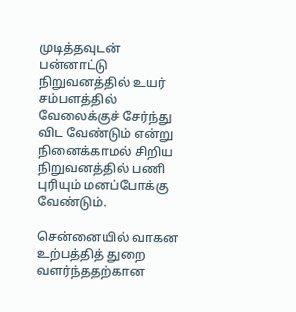முடித்தவுடன் பன்னாட்டு நிறுவனத்தில் உயர் சம்பளத்தில் வேலைக்குச் சேர்ந்து விட வேண்டும் என்று நினைக்காமல் சிறிய நிறுவனத்தில் பணி புரியும் மனப்போக்கு வேண்டும்.

சென்னையில் வாகன உற்பத்தித் துறை வளர்ந்ததற்கான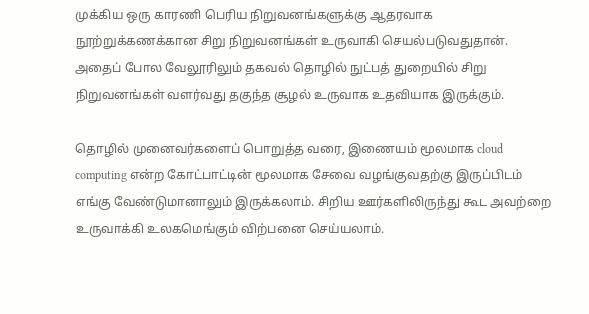முக்கிய ஒரு காரணி பெரிய நிறுவனங்களுக்கு ஆதரவாக நூற்றுக்கணக்கான சிறு நிறுவனங்கள் உருவாகி செயல்படுவதுதான். அதைப் போல வேலூரிலும் தகவல் தொழில் நுட்பத் துறையில் சிறு நிறுவனங்கள் வளர்வது தகுந்த சூழல் உருவாக உதவியாக இருக்கும்.

தொழில் முனைவர்களைப் பொறுத்த வரை, இணையம் மூலமாக cloud computing என்ற கோட்பாட்டின் மூலமாக சேவை வழங்குவதற்கு இருப்பிடம் எங்கு வேண்டுமானாலும் இருக்கலாம். சிறிய ஊர்களிலிருந்து கூட அவற்றை உருவாக்கி உலகமெங்கும் விற்பனை செய்யலாம்.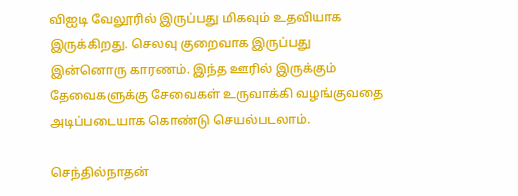விஐடி வேலூரில் இருப்பது மிகவும் உதவியாக இருக்கிறது. செலவு குறைவாக இருப்பது இன்னொரு காரணம். இந்த ஊரில் இருக்கும் தேவைகளுக்கு சேவைகள் உருவாக்கி வழங்குவதை அடிப்படையாக கொண்டு செயல்படலாம்.

செந்தில்நாதன்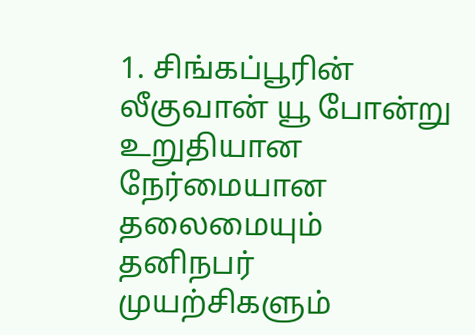1. சிங்கப்பூரின் லீகுவான் யூ போன்று உறுதியான நேர்மையான தலைமையும் தனிநபர் முயற்சிகளும்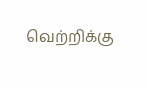வெற்றிக்கு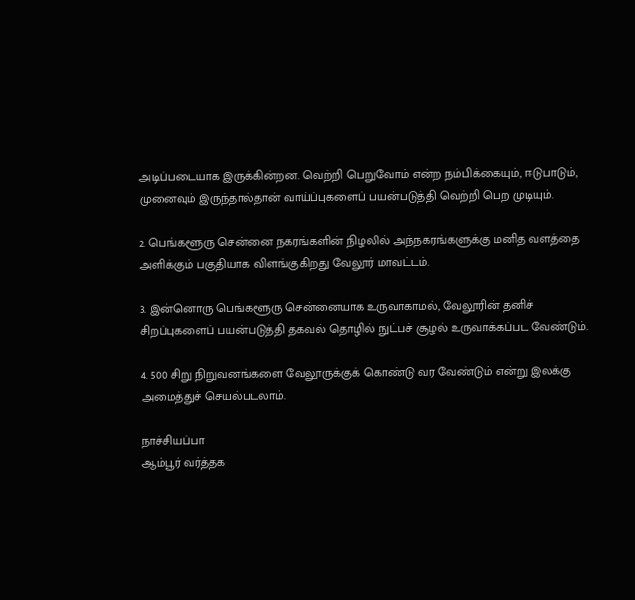அடிப்படையாக இருக்கின்றன. வெற்றி பெறுவோம் என்ற நம்பிக்கையும், ஈடுபாடும், முனைவும் இருந்தால்தான் வாய்ப்புகளைப் பயன்படுத்தி வெற்றி பெற முடியும்.

2. பெங்களூரு சென்னை நகரங்களின் நிழலில் அந்நகரங்களுக்கு மனித வளத்தை அளிக்கும் பகுதியாக விளங்குகிறது வேலூர் மாவட்டம்.

3. இன்னொரு பெங்களூரு சென்னையாக உருவாகாமல், வேலூரின் தனிச் சிறப்புகளைப் பயன்படுத்தி தகவல் தொழில் நுட்பச் சூழல் உருவாக்கப்பட வேண்டும்.

4. 500 சிறு நிறுவனங்களை வேலூருக்குக் கொண்டு வர வேண்டும் என்று இலக்கு அமைத்துச் செயல்படலாம்.

நாச்சியப்பா
ஆம்பூர் வர்த்தக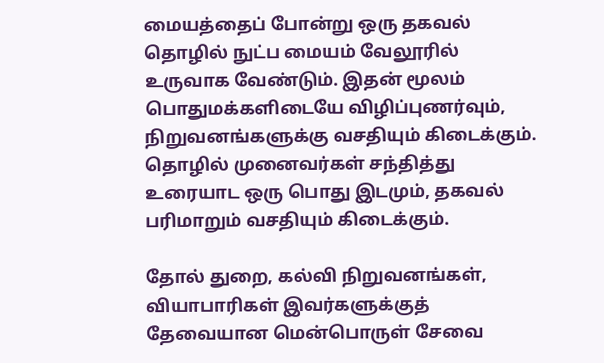மையத்தைப் போன்று ஒரு தகவல் தொழில் நுட்ப மையம் வேலூரில் உருவாக வேண்டும். இதன் மூலம் பொதுமக்களிடையே விழிப்புணர்வும், நிறுவனங்களுக்கு வசதியும் கிடைக்கும். தொழில் முனைவர்கள் சந்தித்து உரையாட ஒரு பொது இடமும், தகவல் பரிமாறும் வசதியும் கிடைக்கும்.

தோல் துறை, கல்வி நிறுவனங்கள், வியாபாரிகள் இவர்களுக்குத் தேவையான மென்பொருள் சேவை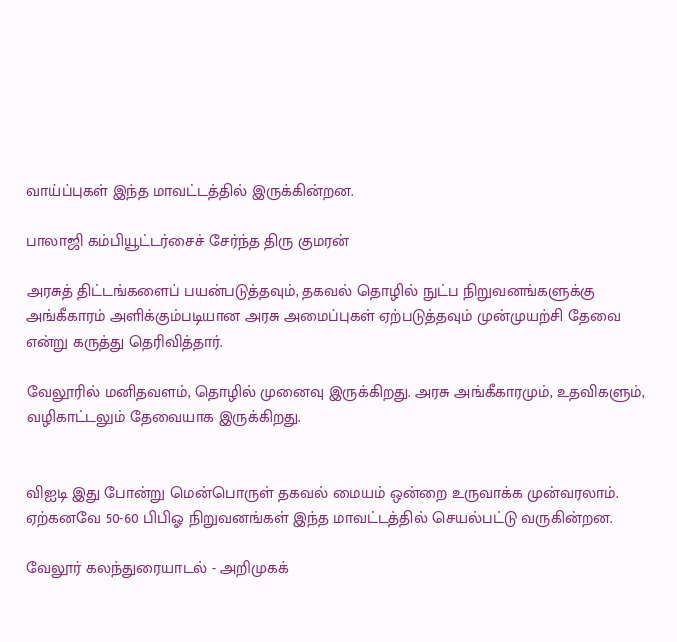வாய்ப்புகள் இந்த மாவட்டத்தில் இருக்கின்றன.

பாலாஜி கம்பியூட்டர்சைச் சேர்ந்த திரு குமரன்

அரசுத் திட்டங்களைப் பயன்படுத்தவும், தகவல் தொழில் நுட்ப நிறுவனங்களுக்கு அங்கீகாரம் அளிக்கும்படியான அரசு அமைப்புகள் ஏற்படுத்தவும் முன்முயற்சி தேவை என்று கருத்து தெரிவித்தார்.

வேலூரில் மனிதவளம், தொழில் முனைவு இருக்கிறது. அரசு அங்கீகாரமும், உதவிகளும், வழிகாட்டலும் தேவையாக இருக்கிறது.


விஐடி இது போன்று மென்பொருள் தகவல் மையம் ஒன்றை உருவாக்க முன்வரலாம். ஏற்கனவே 50-60 பிபிஓ நிறுவனங்கள் இந்த மாவட்டத்தில் செயல்பட்டு வருகின்றன.

வேலூர் கலந்துரையாடல் - அறிமுகக்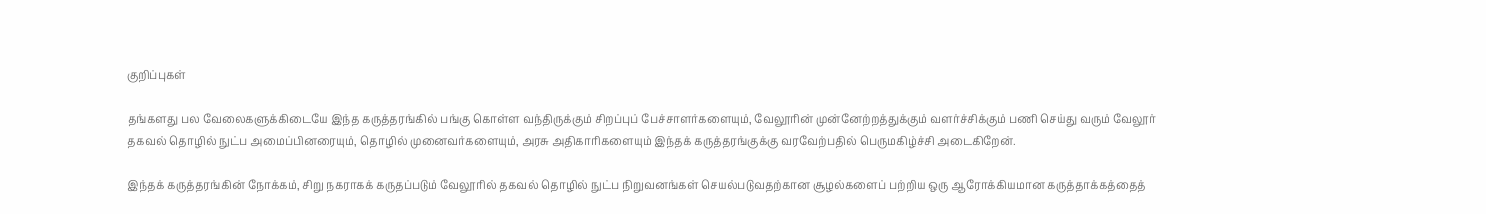குறிப்புகள்

தங்களது பல வேலைகளுக்கிடையே இந்த கருத்தரங்கில் பங்கு கொள்ள வந்திருக்கும் சிறப்புப் பேச்சாளர்களையும், வேலூரின் முன்னேற்றத்துக்கும் வளர்ச்சிக்கும் பணி செய்து வரும் வேலூர் தகவல் தொழில் நுட்ப அமைப்பினரையும், தொழில் முனைவர்களையும், அரசு அதிகாரிகளையும் இந்தக் கருத்தரங்குக்கு வரவேற்பதில் பெருமகிழ்ச்சி அடைகிறேன்.

இந்தக் கருத்தரங்கின் நோக்கம், சிறு நகராகக் கருதப்படும் வேலூரில் தகவல் தொழில் நுட்ப நிறுவனங்கள் செயல்படுவதற்கான சூழல்களைப் பற்றிய ஒரு ஆரோக்கியமான கருத்தாக்கத்தைத்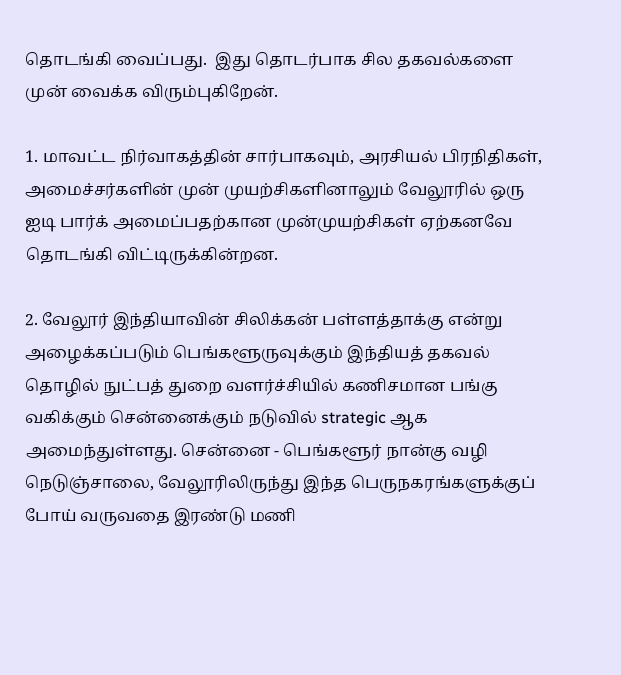தொடங்கி வைப்பது.  இது தொடர்பாக சில தகவல்களை முன் வைக்க விரும்புகிறேன்.

1. மாவட்ட நிர்வாகத்தின் சார்பாகவும், அரசியல் பிரநிதிகள், அமைச்சர்களின் முன் முயற்சிகளினாலும் வேலூரில் ஒரு ஐடி பார்க் அமைப்பதற்கான முன்முயற்சிகள் ஏற்கனவே தொடங்கி விட்டிருக்கின்றன.

2. வேலூர் இந்தியாவின் சிலிக்கன் பள்ளத்தாக்கு என்று அழைக்கப்படும் பெங்களூருவுக்கும் இந்தியத் தகவல் தொழில் நுட்பத் துறை வளர்ச்சியில் கணிசமான பங்கு வகிக்கும் சென்னைக்கும் நடுவில் strategic ஆக அமைந்துள்ளது. சென்னை - பெங்களூர் நான்கு வழி நெடுஞ்சாலை, வேலூரிலிருந்து இந்த பெருநகரங்களுக்குப் போய் வருவதை இரண்டு மணி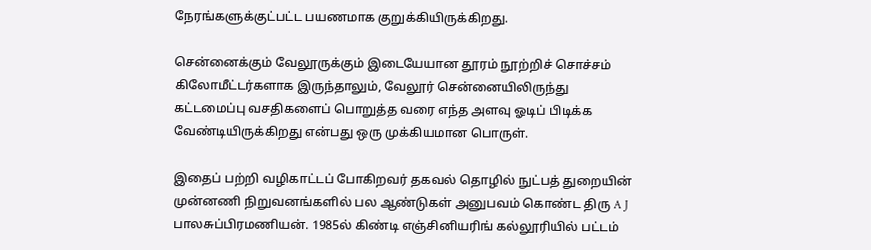நேரங்களுக்குட்பட்ட பயணமாக குறுக்கியிருக்கிறது.

சென்னைக்கும் வேலூருக்கும் இடையேயான தூரம் நூற்றிச் சொச்சம் கிலோமீட்டர்களாக இருந்தாலும், வேலூர் சென்னையிலிருந்து கட்டமைப்பு வசதிகளைப் பொறுத்த வரை எந்த அளவு ஓடிப் பிடிக்க வேண்டியிருக்கிறது என்பது ஒரு முக்கியமான பொருள்.

இதைப் பற்றி வழிகாட்டப் போகிறவர் தகவல் தொழில் நுட்பத் துறையின் முன்னணி நிறுவனங்களில் பல ஆண்டுகள் அனுபவம் கொண்ட திரு A J பாலசுப்பிரமணியன். 1985ல் கிண்டி எஞ்சினியரிங் கல்லூரியில் பட்டம்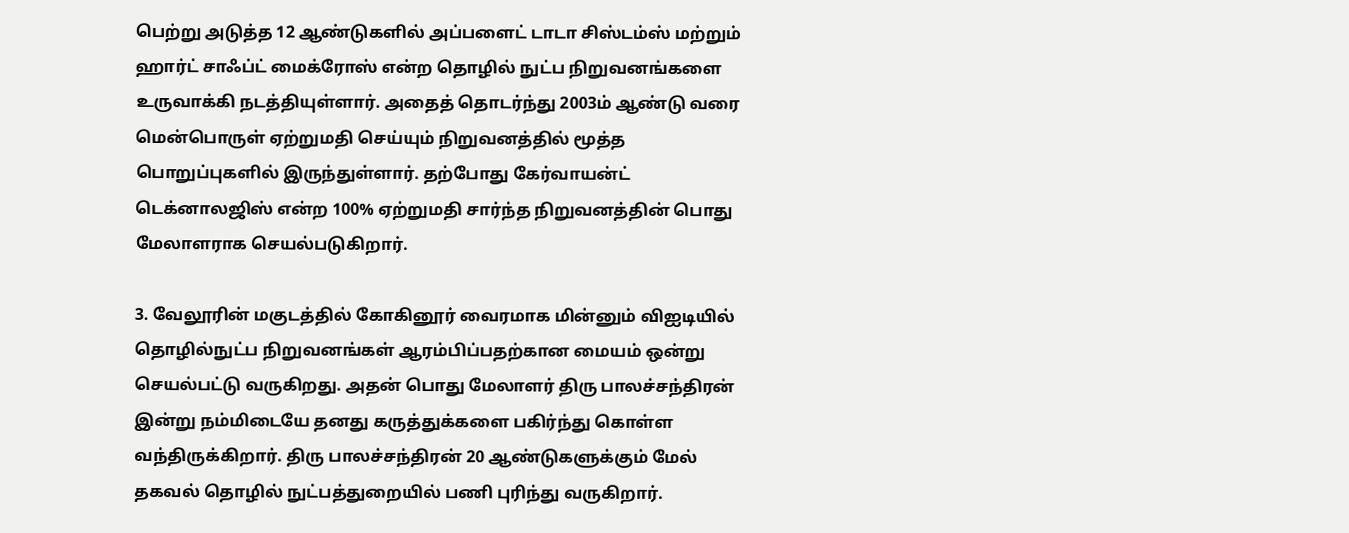பெற்று அடுத்த 12 ஆண்டுகளில் அப்பளைட் டாடா சிஸ்டம்ஸ் மற்றும் ஹார்ட் சாஃப்ட் மைக்ரோஸ் என்ற தொழில் நுட்ப நிறுவனங்களை உருவாக்கி நடத்தியுள்ளார். அதைத் தொடர்ந்து 2003ம் ஆண்டு வரை மென்பொருள் ஏற்றுமதி செய்யும் நிறுவனத்தில் மூத்த பொறுப்புகளில் இருந்துள்ளார். தற்போது கேர்வாயன்ட் டெக்னாலஜிஸ் என்ற 100% ஏற்றுமதி சார்ந்த நிறுவனத்தின் பொது மேலாளராக செயல்படுகிறார்.

3. வேலூரின் மகுடத்தில் கோகினூர் வைரமாக மின்னும் விஐடியில் தொழில்நுட்ப நிறுவனங்கள் ஆரம்பிப்பதற்கான மையம் ஒன்று செயல்பட்டு வருகிறது. அதன் பொது மேலாளர் திரு பாலச்சந்திரன் இன்று நம்மிடையே தனது கருத்துக்களை பகிர்ந்து கொள்ள வந்திருக்கிறார். திரு பாலச்சந்திரன் 20 ஆண்டுகளுக்கும் மேல் தகவல் தொழில் நுட்பத்துறையில் பணி புரிந்து வருகிறார்.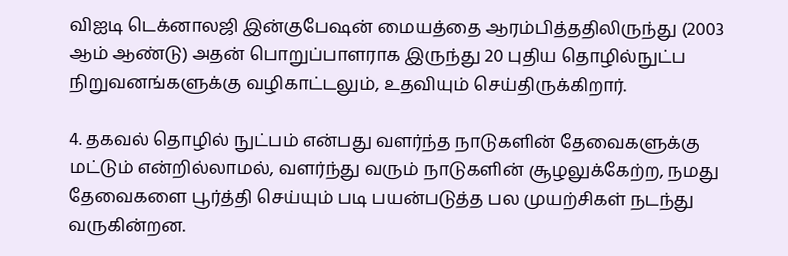விஐடி டெக்னாலஜி இன்குபேஷன் மையத்தை ஆரம்பித்ததிலிருந்து (2003 ஆம் ஆண்டு) அதன் பொறுப்பாளராக இருந்து 20 புதிய தொழில்நுட்ப நிறுவனங்களுக்கு வழிகாட்டலும், உதவியும் செய்திருக்கிறார்.

4. தகவல் தொழில் நுட்பம் என்பது வளர்ந்த நாடுகளின் தேவைகளுக்கு மட்டும் என்றில்லாமல், வளர்ந்து வரும் நாடுகளின் சூழலுக்கேற்ற, நமது தேவைகளை பூர்த்தி செய்யும் படி பயன்படுத்த பல முயற்சிகள் நடந்து வருகின்றன.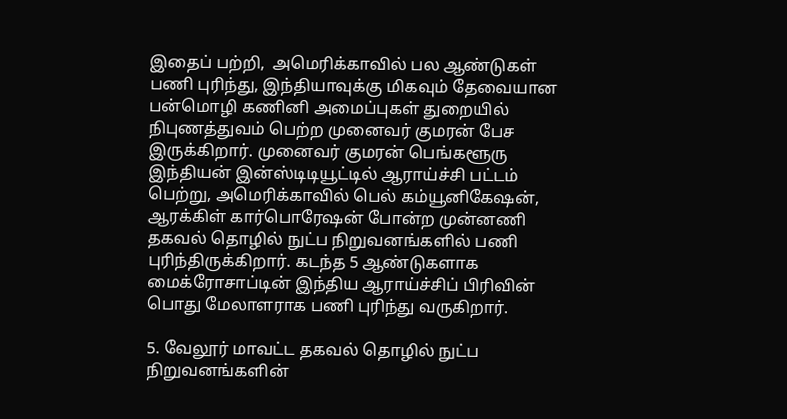இதைப் பற்றி,  அமெரிக்காவில் பல ஆண்டுகள் பணி புரிந்து, இந்தியாவுக்கு மிகவும் தேவையான பன்மொழி கணினி அமைப்புகள் துறையில் நிபுணத்துவம் பெற்ற முனைவர் குமரன் பேச இருக்கிறார். முனைவர் குமரன் பெங்களூரு இந்தியன் இன்ஸ்டிடியூட்டில் ஆராய்ச்சி பட்டம் பெற்று, அமெரிக்காவில் பெல் கம்யூனிகேஷன், ஆரக்கிள் கார்பொரேஷன் போன்ற முன்னணி தகவல் தொழில் நுட்ப நிறுவனங்களில் பணி புரிந்திருக்கிறார். கடந்த 5 ஆண்டுகளாக மைக்ரோசாப்டின் இந்திய ஆராய்ச்சிப் பிரிவின் பொது மேலாளராக பணி புரிந்து வருகிறார்.

5. வேலூர் மாவட்ட தகவல் தொழில் நுட்ப நிறுவனங்களின்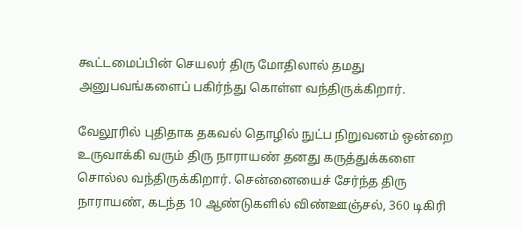கூட்டமைப்பின் செயலர் திரு மோதிலால் தமது அனுபவங்களைப் பகிர்ந்து கொள்ள வந்திருக்கிறார்.

வேலூரில் புதிதாக தகவல் தொழில் நுட்ப நிறுவனம் ஒன்றை உருவாக்கி வரும் திரு நாராயண் தனது கருத்துக்களை சொல்ல வந்திருக்கிறார். சென்னையைச் சேர்ந்த திரு நாராயண், கடந்த 10 ஆண்டுகளில் விண்ஊஞ்சல், 360 டிகிரி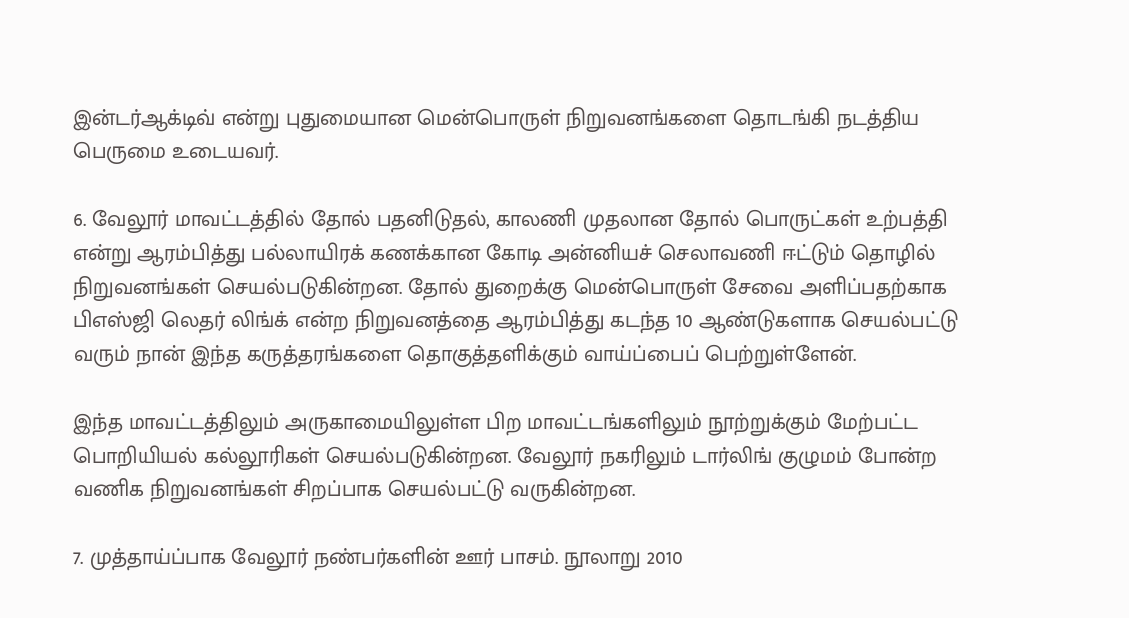இன்டர்ஆக்டிவ் என்று புதுமையான மென்பொருள் நிறுவனங்களை தொடங்கி நடத்திய பெருமை உடையவர்.

6. வேலூர் மாவட்டத்தில் தோல் பதனிடுதல், காலணி முதலான தோல் பொருட்கள் உற்பத்தி என்று ஆரம்பித்து பல்லாயிரக் கணக்கான கோடி அன்னியச் செலாவணி ஈட்டும் தொழில் நிறுவனங்கள் செயல்படுகின்றன. தோல் துறைக்கு மென்பொருள் சேவை அளிப்பதற்காக பிஎஸ்ஜி லெதர் லிங்க் என்ற நிறுவனத்தை ஆரம்பித்து கடந்த 10 ஆண்டுகளாக செயல்பட்டு வரும் நான் இந்த கருத்தரங்களை தொகுத்தளிக்கும் வாய்ப்பைப் பெற்றுள்ளேன்.

இந்த மாவட்டத்திலும் அருகாமையிலுள்ள பிற மாவட்டங்களிலும் நூற்றுக்கும் மேற்பட்ட பொறியியல் கல்லூரிகள் செயல்படுகின்றன. வேலூர் நகரிலும் டார்லிங் குழுமம் போன்ற வணிக நிறுவனங்கள் சிறப்பாக செயல்பட்டு வருகின்றன.

7. முத்தாய்ப்பாக வேலூர் நண்பர்களின் ஊர் பாசம். நூலாறு 2010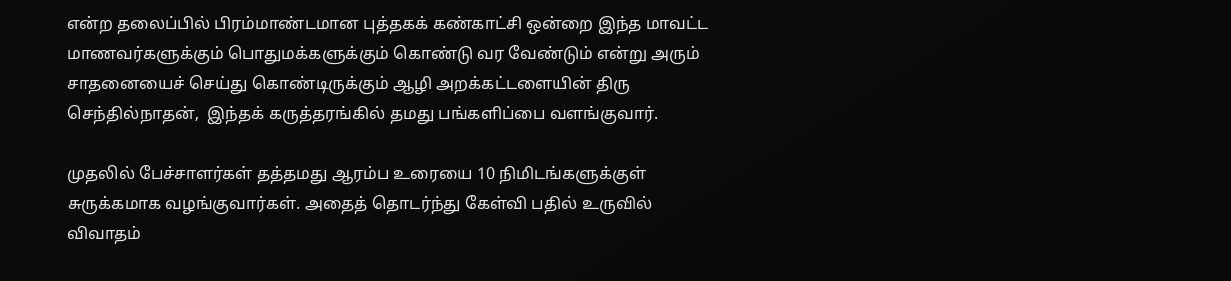என்ற தலைப்பில் பிரம்மாண்டமான புத்தகக் கண்காட்சி ஒன்றை இந்த மாவட்ட மாணவர்களுக்கும் பொதுமக்களுக்கும் கொண்டு வர வேண்டும் என்று அரும் சாதனையைச் செய்து கொண்டிருக்கும் ஆழி அறக்கட்டளையின் திரு செந்தில்நாதன்,  இந்தக் கருத்தரங்கில் தமது பங்களிப்பை வளங்குவார்.

முதலில் பேச்சாளர்கள் தத்தமது ஆரம்ப உரையை 10 நிமிடங்களுக்குள் சுருக்கமாக வழங்குவார்கள். அதைத் தொடர்ந்து கேள்வி பதில் உருவில் விவாதம்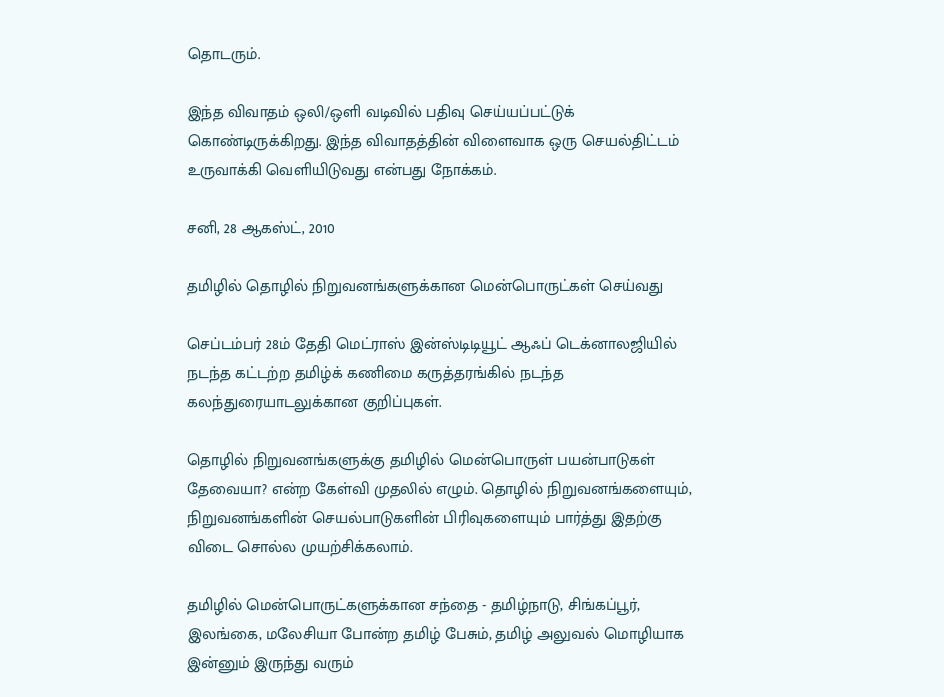தொடரும்.

இந்த விவாதம் ஒலி/ஒளி வடிவில் பதிவு செய்யப்பட்டுக் கொண்டிருக்கிறது. இந்த விவாதத்தின் விளைவாக ஒரு செயல்திட்டம் உருவாக்கி வெளியிடுவது என்பது நோக்கம்.

சனி, 28 ஆகஸ்ட், 2010

தமிழில் தொழில் நிறுவனங்களுக்கான மென்பொருட்கள் செய்வது

செப்டம்பர் 28ம் தேதி மெட்ராஸ் இன்ஸ்டிடியூட் ஆஃப் டெக்னாலஜியில் நடந்த கட்டற்ற தமிழ்க் கணிமை கருத்தரங்கில் நடந்த கலந்துரையாடலுக்கான குறிப்புகள்.

தொழில் நிறுவனங்களுக்கு தமிழில் மென்பொருள் பயன்பாடுகள் தேவையா? என்ற கேள்வி முதலில் எழும். தொழில் நிறுவனங்களையும், நிறுவனங்களின் செயல்பாடுகளின் பிரிவுகளையும் பார்த்து இதற்கு விடை சொல்ல முயற்சிக்கலாம்.

தமிழில் மென்பொருட்களுக்கான சந்தை - தமிழ்நாடு, சிங்கப்பூர், இலங்கை, மலேசியா போன்ற தமிழ் பேசும், தமிழ் அலுவல் மொழியாக இன்னும் இருந்து வரும்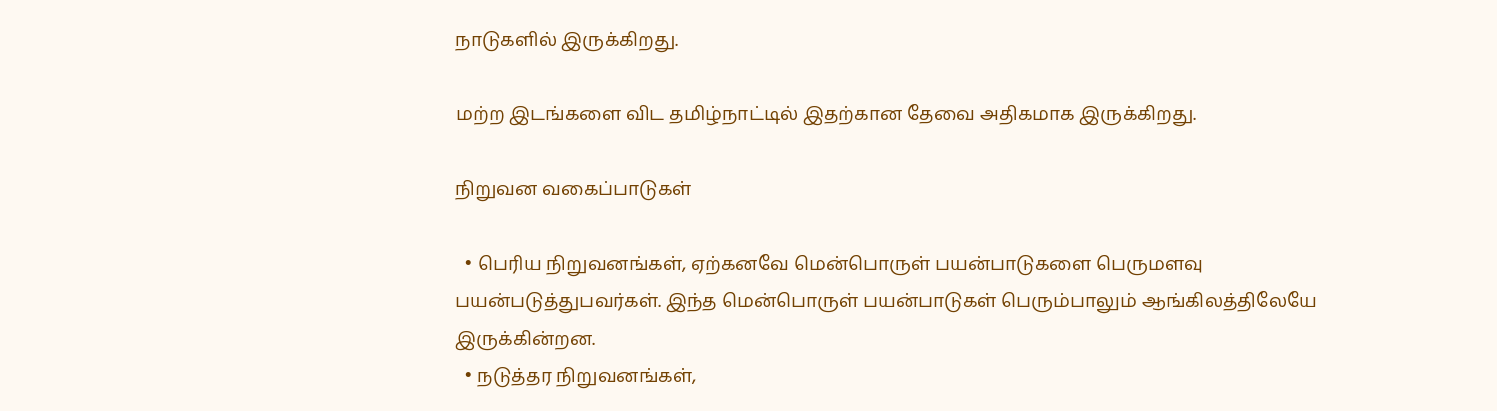நாடுகளில் இருக்கிறது.

மற்ற இடங்களை விட தமிழ்நாட்டில் இதற்கான தேவை அதிகமாக இருக்கிறது.

நிறுவன வகைப்பாடுகள்

  • பெரிய நிறுவனங்கள், ஏற்கனவே மென்பொருள் பயன்பாடுகளை பெருமளவு பயன்படுத்துபவர்கள். இந்த மென்பொருள் பயன்பாடுகள் பெரும்பாலும் ஆங்கிலத்திலேயே இருக்கின்றன.
  • நடுத்தர நிறுவனங்கள்,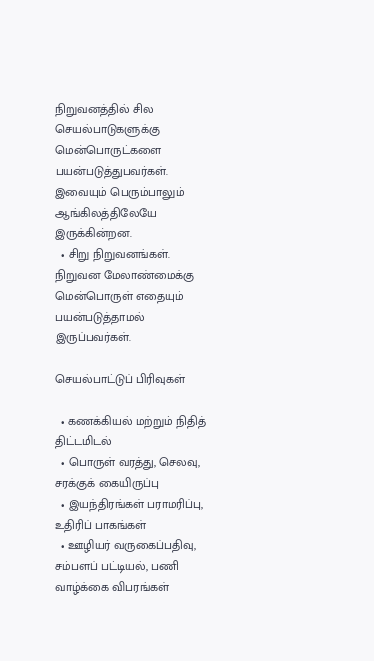நிறுவனத்தில் சில செயல்பாடுகளுக்கு மென்பொருட்களை பயன்படுத்துபவர்கள். இவையும் பெரும்பாலும் ஆங்கிலத்திலேயே இருக்கின்றன.
  • சிறு நிறுவனங்கள். நிறுவன மேலாண்மைக்கு மென்பொருள் எதையும் பயன்படுத்தாமல் இருப்பவர்கள்.

செயல்பாட்டுப் பிரிவுகள்

  • கணக்கியல் மற்றும் நிதித் திட்டமிடல்
  • பொருள் வரத்து, செலவு, சரக்குக் கையிருப்பு
  • இயந்திரங்கள் பராமரிப்பு, உதிரிப் பாகங்கள்
  • ஊழியர் வருகைப்பதிவு, சம்பளப் பட்டியல், பணி வாழ்க்கை விபரங்கள்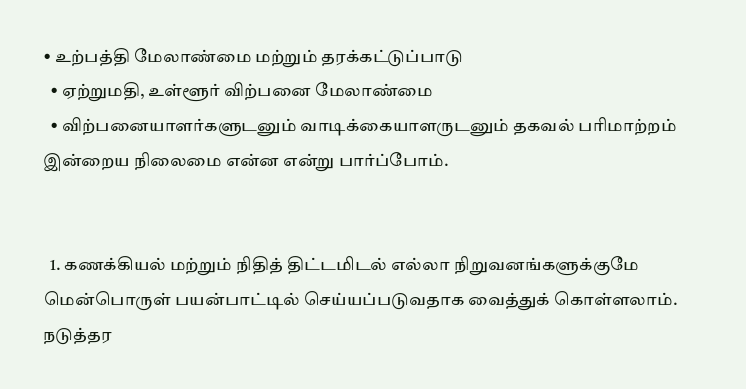• உற்பத்தி மேலாண்மை மற்றும் தரக்கட்டுப்பாடு
  • ஏற்றுமதி, உள்ளூர் விற்பனை மேலாண்மை
  • விற்பனையாளர்களுடனும் வாடிக்கையாளருடனும் தகவல் பரிமாற்றம்
இன்றைய நிலைமை என்ன என்று பார்ப்போம்.


  1. கணக்கியல் மற்றும் நிதித் திட்டமிடல் எல்லா நிறுவனங்களுக்குமே மென்பொருள் பயன்பாட்டில் செய்யப்படுவதாக வைத்துக் கொள்ளலாம். நடுத்தர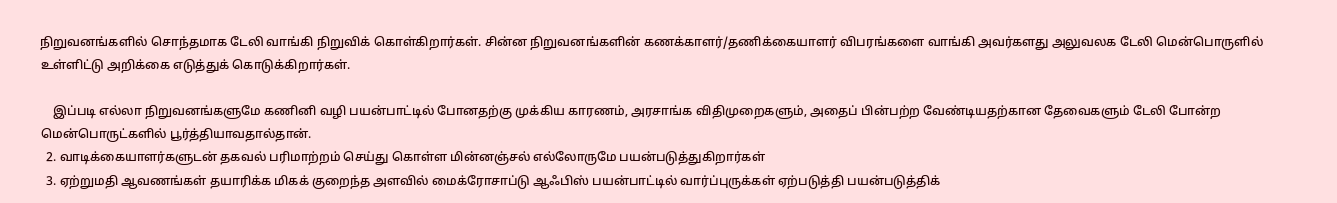நிறுவனங்களில் சொந்தமாக டேலி வாங்கி நிறுவிக் கொள்கிறார்கள். சின்ன நிறுவனங்களின் கணக்காளர்/தணிக்கையாளர் விபரங்களை வாங்கி அவர்களது அலுவலக டேலி மென்பொருளில் உள்ளிட்டு அறிக்கை எடுத்துக் கொடுக்கிறார்கள்.

    இப்படி எல்லா நிறுவனங்களுமே கணினி வழி பயன்பாட்டில் போனதற்கு முக்கிய காரணம், அரசாங்க விதிமுறைகளும், அதைப் பின்பற்ற வேண்டியதற்கான தேவைகளும் டேலி போன்ற மென்பொருட்களில் பூர்த்தியாவதால்தான்.
  2. வாடிக்கையாளர்களுடன் தகவல் பரிமாற்றம் செய்து கொள்ள மின்னஞ்சல் எல்லோருமே பயன்படுத்துகிறார்கள்
  3. ஏற்றுமதி ஆவணங்கள் தயாரிக்க மிகக் குறைந்த அளவில் மைக்ரோசாப்டு ஆஃபிஸ் பயன்பாட்டில் வார்ப்புருக்கள் ஏற்படுத்தி பயன்படுத்திக்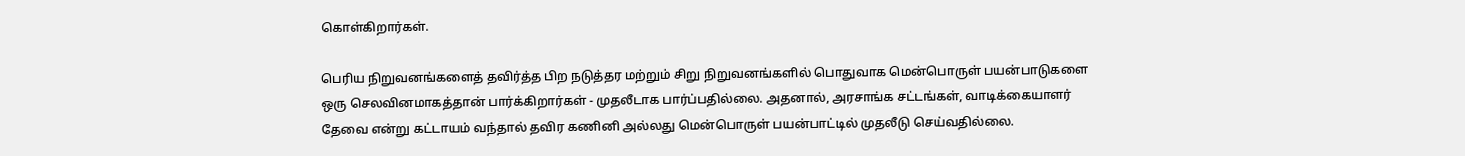கொள்கிறார்கள்.

பெரிய நிறுவனங்களைத் தவிர்த்த பிற நடுத்தர மற்றும் சிறு நிறுவனங்களில் பொதுவாக மென்பொருள் பயன்பாடுகளை ஒரு செலவினமாகத்தான் பார்க்கிறார்கள் - முதலீடாக பார்ப்பதில்லை. அதனால், அரசாங்க சட்டங்கள், வாடிக்கையாளர் தேவை என்று கட்டாயம் வந்தால் தவிர கணினி அல்லது மென்பொருள் பயன்பாட்டில் முதலீடு செய்வதில்லை.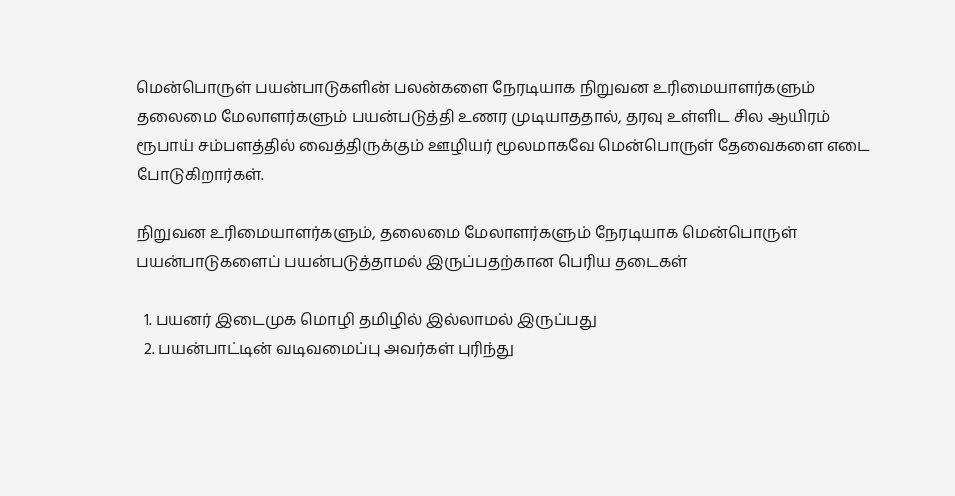மென்பொருள் பயன்பாடுகளின் பலன்களை நேரடியாக நிறுவன உரிமையாளர்களும் தலைமை மேலாளர்களும் பயன்படுத்தி உணர முடியாததால், தரவு உள்ளிட சில ஆயிரம் ரூபாய் சம்பளத்தில் வைத்திருக்கும் ஊழியர் மூலமாகவே மென்பொருள் தேவைகளை எடை போடுகிறார்கள்.

நிறுவன உரிமையாளர்களும், தலைமை மேலாளர்களும் நேரடியாக மென்பொருள் பயன்பாடுகளைப் பயன்படுத்தாமல் இருப்பதற்கான பெரிய தடைகள்

  1. பயனர் இடைமுக மொழி தமிழில் இல்லாமல் இருப்பது
  2. பயன்பாட்டின் வடிவமைப்பு அவர்கள் புரிந்து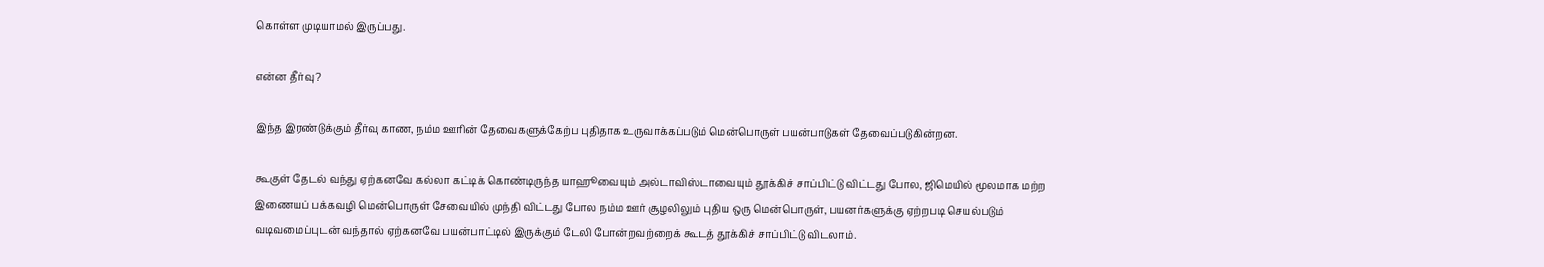கொள்ள முடியாமல் இருப்பது.

என்ன தீர்வு?

இந்த இரண்டுக்கும் தீர்வு காண, நம்ம ஊரின் தேவைகளுக்கேற்ப புதிதாக உருவாக்கப்படும் மென்பொருள் பயன்பாடுகள் தேவைப்படுகின்றன.

கூகுள் தேடல் வந்து ஏற்கனவே கல்லா கட்டிக் கொண்டிருந்த யாஹூவையும் அல்டாவிஸ்டாவையும் தூக்கிச் சாப்பிட்டு விட்டது போல, ஜிமெயில் மூலமாக மற்ற இணையப் பக்கவழி மென்பொருள் சேவையில் முந்தி விட்டது போல நம்ம ஊர் சூழலிலும் புதிய ஒரு மென்பொருள், பயனர்களுக்கு ஏற்றபடி செயல்படும் வடிவமைப்புடன் வந்தால் ஏற்கனவே பயன்பாட்டில் இருக்கும் டேலி போன்றவற்றைக் கூடத் தூக்கிச் சாப்பிட்டு விடலாம்.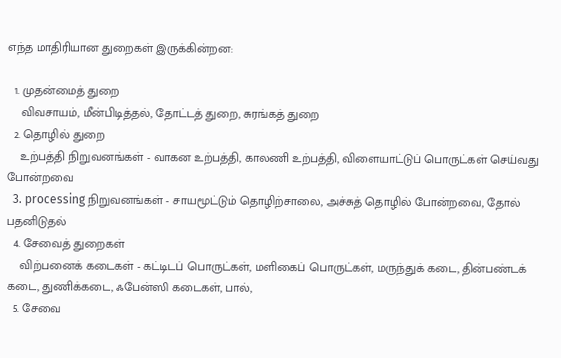எந்த மாதிரியான துறைகள் இருக்கின்றன:

  1. முதன்மைத் துறை
    விவசாயம், மீன்பிடித்தல், தோட்டத் துறை, சுரங்கத் துறை
  2. தொழில் துறை
    உற்பத்தி நிறுவனங்கள் - வாகன உற்பத்தி, காலணி உற்பத்தி, விளையாட்டுப் பொருட்கள் செய்வது போன்றவை
  3. processing நிறுவனங்கள் - சாயமூட்டும் தொழிற்சாலை, அச்சுத் தொழில் போன்றவை, தோல் பதனிடுதல்
  4. சேவைத் துறைகள்
    விற்பனைக் கடைகள் - கட்டிடப் பொருட்கள், மளிகைப் பொருட்கள், மருந்துக் கடை, தின்பண்டக் கடை, துணிக்கடை, ஃபேன்ஸி கடைகள், பால்,
  5. சேவை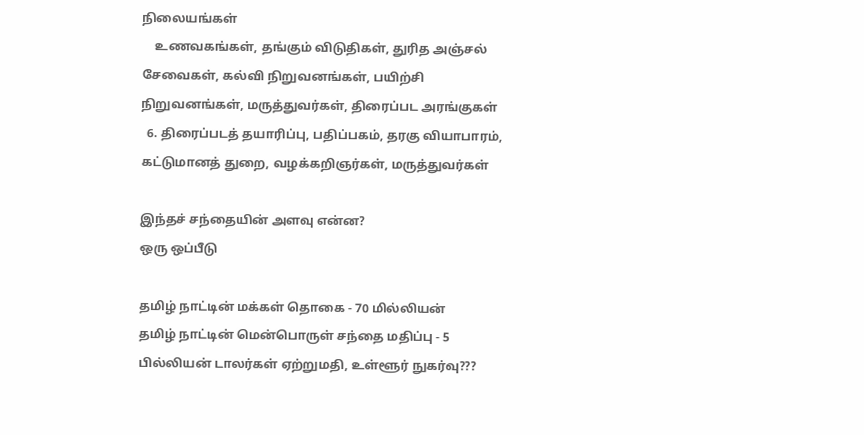நிலையங்கள்
    உணவகங்கள், தங்கும் விடுதிகள், துரித அஞ்சல் சேவைகள், கல்வி நிறுவனங்கள், பயிற்சி நிறுவனங்கள், மருத்துவர்கள், திரைப்பட அரங்குகள்
  6. திரைப்படத் தயாரிப்பு, பதிப்பகம், தரகு வியாபாரம், கட்டுமானத் துறை, வழக்கறிஞர்கள், மருத்துவர்கள்

இந்தச் சந்தையின் அளவு என்ன?
ஒரு ஒப்பீடு

தமிழ் நாட்டின் மக்கள் தொகை - 70 மில்லியன்
தமிழ் நாட்டின் மென்பொருள் சந்தை மதிப்பு - 5 பில்லியன் டாலர்கள் ஏற்றுமதி, உள்ளூர் நுகர்வு???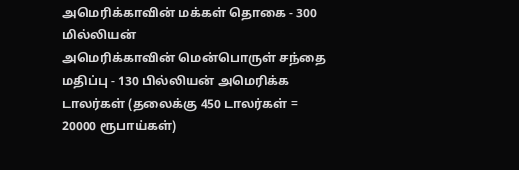அமெரிக்காவின் மக்கள் தொகை - 300 மில்லியன்
அமெரிக்காவின் மென்பொருள் சந்தை மதிப்பு - 130 பில்லியன் அமெரிக்க டாலர்கள் (தலைக்கு 450 டாலர்கள் = 20000 ரூபாய்கள்)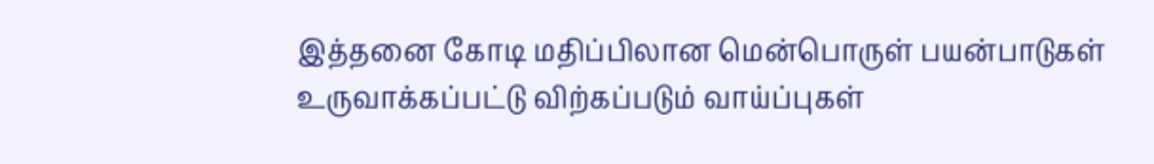இத்தனை கோடி மதிப்பிலான மென்பொருள் பயன்பாடுகள் உருவாக்கப்பட்டு விற்கப்படும் வாய்ப்புகள்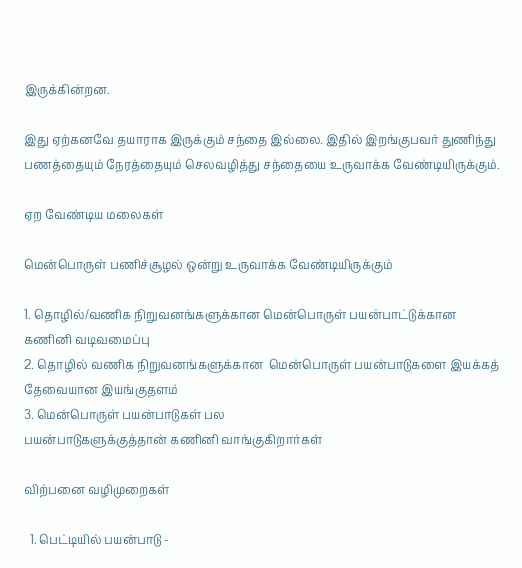இருக்கின்றன.

இது ஏற்கனவே தயாராக இருக்கும் சந்தை இல்லை. இதில் இறங்குபவர் துணிந்து பணத்தையும் நேரத்தையும் செலவழித்து சந்தையை உருவாக்க வேண்டியிருக்கும்.

ஏற வேண்டிய மலைகள்

மென்பொருள் பணிச்சூழல் ஒன்று உருவாக்க வேண்டியிருக்கும்

1. தொழில்/வணிக நிறுவனங்களுக்கான மென்பொருள் பயன்பாட்டுக்கான கணினி வடிவமைப்பு
2. தொழில் வணிக நிறுவனங்களுக்கான  மென்பொருள் பயன்பாடுகளை இயக்கத் தேவையான இயங்குதளம்
3. மென்பொருள் பயன்பாடுகள் பல
பயன்பாடுகளுக்குத்தான் கணினி வாங்குகிறார்கள்

விற்பனை வழிமுறைகள்

  1. பெட்டியில் பயன்பாடு -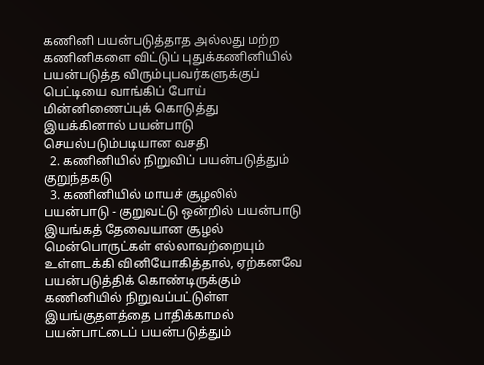கணினி பயன்படுத்தாத அல்லது மற்ற கணினிகளை விட்டுப் புதுக்கணினியில் பயன்படுத்த விரும்புபவர்களுக்குப் பெட்டியை வாங்கிப் போய் மின்னிணைப்புக் கொடுத்து இயக்கினால் பயன்பாடு செயல்படும்படியான வசதி
  2. கணினியில் நிறுவிப் பயன்படுத்தும் குறுந்தகடு
  3. கணினியில் மாயச் சூழலில் பயன்பாடு - குறுவட்டு ஒன்றில் பயன்பாடு இயங்கத் தேவையான சூழல் மென்பொருட்கள் எல்லாவற்றையும் உள்ளடக்கி வினியோகித்தால், ஏற்கனவே பயன்படுத்திக் கொண்டிருக்கும் கணினியில் நிறுவப்பட்டுள்ள இயங்குதளத்தை பாதிக்காமல் பயன்பாட்டைப் பயன்படுத்தும்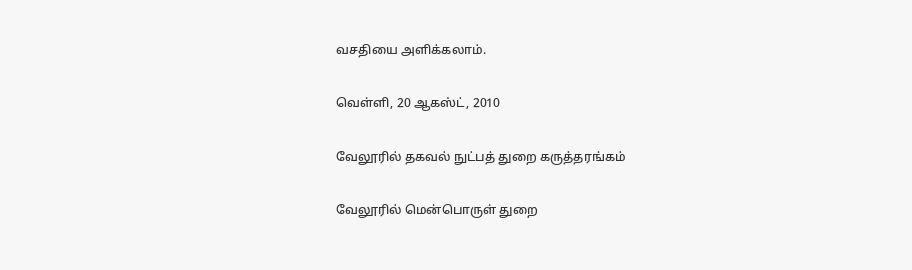வசதியை அளிக்கலாம்.

வெள்ளி, 20 ஆகஸ்ட், 2010

வேலூரில் தகவல் நுட்பத் துறை கருத்தரங்கம்

வேலூரில் மென்பொருள் துறை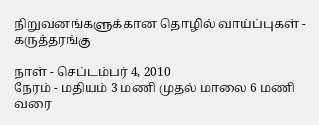நிறுவனங்களுக்கான தொழில் வாய்ப்புகள் - கருத்தரங்கு

நாள் - செப்டம்பர் 4, 2010
நேரம் - மதியம் 3 மணி முதல் மாலை 6 மணி வரை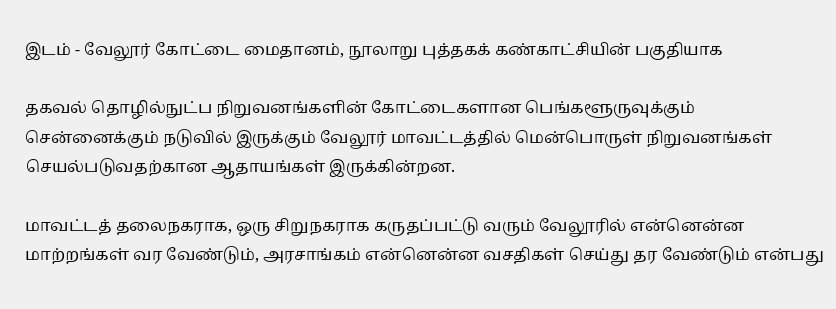இடம் - வேலூர் கோட்டை மைதானம், நூலாறு புத்தகக் கண்காட்சியின் பகுதியாக

தகவல் தொழில்நுட்ப நிறுவனங்களின் கோட்டைகளான பெங்களூருவுக்கும் சென்னைக்கும் நடுவில் இருக்கும் வேலூர் மாவட்டத்தில் மென்பொருள் நிறுவனங்கள் செயல்படுவதற்கான ஆதாயங்கள் இருக்கின்றன.

மாவட்டத் தலைநகராக, ஒரு சிறுநகராக கருதப்பட்டு வரும் வேலூரில் என்னென்ன மாற்றங்கள் வர வேண்டும், அரசாங்கம் என்னென்ன வசதிகள் செய்து தர வேண்டும் என்பது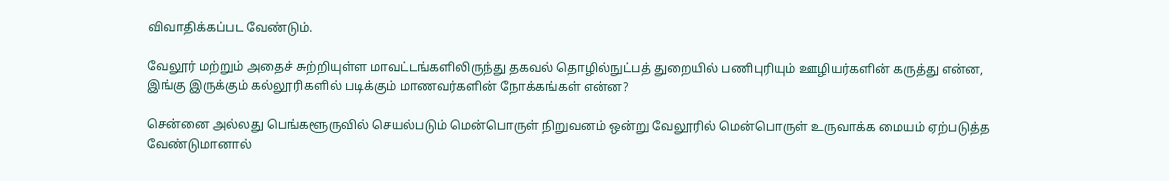விவாதிக்கப்பட வேண்டும்.

வேலூர் மற்றும் அதைச் சுற்றியுள்ள மாவட்டங்களிலிருந்து தகவல் தொழில்நுட்பத் துறையில் பணிபுரியும் ஊழியர்களின் கருத்து என்ன, இங்கு இருக்கும் கல்லூரிகளில் படிக்கும் மாணவர்களின் நோக்கங்கள் என்ன?

சென்னை அல்லது பெங்களூருவில் செயல்படும் மென்பொருள் நிறுவனம் ஒன்று வேலூரில் மென்பொருள் உருவாக்க மையம் ஏற்படுத்த வேண்டுமானால்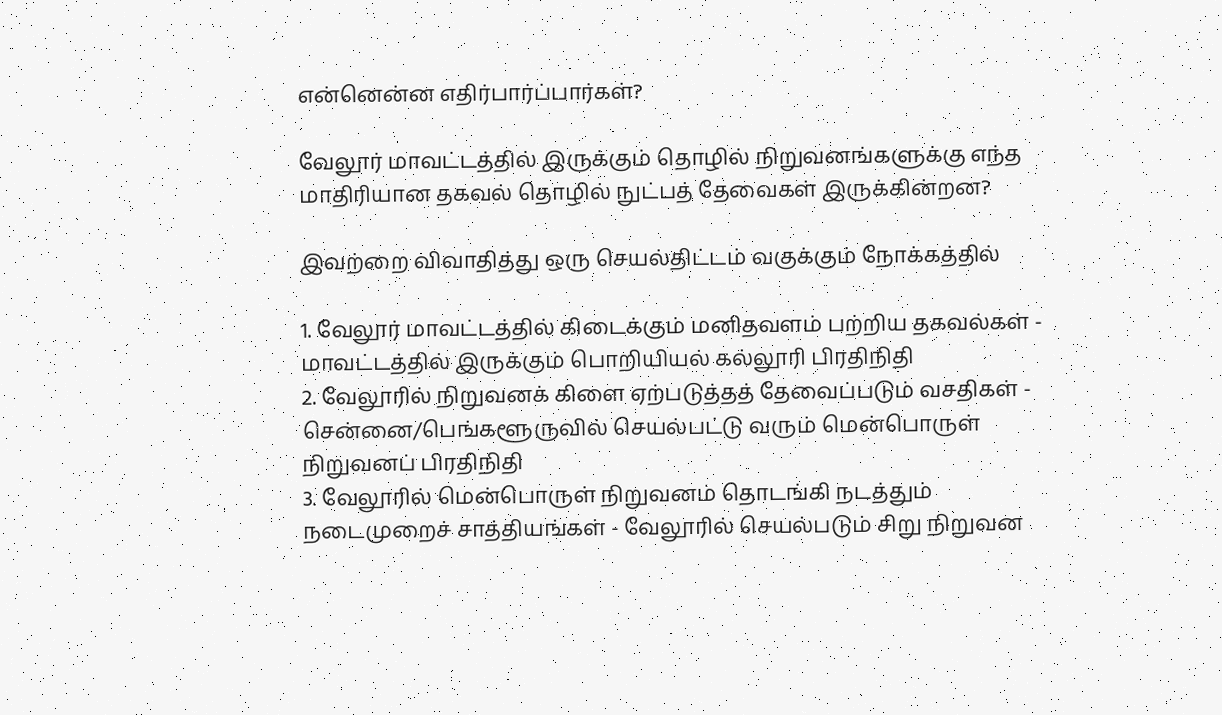என்னென்ன எதிர்பார்ப்பார்கள்?

வேலூர் மாவட்டத்தில் இருக்கும் தொழில் நிறுவனங்களுக்கு எந்த மாதிரியான தகவல் தொழில் நுட்பத் தேவைகள் இருக்கின்றன?

இவற்றை விவாதித்து ஒரு செயல்திட்டம் வகுக்கும் நோக்கத்தில்

1. வேலூர் மாவட்டத்தில் கிடைக்கும் மனிதவளம் பற்றிய தகவல்கள் - மாவட்டத்தில் இருக்கும் பொறியியல் கல்லூரி பிரதிநிதி
2. வேலூரில் நிறுவனக் கிளை ஏற்படுத்தத் தேவைப்படும் வசதிகள் - சென்னை/பெங்களூருவில் செயல்பட்டு வரும் மென்பொருள் நிறுவனப் பிரதிநிதி
3. வேலூரில் மென்பொருள் நிறுவனம் தொடங்கி நடத்தும் நடைமுறைச் சாத்தியங்கள் - வேலூரில் செயல்படும் சிறு நிறுவன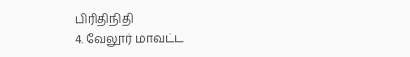பிரிதிநிதி
4. வேலூர் மாவட்ட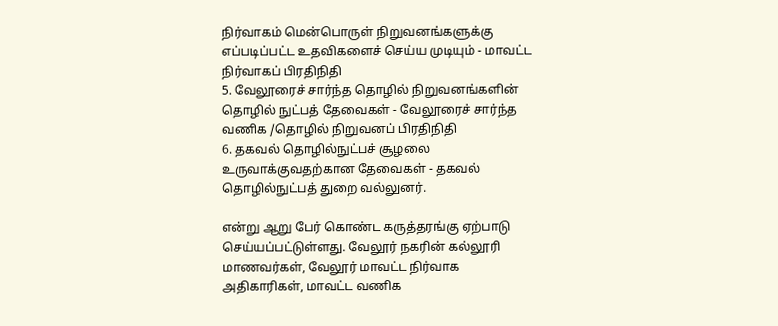நிர்வாகம் மென்பொருள் நிறுவனங்களுக்கு எப்படிப்பட்ட உதவிகளைச் செய்ய முடியும் - மாவட்ட நிர்வாகப் பிரதிநிதி
5. வேலூரைச் சார்ந்த தொழில் நிறுவனங்களின் தொழில் நுட்பத் தேவைகள் - வேலூரைச் சார்ந்த வணிக /தொழில் நிறுவனப் பிரதிநிதி
6. தகவல் தொழில்நுட்பச் சூழலை உருவாக்குவதற்கான தேவைகள் - தகவல் தொழில்நுட்பத் துறை வல்லுனர்.

என்று ஆறு பேர் கொண்ட கருத்தரங்கு ஏற்பாடு செய்யப்பட்டுள்ளது. வேலூர் நகரின் கல்லூரி மாணவர்கள், வேலூர் மாவட்ட நிர்வாக அதிகாரிகள், மாவட்ட வணிக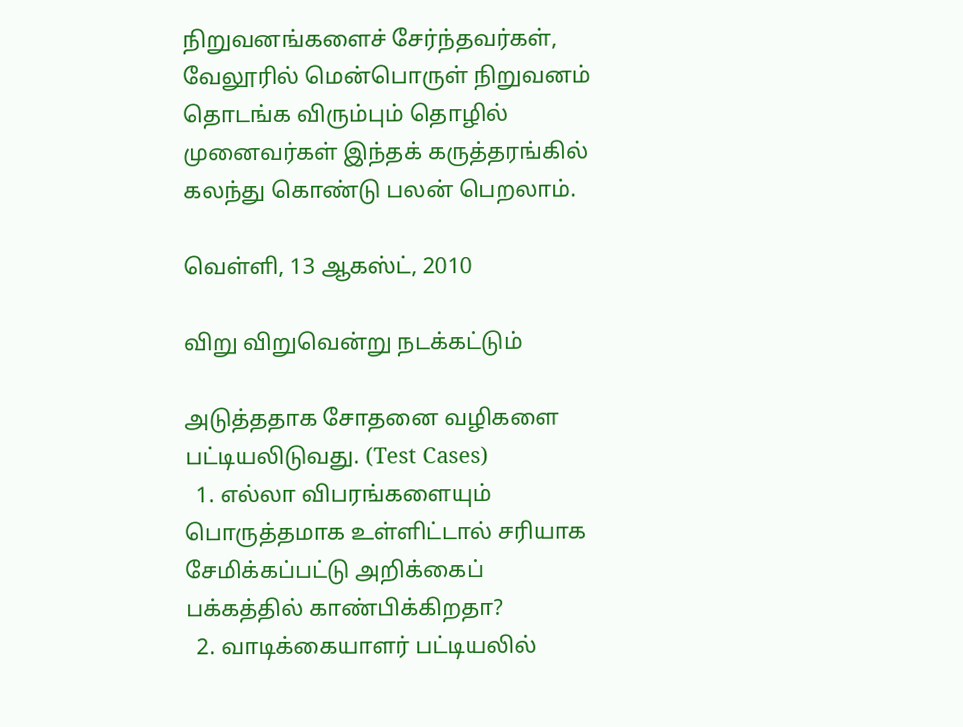நிறுவனங்களைச் சேர்ந்தவர்கள், வேலூரில் மென்பொருள் நிறுவனம் தொடங்க விரும்பும் தொழில் முனைவர்கள் இந்தக் கருத்தரங்கில் கலந்து கொண்டு பலன் பெறலாம்.

வெள்ளி, 13 ஆகஸ்ட், 2010

விறு விறுவென்று நடக்கட்டும்

அடுத்ததாக சோதனை வழிகளை பட்டியலிடுவது. (Test Cases)
  1. எல்லா விபரங்களையும் பொருத்தமாக உள்ளிட்டால் சரியாக சேமிக்கப்பட்டு அறிக்கைப் பக்கத்தில் காண்பிக்கிறதா?
  2. வாடிக்கையாளர் பட்டியலில்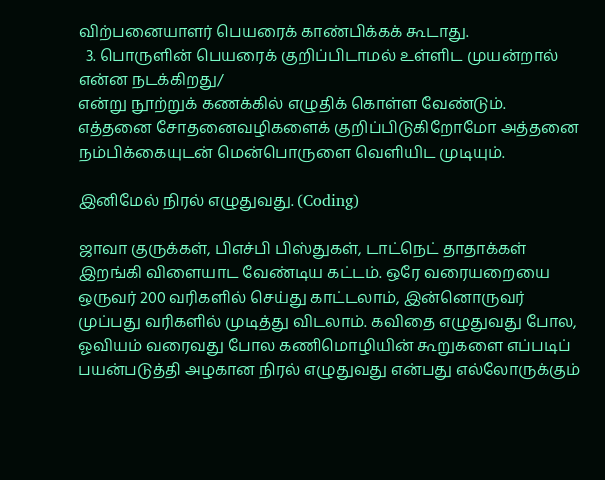விற்பனையாளர் பெயரைக் காண்பிக்கக் கூடாது.
  3. பொருளின் பெயரைக் குறிப்பிடாமல் உள்ளிட முயன்றால் என்ன நடக்கிறது/
என்று நூற்றுக் கணக்கில் எழுதிக் கொள்ள வேண்டும். எத்தனை சோதனைவழிகளைக் குறிப்பிடுகிறோமோ அத்தனை நம்பிக்கையுடன் மென்பொருளை வெளியிட முடியும்.

இனிமேல் நிரல் எழுதுவது. (Coding)

ஜாவா குருக்கள், பிஎச்பி பிஸ்துகள், டாட்நெட் தாதாக்கள் இறங்கி விளையாட வேண்டிய கட்டம். ஒரே வரையறையை ஒருவர் 200 வரிகளில் செய்து காட்டலாம், இன்னொருவர் முப்பது வரிகளில் முடித்து விடலாம். கவிதை எழுதுவது போல, ஓவியம் வரைவது போல கணிமொழியின் கூறுகளை எப்படிப் பயன்படுத்தி அழகான நிரல் எழுதுவது என்பது எல்லோருக்கும்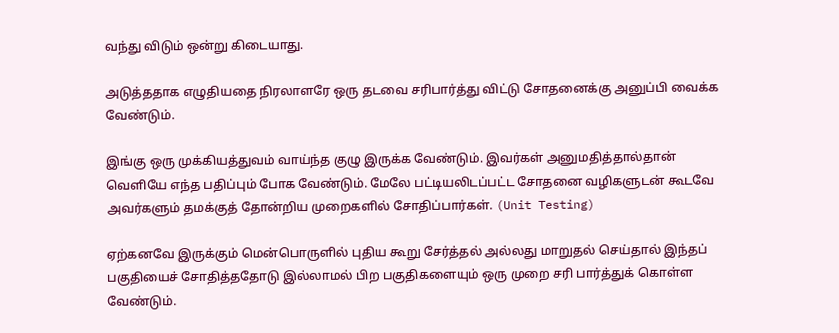வந்து விடும் ஒன்று கிடையாது.

அடுத்ததாக எழுதியதை நிரலாளரே ஒரு தடவை சரிபார்த்து விட்டு சோதனைக்கு அனுப்பி வைக்க வேண்டும்.

இங்கு ஒரு முக்கியத்துவம் வாய்ந்த குழு இருக்க வேண்டும். இவர்கள் அனுமதித்தால்தான் வெளியே எந்த பதிப்பும் போக வேண்டும். மேலே பட்டியலிடப்பட்ட சோதனை வழிகளுடன் கூடவே அவர்களும் தமக்குத் தோன்றிய முறைகளில் சோதிப்பார்கள். (Unit Testing)

ஏற்கனவே இருக்கும் மென்பொருளில் புதிய கூறு சேர்த்தல் அல்லது மாறுதல் செய்தால் இந்தப் பகுதியைச் சோதித்ததோடு இல்லாமல் பிற பகுதிகளையும் ஒரு முறை சரி பார்த்துக் கொள்ள வேண்டும்.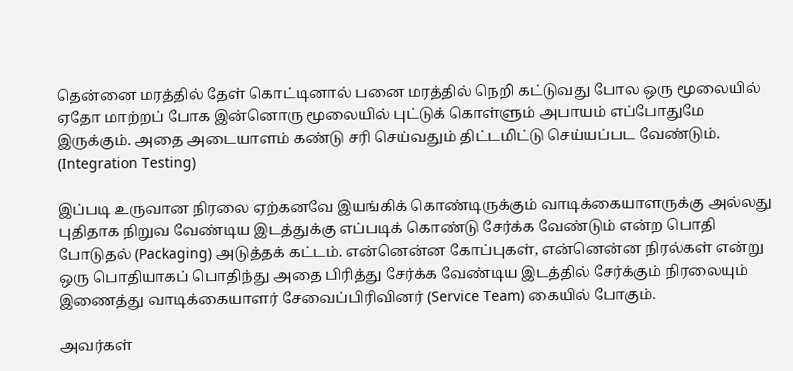தென்னை மரத்தில் தேள் கொட்டினால் பனை மரத்தில் நெறி கட்டுவது போல ஒரு மூலையில் ஏதோ மாற்றப் போக இன்னொரு மூலையில் புட்டுக் கொள்ளும் அபாயம் எப்போதுமே இருக்கும். அதை அடையாளம் கண்டு சரி செய்வதும் திட்டமிட்டு செய்யப்பட வேண்டும். (Integration Testing)

இப்படி உருவான நிரலை ஏற்கனவே இயங்கிக் கொண்டிருக்கும் வாடிக்கையாளருக்கு அல்லது புதிதாக நிறுவ வேண்டிய இடத்துக்கு எப்படிக் கொண்டு சேர்க்க வேண்டும் என்ற பொதி போடுதல் (Packaging) அடுத்தக் கட்டம். என்னென்ன கோப்புகள், என்னென்ன நிரல்கள் என்று ஒரு பொதியாகப் பொதிந்து அதை பிரித்து சேர்க்க வேண்டிய இடத்தில் சேர்க்கும் நிரலையும் இணைத்து வாடிக்கையாளர் சேவைப்பிரிவினர் (Service Team) கையில் போகும்.

அவர்கள்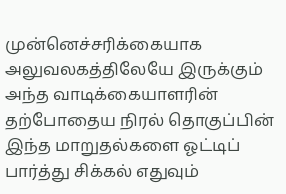முன்னெச்சரிக்கையாக அலுவலகத்திலேயே இருக்கும் அந்த வாடிக்கையாளரின் தற்போதைய நிரல் தொகுப்பின் இந்த மாறுதல்களை ஓட்டிப் பார்த்து சிக்கல் எதுவும்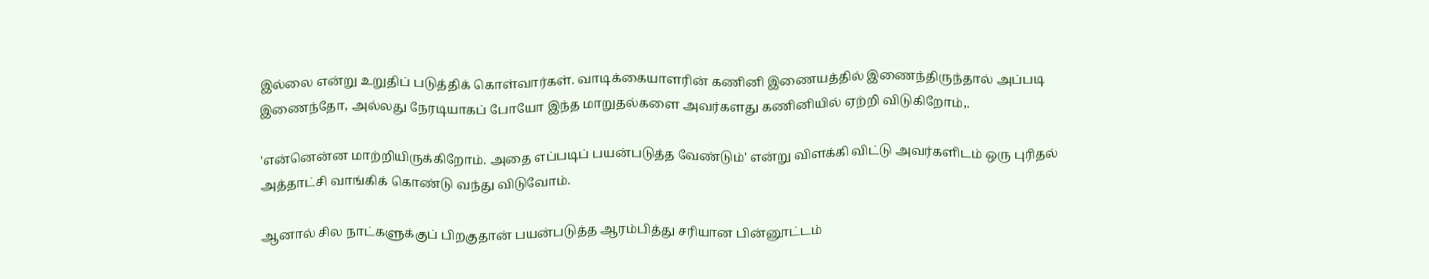இல்லை என்று உறுதிப் படுத்திக் கொள்வார்கள். வாடிக்கையாளரின் கணினி இணையத்தில் இணைந்திருந்தால் அப்படி இணைந்தோ, அல்லது நேரடியாகப் போயோ இந்த மாறுதல்களை அவர்களது கணினியில் ஏற்றி விடுகிறோம்,.

'என்னென்ன மாற்றியிருக்கிறோம். அதை எப்படிப் பயன்படுத்த வேண்டும்' என்று விளக்கி விட்டு அவர்களிடம் ஒரு புரிதல் அத்தாட்சி வாங்கிக் கொண்டு வந்து விடுவோம்.

ஆனால் சில நாட்களுக்குப் பிறகுதான் பயன்படுத்த ஆரம்பித்து சரியான பின்னூட்டம்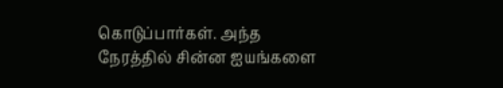கொடுப்பார்கள். அந்த நேரத்தில் சின்ன ஐயங்களை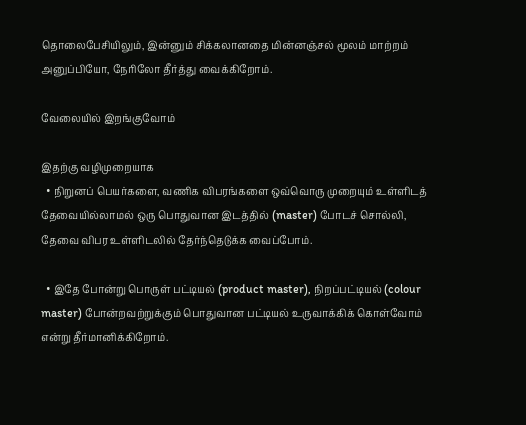தொலைபேசியிலும், இன்னும் சிக்கலானதை மின்னஞ்சல் மூலம் மாற்றம் அனுப்பியோ, நேரிலோ தீர்த்து வைக்கிறோம்.

வேலையில் இறங்குவோம்

இதற்கு வழிமுறையாக
  • நிறுனப் பெயர்களை, வணிக விபரங்களை ஒவ்வொரு முறையும் உள்ளிடத் தேவையில்லாமல் ஒரு பொதுவான இடத்தில் (master) போடச் சொல்லி, தேவை விபர உள்ளிடலில் தேர்ந்தெடுக்க வைப்போம்.

  • இதே போன்று பொருள் பட்டியல் (product master), நிறப்பட்டியல் (colour master) போன்றவற்றுக்கும் பொதுவான பட்டியல் உருவாக்கிக் கொள்வோம் என்று தீர்மானிக்கிறோம்.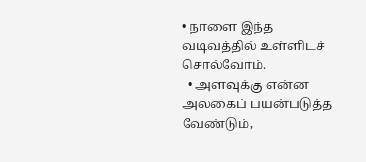• நாளை இந்த வடிவத்தில் உள்ளிடச் சொல்வோம்.
  • அளவுக்கு என்ன அலகைப் பயன்படுத்த வேண்டும்,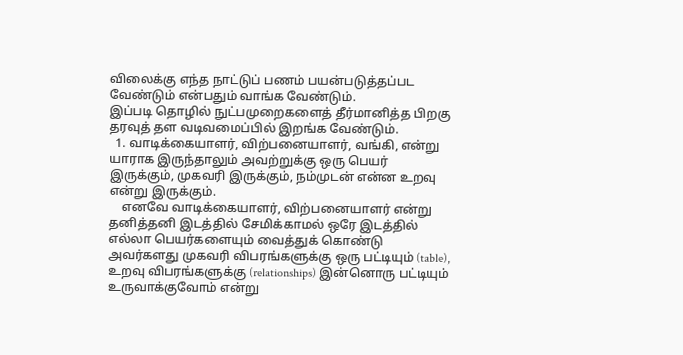விலைக்கு எந்த நாட்டுப் பணம் பயன்படுத்தப்பட வேண்டும் என்பதும் வாங்க வேண்டும்.
இப்படி தொழில் நுட்பமுறைகளைத் தீர்மானித்த பிறகு தரவுத் தள வடிவமைப்பில் இறங்க வேண்டும்.
  1. வாடிக்கையாளர், விற்பனையாளர், வங்கி, என்று யாராக இருந்தாலும் அவற்றுக்கு ஒரு பெயர் இருக்கும், முகவரி இருக்கும், நம்முடன் என்ன உறவு என்று இருக்கும்.
    எனவே வாடிக்கையாளர், விற்பனையாளர் என்று தனித்தனி இடத்தில் சேமிக்காமல் ஒரே இடத்தில் எல்லா பெயர்களையும் வைத்துக் கொண்டு அவர்களது முகவரி விபரங்களுக்கு ஒரு பட்டியும் (table), உறவு விபரங்களுக்கு (relationships) இன்னொரு பட்டியும் உருவாக்குவோம் என்று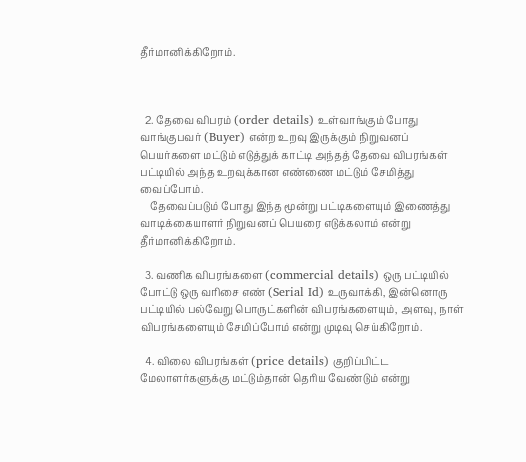தீர்மானிக்கிறோம்.



  2. தேவை விபரம் (order details) உள்வாங்கும் போது வாங்குபவர் (Buyer) என்ற உறவு இருக்கும் நிறுவனப் பெயர்களை மட்டும் எடுத்துக் காட்டி அந்தத் தேவை விபரங்கள் பட்டியில் அந்த உறவுக்கான எண்ணை மட்டும் சேமித்து வைப்போம்.
    தேவைப்படும் போது இந்த மூன்று பட்டிகளையும் இணைத்து வாடிக்கையாளர் நிறுவனப் பெயரை எடுக்கலாம் என்று தீர்மானிக்கிறோம்.

  3. வணிக விபரங்களை (commercial details) ஒரு பட்டியில் போட்டு ஒரு வரிசை எண் (Serial Id) உருவாக்கி, இன்னொரு பட்டியில் பல்வேறு பொருட்களின் விபரங்களையும், அளவு, நாள் விபரங்களையும் சேமிப்போம் என்று முடிவு செய்கிறோம்.

  4. விலை விபரங்கள் (price details) குறிப்பிட்ட மேலாளர்களுக்கு மட்டும்தான் தெரிய வேண்டும் என்று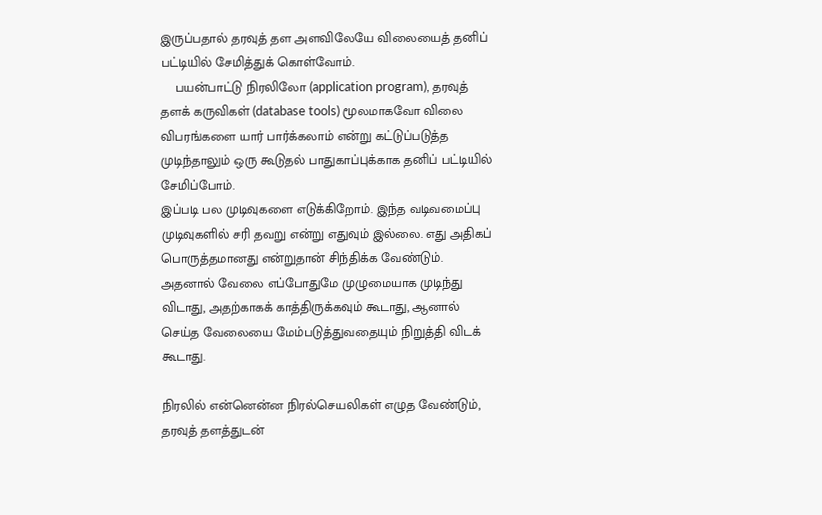இருப்பதால் தரவுத் தள அளவிலேயே விலையைத் தனிப் பட்டியில் சேமித்துக் கொள்வோம்.
    பயன்பாட்டு நிரலிலோ (application program), தரவுத் தளக் கருவிகள் (database tools) மூலமாகவோ விலை விபரங்களை யார் பார்க்கலாம் என்று கட்டுப்படுத்த முடிந்தாலும் ஒரு கூடுதல் பாதுகாப்புக்காக தனிப் பட்டியில் சேமிப்போம்.
இப்படி பல முடிவுகளை எடுக்கிறோம். இந்த வடிவமைப்பு முடிவுகளில் சரி தவறு என்று எதுவும் இல்லை. எது அதிகப் பொருத்தமானது என்றுதான் சிந்திக்க வேண்டும். அதனால் வேலை எப்போதுமே முழுமையாக முடிந்து விடாது, அதற்காகக் காத்திருக்கவும் கூடாது, ஆனால் செய்த வேலையை மேம்படுத்துவதையும் நிறுத்தி விடக் கூடாது.

நிரலில் என்னென்ன நிரல்செயலிகள் எழுத வேண்டும், தரவுத் தளத்துடன்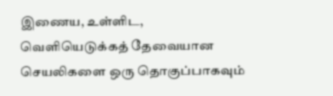இணைய, உள்ளிட, வெளியெடுக்கத் தேவையான செயலிகளை ஒரு தொகுப்பாகவும்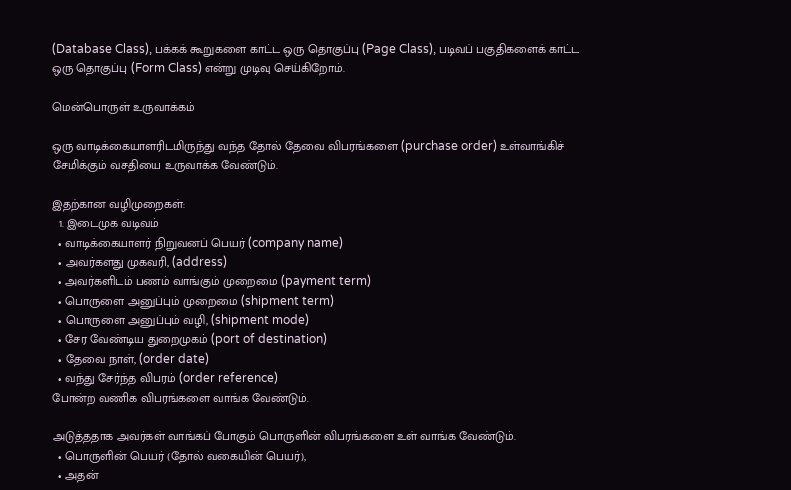(Database Class), பக்கக் கூறுகளை காட்ட ஒரு தொகுப்பு (Page Class), படிவப் பகுதிகளைக் காட்ட ஒரு தொகுப்பு (Form Class) என்று முடிவு செய்கிறோம்.

மென்பொருள் உருவாக்கம்

ஒரு வாடிக்கையாளரிடமிருந்து வந்த தோல் தேவை விபரங்களை (purchase order) உள்வாங்கிச் சேமிக்கும் வசதியை உருவாக்க வேண்டும்.

இதற்கான வழிமுறைகள்:
  1. இடைமுக வடிவம்
  • வாடிக்கையாளர் நிறுவனப் பெயர் (company name)
  • அவர்களது முகவரி, (address)
  • அவர்களிடம் பணம் வாங்கும் முறைமை (payment term)
  • பொருளை அனுப்பும் முறைமை (shipment term)
  • பொருளை அனுப்பும் வழி, (shipment mode)
  • சேர வேண்டிய துறைமுகம் (port of destination)
  • தேவை நாள், (order date)
  • வந்து சேர்ந்த விபரம் (order reference)
போன்ற வணிக விபரங்களை வாங்க வேண்டும்.

அடுத்ததாக அவர்கள் வாங்கப் போகும் பொருளின் விபரங்களை உள் வாங்க வேண்டும்.
  • பொருளின் பெயர் (தோல் வகையின் பெயர்),
  • அதன்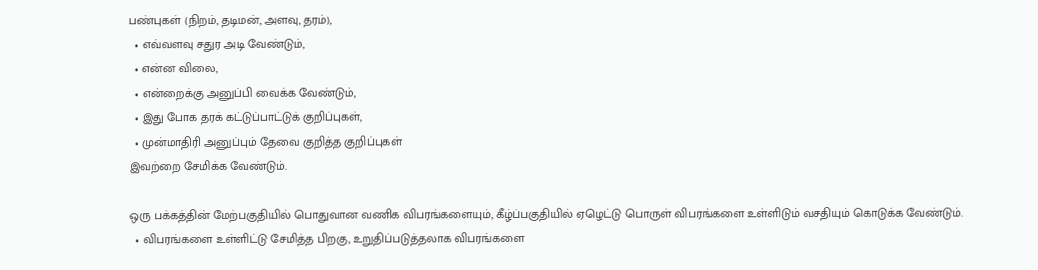பண்புகள் (நிறம், தடிமன், அளவு, தரம்),
  • எவ்வளவு சதுர அடி வேண்டும்,
  • என்ன விலை,
  • என்றைக்கு அனுப்பி வைக்க வேண்டும்,
  • இது போக தரக் கட்டுப்பாட்டுக் குறிப்புகள்,
  • முன்மாதிரி அனுப்பும் தேவை குறித்த குறிப்புகள்
இவற்றை சேமிக்க வேண்டும்.

ஒரு பக்கத்தின் மேற்பகுதியில் பொதுவான வணிக விபரங்களையும், கீழ்ப்பகுதியில் ஏழெட்டு பொருள் விபரங்களை உள்ளிடும் வசதியும் கொடுக்க வேண்டும்.
  • விபரங்களை உள்ளிட்டு சேமித்த பிறகு, உறுதிப்படுத்தலாக விபரங்களை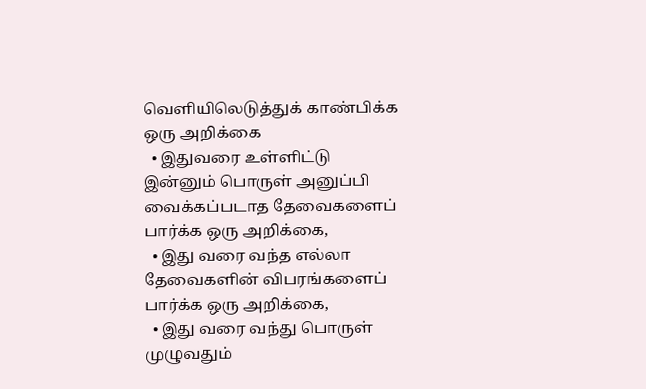வெளியிலெடுத்துக் காண்பிக்க ஒரு அறிக்கை
  • இதுவரை உள்ளிட்டு இன்னும் பொருள் அனுப்பி வைக்கப்படாத தேவைகளைப் பார்க்க ஒரு அறிக்கை,
  • இது வரை வந்த எல்லா தேவைகளின் விபரங்களைப் பார்க்க ஒரு அறிக்கை,
  • இது வரை வந்து பொருள் முழுவதும்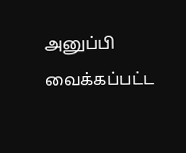அனுப்பி வைக்கப்பட்ட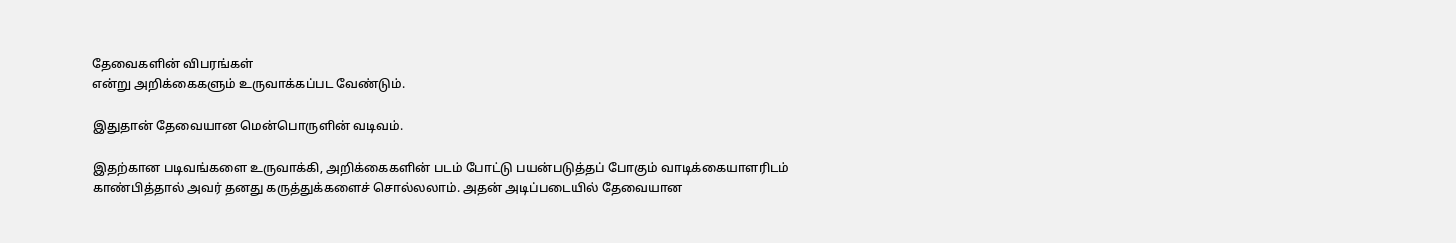தேவைகளின் விபரங்கள்
என்று அறிக்கைகளும் உருவாக்கப்பட வேண்டும்.

இதுதான் தேவையான மென்பொருளின் வடிவம்.

இதற்கான படிவங்களை உருவாக்கி, அறிக்கைகளின் படம் போட்டு பயன்படுத்தப் போகும் வாடிக்கையாளரிடம் காண்பித்தால் அவர் தனது கருத்துக்களைச் சொல்லலாம். அதன் அடிப்படையில் தேவையான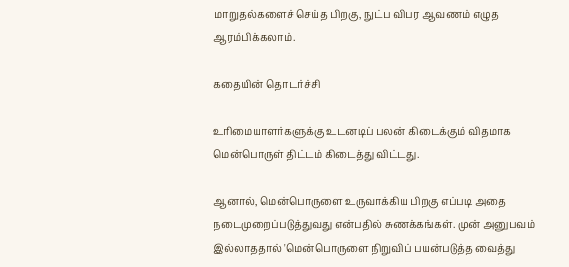மாறுதல்களைச் செய்த பிறகு, நுட்ப விபர ஆவணம் எழுத ஆரம்பிக்கலாம்.

கதையின் தொடர்ச்சி

உரிமையாளர்களுக்கு உடனடிப் பலன் கிடைக்கும் விதமாக மென்பொருள் திட்டம் கிடைத்து விட்டது.

ஆனால், மென்பொருளை உருவாக்கிய பிறகு எப்படி அதை நடைமுறைப்படுத்துவது என்பதில் சுணக்கங்கள். முன் அனுபவம் இல்லாததால் 'மென்பொருளை நிறுவிப் பயன்படுத்த வைத்து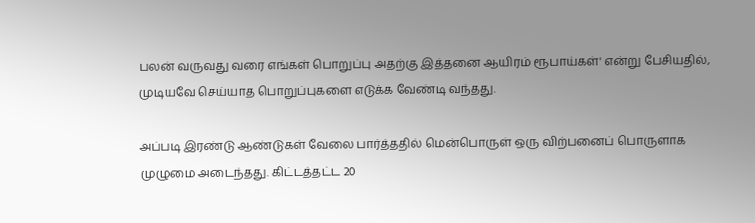பலன் வருவது வரை எங்கள் பொறுப்பு அதற்கு இத்தனை ஆயிரம் ரூபாய்கள்' என்று பேசியதில், முடியவே செய்யாத பொறுப்புகளை எடுக்க வேண்டி வந்தது.

அப்படி இரண்டு ஆண்டுகள் வேலை பார்த்ததில் மென்பொருள் ஒரு விற்பனைப் பொருளாக முழுமை அடைந்தது. கிட்டத்தட்ட 20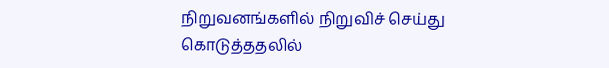நிறுவனங்களில் நிறுவிச் செய்து கொடுத்ததலில்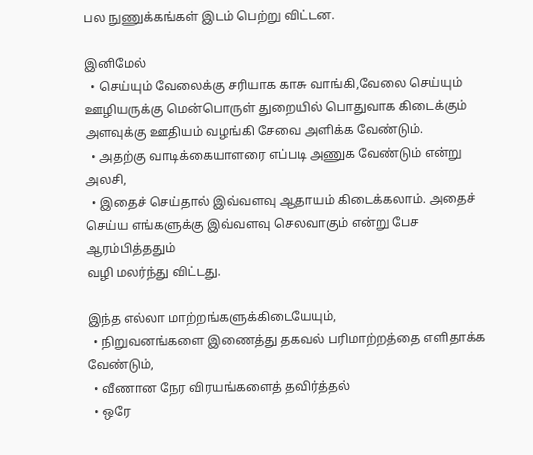பல நுணுக்கங்கள் இடம் பெற்று விட்டன.

இனிமேல்
  • செய்யும் வேலைக்கு சரியாக காசு வாங்கி,வேலை செய்யும் ஊழியருக்கு மென்பொருள் துறையில் பொதுவாக கிடைக்கும் அளவுக்கு ஊதியம் வழங்கி சேவை அளிக்க வேண்டும்.
  • அதற்கு வாடிக்கையாளரை எப்படி அணுக வேண்டும் என்று அலசி,
  • இதைச் செய்தால் இவ்வளவு ஆதாயம் கிடைக்கலாம். அதைச் செய்ய எங்களுக்கு இவ்வளவு செலவாகும் என்று பேச ஆரம்பித்ததும்
வழி மலர்ந்து விட்டது.

இந்த எல்லா மாற்றங்களுக்கிடையேயும்,
  • நிறுவனங்களை இணைத்து தகவல் பரிமாற்றத்தை எளிதாக்க வேண்டும்,
  • வீணான நேர விரயங்களைத் தவிர்த்தல்
  • ஒரே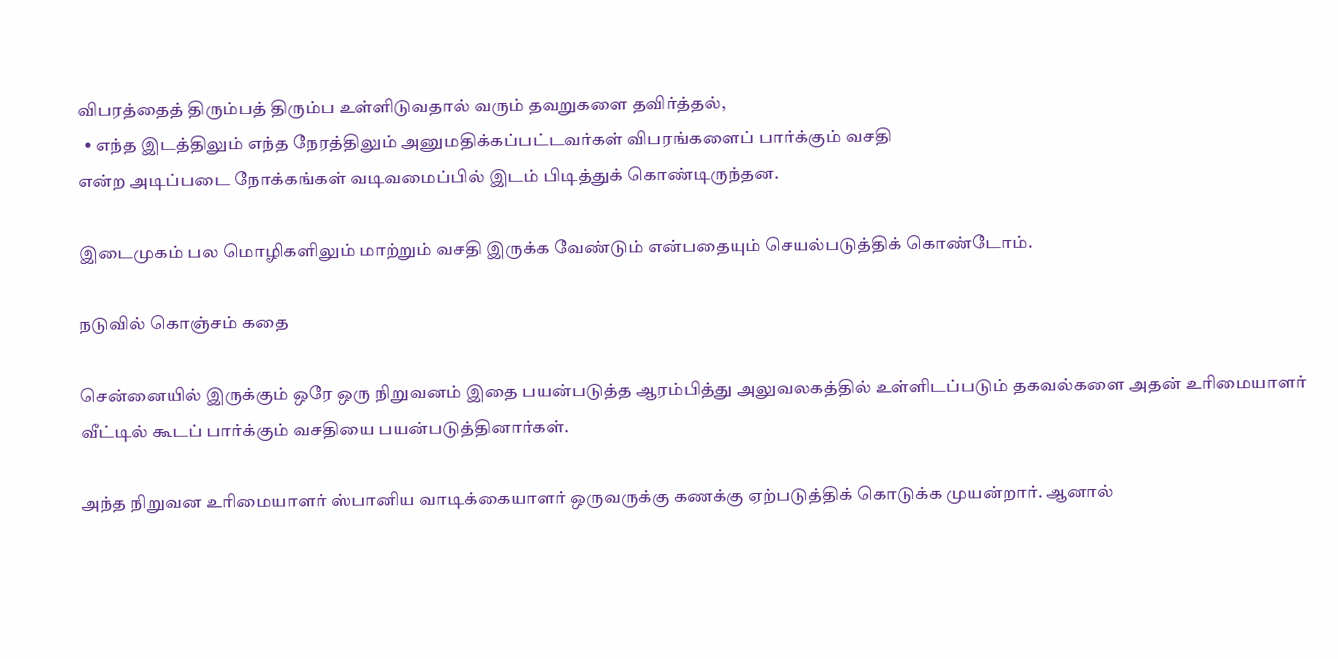விபரத்தைத் திரும்பத் திரும்ப உள்ளிடுவதால் வரும் தவறுகளை தவிர்த்தல்,
  • எந்த இடத்திலும் எந்த நேரத்திலும் அனுமதிக்கப்பட்டவர்கள் விபரங்களைப் பார்க்கும் வசதி
என்ற அடிப்படை நோக்கங்கள் வடிவமைப்பில் இடம் பிடித்துக் கொண்டிருந்தன.

இடைமுகம் பல மொழிகளிலும் மாற்றும் வசதி இருக்க வேண்டும் என்பதையும் செயல்படுத்திக் கொண்டோம்.

நடுவில் கொஞ்சம் கதை

சென்னையில் இருக்கும் ஒரே ஒரு நிறுவனம் இதை பயன்படுத்த ஆரம்பித்து அலுவலகத்தில் உள்ளிடப்படும் தகவல்களை அதன் உரிமையாளர் வீட்டில் கூடப் பார்க்கும் வசதியை பயன்படுத்தினார்கள்.

அந்த நிறுவன உரிமையாளர் ஸ்பானிய வாடிக்கையாளர் ஒருவருக்கு கணக்கு ஏற்படுத்திக் கொடுக்க முயன்றார். ஆனால்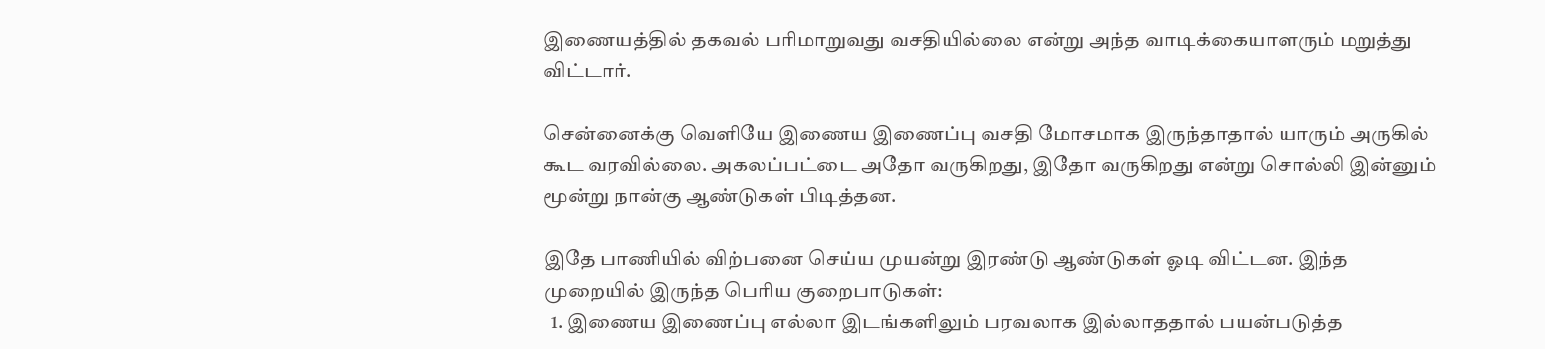இணையத்தில் தகவல் பரிமாறுவது வசதியில்லை என்று அந்த வாடிக்கையாளரும் மறுத்து விட்டார்.

சென்னைக்கு வெளியே இணைய இணைப்பு வசதி மோசமாக இருந்தாதால் யாரும் அருகில் கூட வரவில்லை. அகலப்பட்டை அதோ வருகிறது, இதோ வருகிறது என்று சொல்லி இன்னும் மூன்று நான்கு ஆண்டுகள் பிடித்தன.

இதே பாணியில் விற்பனை செய்ய முயன்று இரண்டு ஆண்டுகள் ஓடி விட்டன. இந்த முறையில் இருந்த பெரிய குறைபாடுகள்:
  1. இணைய இணைப்பு எல்லா இடங்களிலும் பரவலாக இல்லாததால் பயன்படுத்த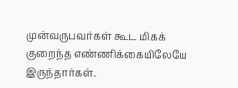முன்வருபவர்கள் கூட மிகக் குறைந்த எண்ணிக்கையிலேயே இருந்தார்கள்.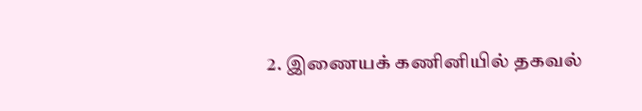2. இணையக் கணினியில் தகவல்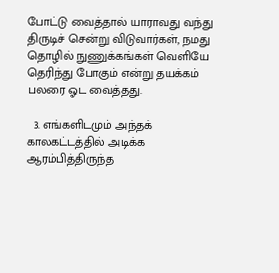போட்டு வைத்தால் யாராவது வந்து திருடிச் சென்று விடுவார்கள், நமது தொழில் நுணுக்கங்கள் வெளியே தெரிந்து போகும் என்று தயக்கம் பலரை ஓட வைத்தது.

  3. எங்களிடமும் அந்தக் காலகட்டத்தில் அடிக்க ஆரம்பித்திருந்த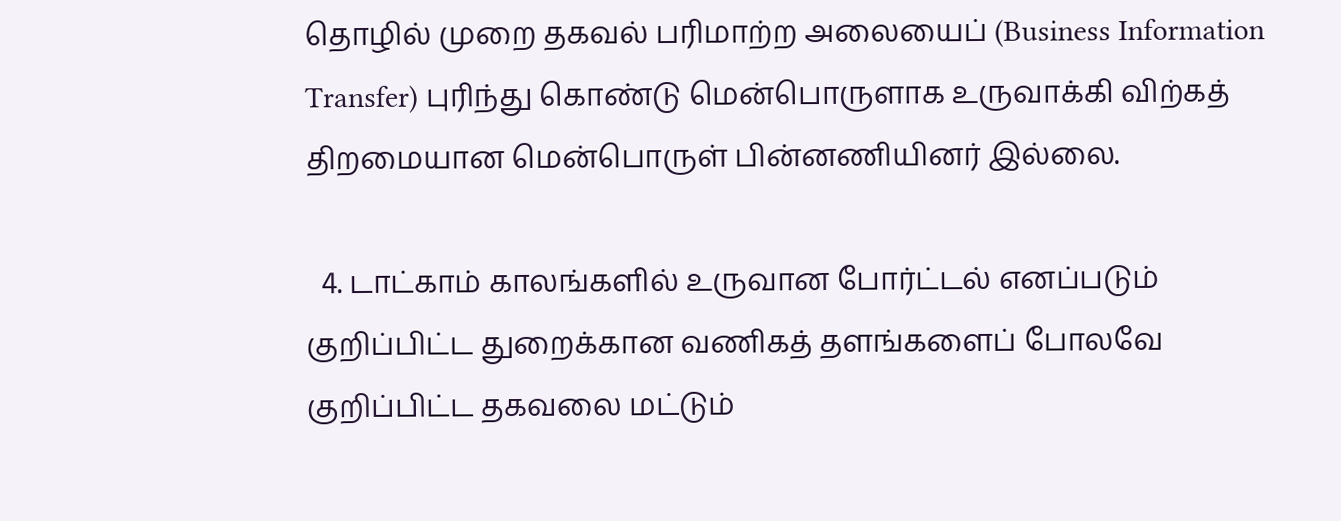தொழில் முறை தகவல் பரிமாற்ற அலையைப் (Business Information Transfer) புரிந்து கொண்டு மென்பொருளாக உருவாக்கி விற்கத் திறமையான மென்பொருள் பின்னணியினர் இல்லை.

  4. டாட்காம் காலங்களில் உருவான போர்ட்டல் எனப்படும் குறிப்பிட்ட துறைக்கான வணிகத் தளங்களைப் போலவே குறிப்பிட்ட தகவலை மட்டும்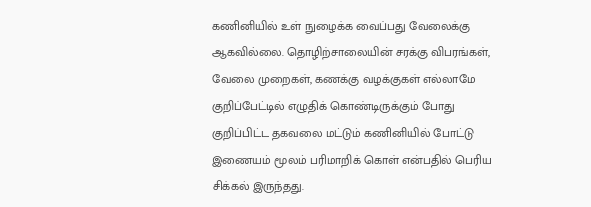கணினியில் உள் நுழைக்க வைப்பது வேலைக்கு ஆகவில்லை. தொழிற்சாலையின் சரக்கு விபரங்கள், வேலை முறைகள், கணக்கு வழக்குகள் எல்லாமே குறிப்பேட்டில் எழுதிக் கொண்டிருக்கும் போது குறிப்பிட்ட தகவலை மட்டும் கணினியில் போட்டு இணையம் மூலம் பரிமாறிக் கொள் என்பதில் பெரிய சிக்கல் இருந்தது.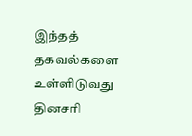இந்தத் தகவல்களை உள்ளிடுவது தினசரி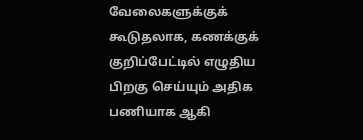வேலைகளுக்குக் கூடுதலாக, கணக்குக் குறிப்பேட்டில் எழுதிய பிறகு செய்யும் அதிக பணியாக ஆகி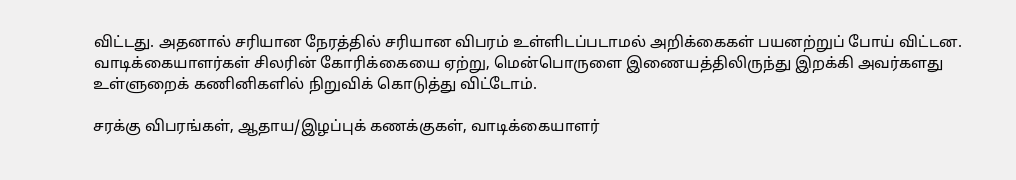விட்டது. அதனால் சரியான நேரத்தில் சரியான விபரம் உள்ளிடப்படாமல் அறிக்கைகள் பயனற்றுப் போய் விட்டன.
வாடிக்கையாளர்கள் சிலரின் கோரிக்கையை ஏற்று, மென்பொருளை இணையத்திலிருந்து இறக்கி அவர்களது உள்ளுறைக் கணினிகளில் நிறுவிக் கொடுத்து விட்டோம்.

சரக்கு விபரங்கள், ஆதாய/இழப்புக் கணக்குகள், வாடிக்கையாளர்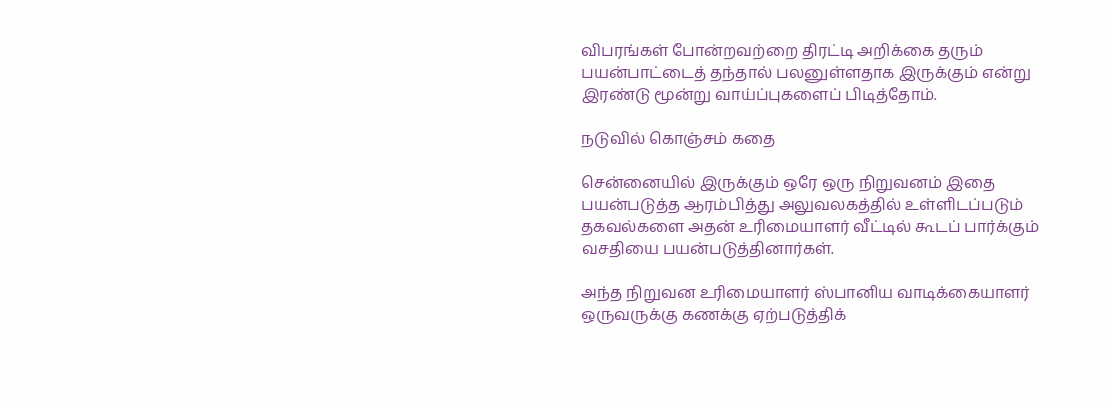விபரங்கள் போன்றவற்றை திரட்டி அறிக்கை தரும் பயன்பாட்டைத் தந்தால் பலனுள்ளதாக இருக்கும் என்று இரண்டு மூன்று வாய்ப்புகளைப் பிடித்தோம்.

நடுவில் கொஞ்சம் கதை

சென்னையில் இருக்கும் ஒரே ஒரு நிறுவனம் இதை பயன்படுத்த ஆரம்பித்து அலுவலகத்தில் உள்ளிடப்படும் தகவல்களை அதன் உரிமையாளர் வீட்டில் கூடப் பார்க்கும் வசதியை பயன்படுத்தினார்கள்.

அந்த நிறுவன உரிமையாளர் ஸ்பானிய வாடிக்கையாளர் ஒருவருக்கு கணக்கு ஏற்படுத்திக்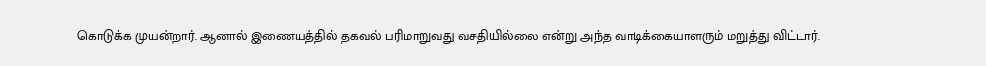கொடுக்க முயன்றார். ஆனால் இணையத்தில் தகவல் பரிமாறுவது வசதியில்லை என்று அந்த வாடிக்கையாளரும் மறுத்து விட்டார்.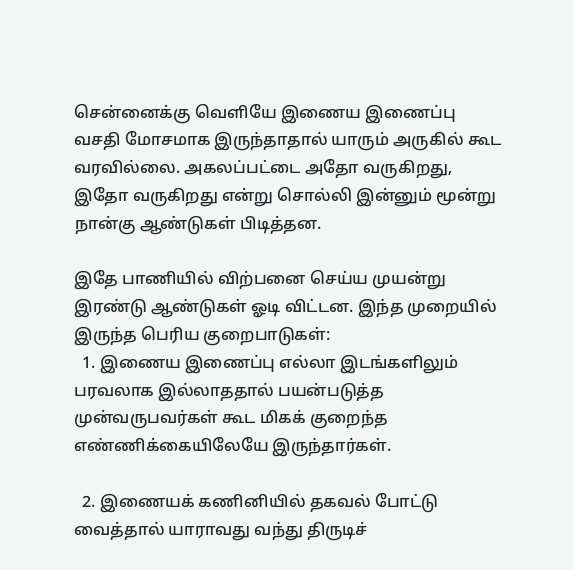சென்னைக்கு வெளியே இணைய இணைப்பு வசதி மோசமாக இருந்தாதால் யாரும் அருகில் கூட வரவில்லை. அகலப்பட்டை அதோ வருகிறது, இதோ வருகிறது என்று சொல்லி இன்னும் மூன்று நான்கு ஆண்டுகள் பிடித்தன.

இதே பாணியில் விற்பனை செய்ய முயன்று இரண்டு ஆண்டுகள் ஓடி விட்டன. இந்த முறையில் இருந்த பெரிய குறைபாடுகள்:
  1. இணைய இணைப்பு எல்லா இடங்களிலும் பரவலாக இல்லாததால் பயன்படுத்த முன்வருபவர்கள் கூட மிகக் குறைந்த எண்ணிக்கையிலேயே இருந்தார்கள்.

  2. இணையக் கணினியில் தகவல் போட்டு வைத்தால் யாராவது வந்து திருடிச்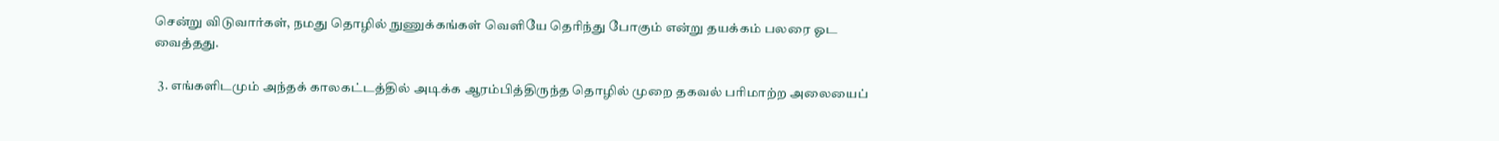சென்று விடுவார்கள், நமது தொழில் நுணுக்கங்கள் வெளியே தெரிந்து போகும் என்று தயக்கம் பலரை ஓட வைத்தது.

  3. எங்களிடமும் அந்தக் காலகட்டத்தில் அடிக்க ஆரம்பித்திருந்த தொழில் முறை தகவல் பரிமாற்ற அலையைப்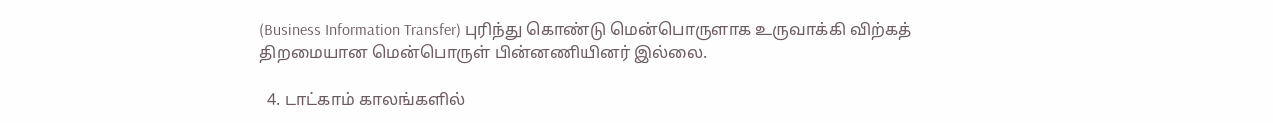(Business Information Transfer) புரிந்து கொண்டு மென்பொருளாக உருவாக்கி விற்கத் திறமையான மென்பொருள் பின்னணியினர் இல்லை.

  4. டாட்காம் காலங்களில்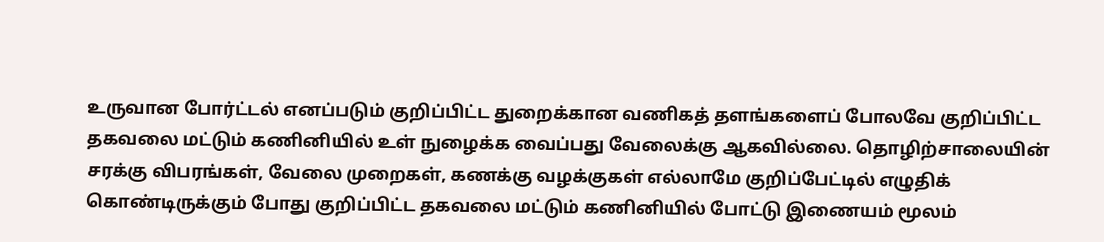உருவான போர்ட்டல் எனப்படும் குறிப்பிட்ட துறைக்கான வணிகத் தளங்களைப் போலவே குறிப்பிட்ட தகவலை மட்டும் கணினியில் உள் நுழைக்க வைப்பது வேலைக்கு ஆகவில்லை. தொழிற்சாலையின் சரக்கு விபரங்கள், வேலை முறைகள், கணக்கு வழக்குகள் எல்லாமே குறிப்பேட்டில் எழுதிக் கொண்டிருக்கும் போது குறிப்பிட்ட தகவலை மட்டும் கணினியில் போட்டு இணையம் மூலம்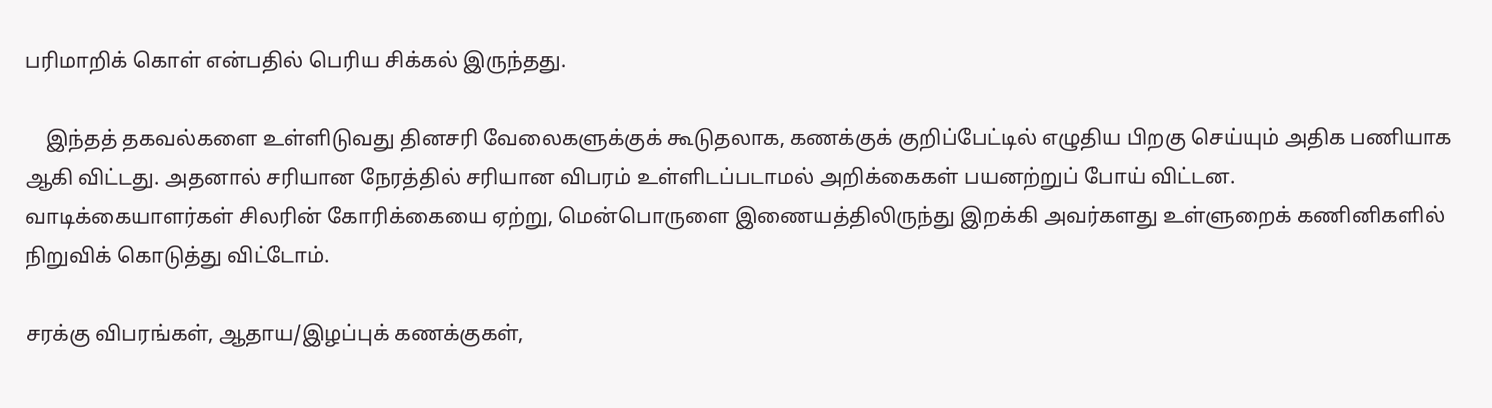பரிமாறிக் கொள் என்பதில் பெரிய சிக்கல் இருந்தது.

    இந்தத் தகவல்களை உள்ளிடுவது தினசரி வேலைகளுக்குக் கூடுதலாக, கணக்குக் குறிப்பேட்டில் எழுதிய பிறகு செய்யும் அதிக பணியாக ஆகி விட்டது. அதனால் சரியான நேரத்தில் சரியான விபரம் உள்ளிடப்படாமல் அறிக்கைகள் பயனற்றுப் போய் விட்டன.
வாடிக்கையாளர்கள் சிலரின் கோரிக்கையை ஏற்று, மென்பொருளை இணையத்திலிருந்து இறக்கி அவர்களது உள்ளுறைக் கணினிகளில் நிறுவிக் கொடுத்து விட்டோம்.

சரக்கு விபரங்கள், ஆதாய/இழப்புக் கணக்குகள்,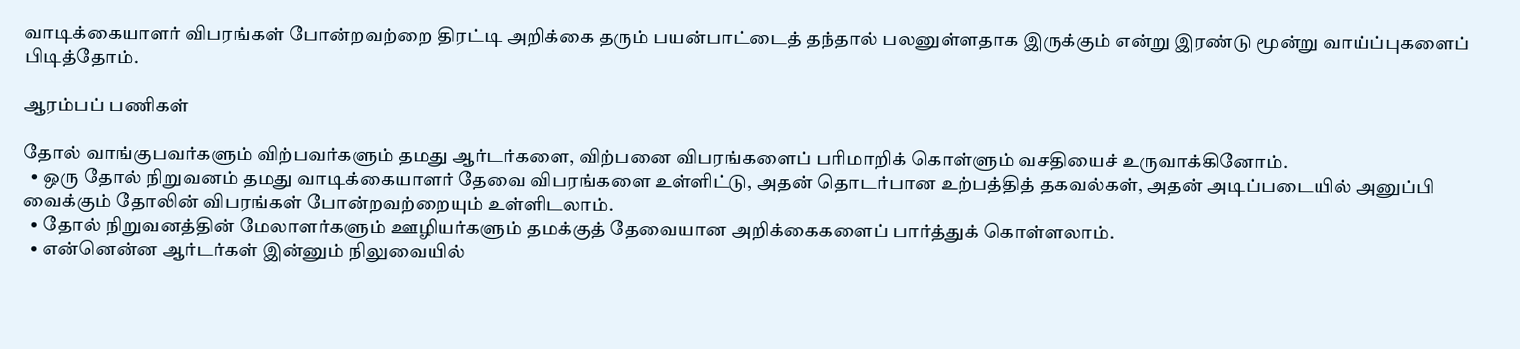வாடிக்கையாளர் விபரங்கள் போன்றவற்றை திரட்டி அறிக்கை தரும் பயன்பாட்டைத் தந்தால் பலனுள்ளதாக இருக்கும் என்று இரண்டு மூன்று வாய்ப்புகளைப் பிடித்தோம்.

ஆரம்பப் பணிகள்

தோல் வாங்குபவர்களும் விற்பவர்களும் தமது ஆர்டர்களை, விற்பனை விபரங்களைப் பரிமாறிக் கொள்ளும் வசதியைச் உருவாக்கினோம்.
  • ஒரு தோல் நிறுவனம் தமது வாடிக்கையாளர் தேவை விபரங்களை உள்ளிட்டு, அதன் தொடர்பான உற்பத்தித் தகவல்கள், அதன் அடிப்படையில் அனுப்பி வைக்கும் தோலின் விபரங்கள் போன்றவற்றையும் உள்ளிடலாம்.
  • தோல் நிறுவனத்தின் மேலாளர்களும் ஊழியர்களும் தமக்குத் தேவையான அறிக்கைகளைப் பார்த்துக் கொள்ளலாம்.
  • என்னென்ன ஆர்டர்கள் இன்னும் நிலுவையில்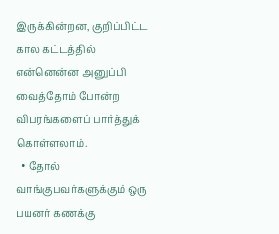இருக்கின்றன, குறிப்பிட்ட கால கட்டத்தில் என்னென்ன அனுப்பி வைத்தோம் போன்ற விபரங்களைப் பார்த்துக் கொள்ளலாம்.
  • தோல் வாங்குபவர்களுக்கும் ஒரு பயனர் கணக்கு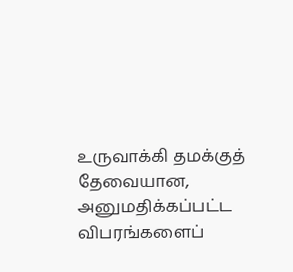உருவாக்கி தமக்குத் தேவையான, அனுமதிக்கப்பட்ட விபரங்களைப்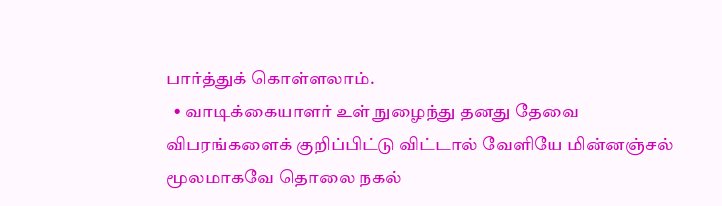பார்த்துக் கொள்ளலாம்.
  • வாடிக்கையாளர் உள் நுழைந்து தனது தேவை விபரங்களைக் குறிப்பிட்டு விட்டால் வேளியே மின்னஞ்சல் மூலமாகவே தொலை நகல்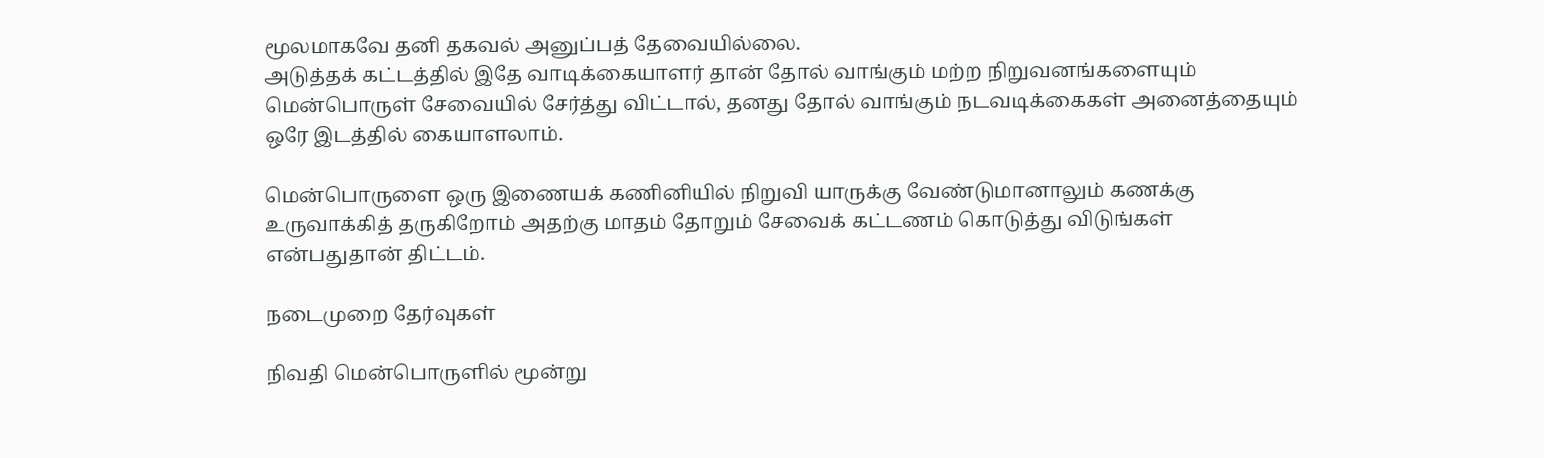மூலமாகவே தனி தகவல் அனுப்பத் தேவையில்லை.
அடுத்தக் கட்டத்தில் இதே வாடிக்கையாளர் தான் தோல் வாங்கும் மற்ற நிறுவனங்களையும் மென்பொருள் சேவையில் சேர்த்து விட்டால், தனது தோல் வாங்கும் நடவடிக்கைகள் அனைத்தையும் ஒரே இடத்தில் கையாளலாம்.

மென்பொருளை ஒரு இணையக் கணினியில் நிறுவி யாருக்கு வேண்டுமானாலும் கணக்கு உருவாக்கித் தருகிறோம் அதற்கு மாதம் தோறும் சேவைக் கட்டணம் கொடுத்து விடுங்கள் என்பதுதான் திட்டம்.

நடைமுறை தேர்வுகள்

நிவதி மென்பொருளில் மூன்று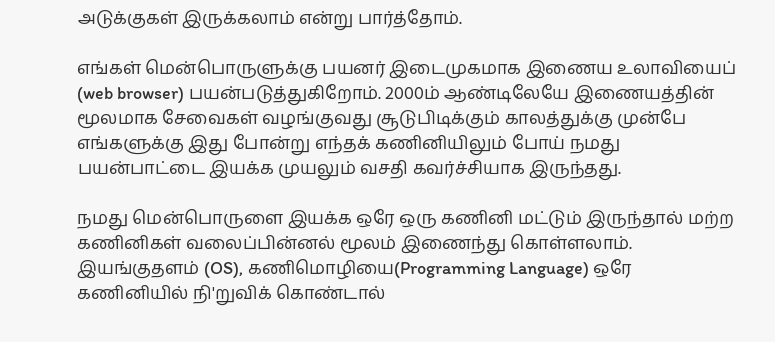அடுக்குகள் இருக்கலாம் என்று பார்த்தோம்.

எங்கள் மென்பொருளுக்கு பயனர் இடைமுகமாக இணைய உலாவியைப் (web browser) பயன்படுத்துகிறோம். 2000ம் ஆண்டிலேயே இணையத்தின் மூலமாக சேவைகள் வழங்குவது சூடுபிடிக்கும் காலத்துக்கு முன்பே எங்களுக்கு இது போன்று எந்தக் கணினியிலும் போய் நமது பயன்பாட்டை இயக்க முயலும் வசதி கவர்ச்சியாக இருந்தது.

நமது மென்பொருளை இயக்க ஒரே ஒரு கணினி மட்டும் இருந்தால் மற்ற கணினிகள் வலைப்பின்னல் மூலம் இணைந்து கொள்ளலாம். இயங்குதளம் (OS), கணிமொழியை(Programming Language) ஒரே கணினியில் நி'றுவிக் கொண்டால்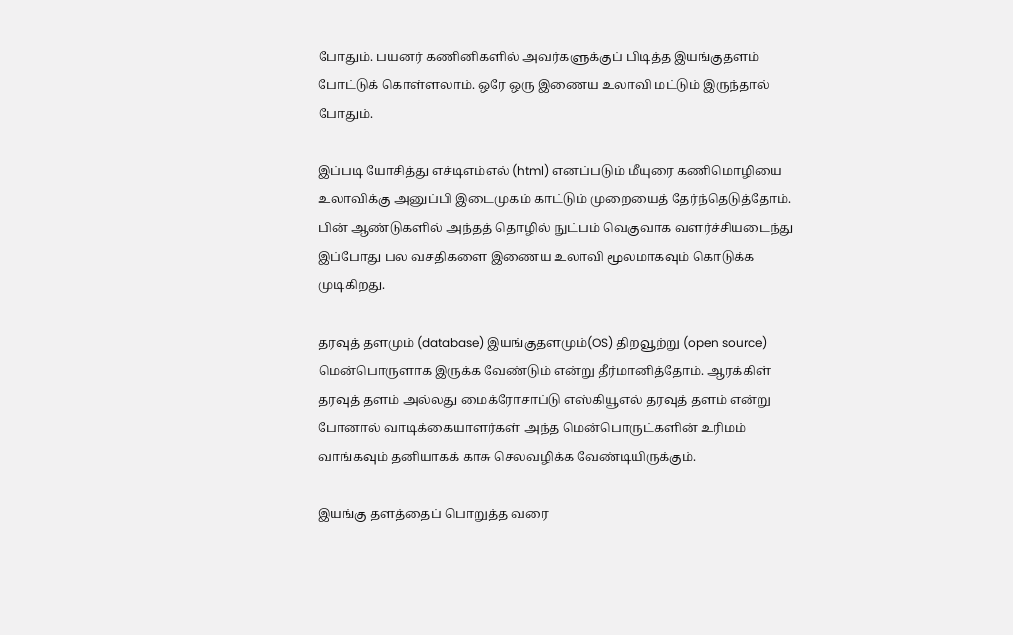போதும். பயனர் கணினிகளில் அவர்களுக்குப் பிடித்த இயங்குதளம் போட்டுக் கொள்ளலாம். ஒரே ஒரு இணைய உலாவி மட்டும் இருந்தால் போதும்.

இப்படி யோசித்து எச்டிஎம்எல் (html) எனப்படும் மீயுரை கணிமொழியை உலாவிக்கு அனுப்பி இடைமுகம் காட்டும் முறையைத் தேர்ந்தெடுத்தோம். பின் ஆண்டுகளில் அந்தத் தொழில் நுட்பம் வெகுவாக வளர்ச்சியடைந்து இப்போது பல வசதிகளை இணைய உலாவி மூலமாகவும் கொடுக்க முடிகிறது.

தரவுத் தளமும் (database) இயங்குதளமும்(OS) திறவூற்று (open source) மென்பொருளாக இருக்க வேண்டும் என்று தீர்மானித்தோம். ஆரக்கிள் தரவுத் தளம் அல்லது மைக்ரோசாப்டு எஸ்கியூஎல் தரவுத் தளம் என்று போனால் வாடிக்கையாளர்கள் அந்த மென்பொருட்களின் உரிமம் வாங்கவும் தனியாகக் காசு செலவழிக்க வேண்டியிருக்கும்.

இயங்கு தளத்தைப் பொறுத்த வரை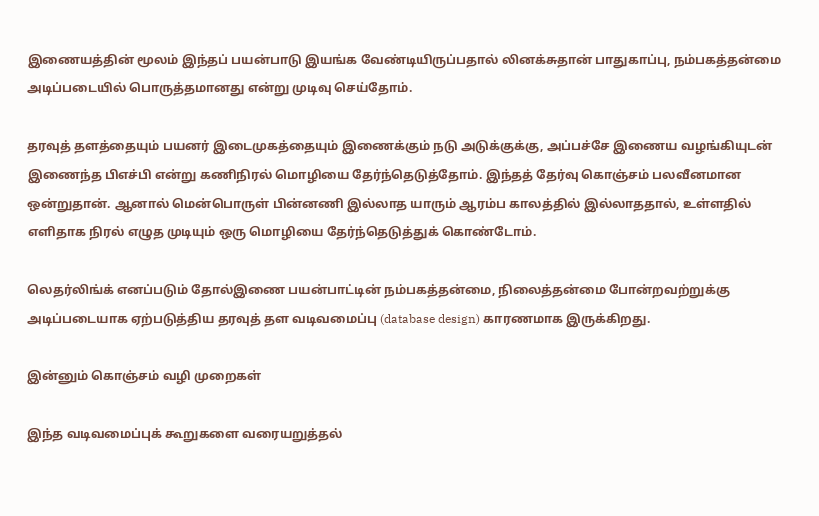இணையத்தின் மூலம் இந்தப் பயன்பாடு இயங்க வேண்டியிருப்பதால் லினக்சுதான் பாதுகாப்பு, நம்பகத்தன்மை அடிப்படையில் பொருத்தமானது என்று முடிவு செய்தோம்.

தரவுத் தளத்தையும் பயனர் இடைமுகத்தையும் இணைக்கும் நடு அடுக்குக்கு, அப்பச்சே இணைய வழங்கியுடன் இணைந்த பிஎச்பி என்று கணிநிரல் மொழியை தேர்ந்தெடுத்தோம். இந்தத் தேர்வு கொஞ்சம் பலவீனமான ஒன்றுதான். ஆனால் மென்பொருள் பின்னணி இல்லாத யாரும் ஆரம்ப காலத்தில் இல்லாததால், உள்ளதில் எளிதாக நிரல் எழுத முடியும் ஒரு மொழியை தேர்ந்தெடுத்துக் கொண்டோம்.

லெதர்லிங்க் எனப்படும் தோல்இணை பயன்பாட்டின் நம்பகத்தன்மை, நிலைத்தன்மை போன்றவற்றுக்கு அடிப்படையாக ஏற்படுத்திய தரவுத் தள வடிவமைப்பு (database design) காரணமாக இருக்கிறது.

இன்னும் கொஞ்சம் வழி முறைகள்

இந்த வடிவமைப்புக் கூறுகளை வரையறுத்தல்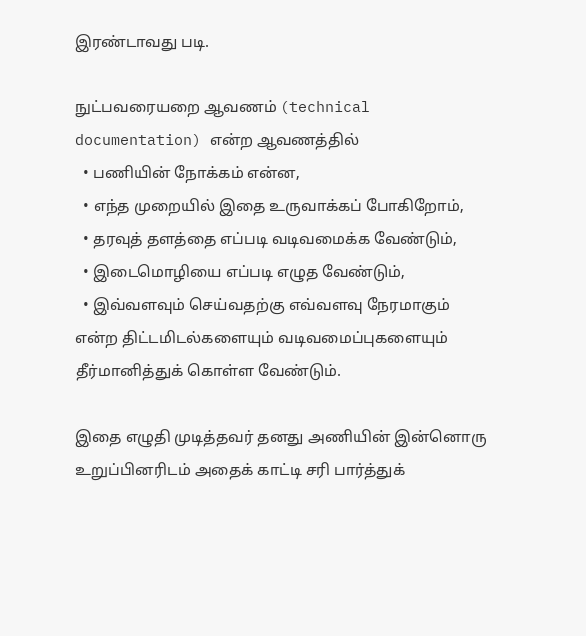இரண்டாவது படி.

நுட்பவரையறை ஆவணம் (technical documentation) என்ற ஆவணத்தில்
  • பணியின் நோக்கம் என்ன,
  • எந்த முறையில் இதை உருவாக்கப் போகிறோம்,
  • தரவுத் தளத்தை எப்படி வடிவமைக்க வேண்டும்,
  • இடைமொழியை எப்படி எழுத வேண்டும்,
  • இவ்வளவும் செய்வதற்கு எவ்வளவு நேரமாகும்
என்ற திட்டமிடல்களையும் வடிவமைப்புகளையும் தீர்மானித்துக் கொள்ள வேண்டும்.

இதை எழுதி முடித்தவர் தனது அணியின் இன்னொரு உறுப்பினரிடம் அதைக் காட்டி சரி பார்த்துக்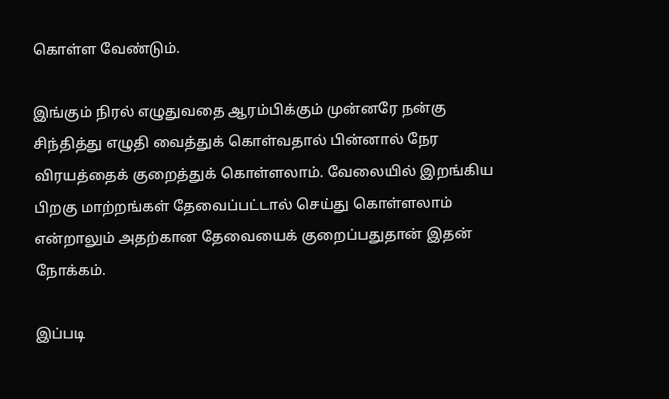கொள்ள வேண்டும்.

இங்கும் நிரல் எழுதுவதை ஆரம்பிக்கும் முன்னரே நன்கு சிந்தித்து எழுதி வைத்துக் கொள்வதால் பின்னால் நேர விரயத்தைக் குறைத்துக் கொள்ளலாம். வேலையில் இறங்கிய பிறகு மாற்றங்கள் தேவைப்பட்டால் செய்து கொள்ளலாம் என்றாலும் அதற்கான தேவையைக் குறைப்பதுதான் இதன் நோக்கம்.

இப்படி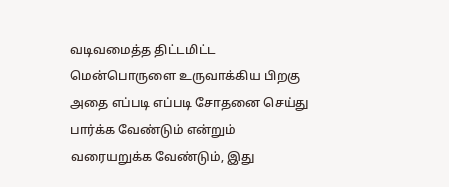வடிவமைத்த திட்டமிட்ட மென்பொருளை உருவாக்கிய பிறகு அதை எப்படி எப்படி சோதனை செய்து பார்க்க வேண்டும் என்றும் வரையறுக்க வேண்டும், இது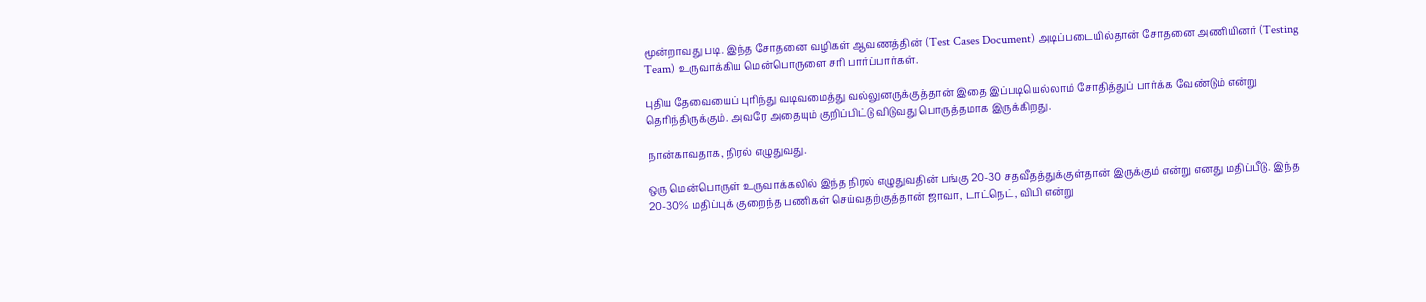மூன்றாவது படி. இந்த சோதனை வழிகள் ஆவணத்தின் (Test Cases Document) அடிப்படையில்தான் சோதனை அணியினர் (Testing Team) உருவாக்கிய மென்பொருளை சரி பார்ப்பார்கள்.

புதிய தேவையைப் புரிந்து வடிவமைத்து வல்லுனருக்குத்தான் இதை இப்படியெல்லாம் சோதித்துப் பார்க்க வேண்டும் என்று தெரிந்திருக்கும். அவரே அதையும் குறிப்பிட்டு விடுவது பொருத்தமாக இருக்கிறது.

நான்காவதாக, நிரல் எழுதுவது.

ஒரு மென்பொருள் உருவாக்கலில் இந்த நிரல் எழுதுவதின் பங்கு 20-30 சதவீதத்துக்குள்தான் இருக்கும் என்று எனது மதிப்பீடு. இந்த 20-30% மதிப்புக் குறைந்த பணிகள் செய்வதற்குத்தான் ஜாவா, டாட்நெட், விபி என்று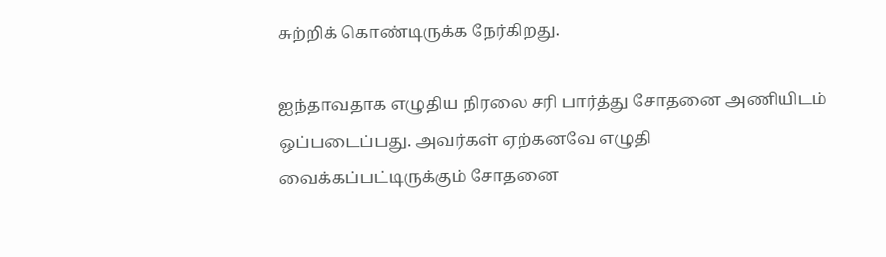சுற்றிக் கொண்டிருக்க நேர்கிறது.

ஐந்தாவதாக எழுதிய நிரலை சரி பார்த்து சோதனை அணியிடம் ஒப்படைப்பது. அவர்கள் ஏற்கனவே எழுதி வைக்கப்பட்டிருக்கும் சோதனை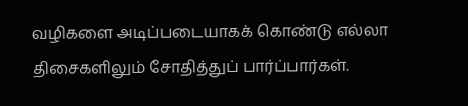வழிகளை அடிப்படையாகக் கொண்டு எல்லா திசைகளிலும் சோதித்துப் பார்ப்பார்கள்.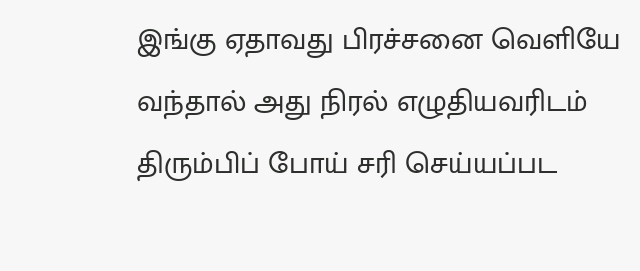இங்கு ஏதாவது பிரச்சனை வெளியே வந்தால் அது நிரல் எழுதியவரிடம் திரும்பிப் போய் சரி செய்யப்பட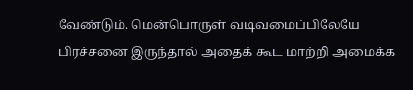வேண்டும். மென்பொருள் வடிவமைப்பிலேயே பிரச்சனை இருந்தால் அதைக் கூட மாற்றி அமைக்க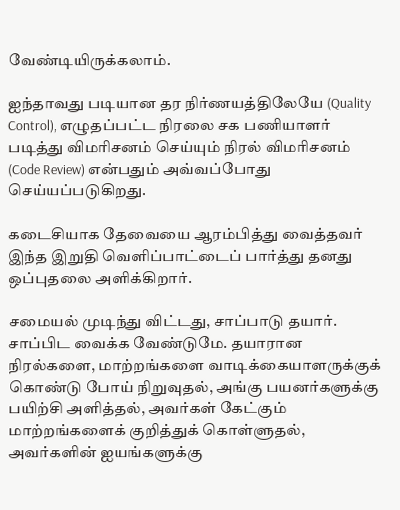வேண்டியிருக்கலாம்.

ஐந்தாவது படியான தர நிர்ணயத்திலேயே (Quality Control), எழுதப்பட்ட நிரலை சக பணியாளர் படித்து விமரிசனம் செய்யும் நிரல் விமரிசனம் (Code Review) என்பதும் அவ்வப்போது செய்யப்படுகிறது.

கடைசியாக தேவையை ஆரம்பித்து வைத்தவர் இந்த இறுதி வெளிப்பாட்டைப் பார்த்து தனது ஒப்புதலை அளிக்கிறார்.

சமையல் முடிந்து விட்டது, சாப்பாடு தயார். சாப்பிட வைக்க வேண்டுமே. தயாரான நிரல்களை, மாற்றங்களை வாடிக்கையாளருக்குக் கொண்டு போய் நிறுவுதல், அங்கு பயனர்களுக்கு பயிற்சி அளித்தல், அவர்கள் கேட்கும் மாற்றங்களைக் குறித்துக் கொள்ளுதல், அவர்களின் ஐயங்களுக்கு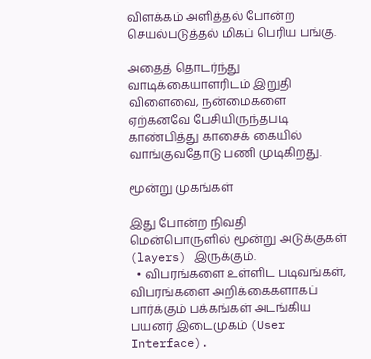விளக்கம் அளித்தல் போன்ற செயல்படுத்தல் மிகப் பெரிய பங்கு.

அதைத் தொடர்ந்து வாடிக்கையாளரிடம் இறுதி விளைவை, நன்மைகளை ஏற்கனவே பேசியிருந்தபடி காண்பித்து காசைக் கையில் வாங்குவதோடு பணி முடிகிறது.

மூன்று முகங்கள்

இது போன்ற நிவதி மென்பொருளில் மூன்று அடுக்குகள் (layers) இருக்கும்.
  • விபரங்களை உள்ளிட படிவங்கள், விபரங்களை அறிக்கைகளாகப் பார்க்கும் பக்கங்கள் அடங்கிய பயனர் இடைமுகம் (User Interface).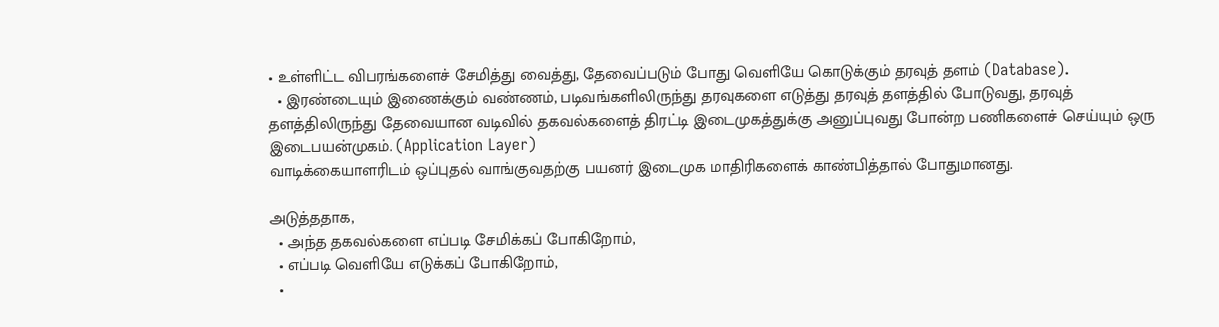• உள்ளிட்ட விபரங்களைச் சேமித்து வைத்து, தேவைப்படும் போது வெளியே கொடுக்கும் தரவுத் தளம் (Database).
  • இரண்டையும் இணைக்கும் வண்ணம், படிவங்களிலிருந்து தரவுகளை எடுத்து தரவுத் தளத்தில் போடுவது, தரவுத் தளத்திலிருந்து தேவையான வடிவில் தகவல்களைத் திரட்டி இடைமுகத்துக்கு அனுப்புவது போன்ற பணிகளைச் செய்யும் ஒரு இடைபயன்முகம். (Application Layer)
வாடிக்கையாளரிடம் ஒப்புதல் வாங்குவதற்கு பயனர் இடைமுக மாதிரிகளைக் காண்பித்தால் போதுமானது.

அடுத்ததாக,
  • அந்த தகவல்களை எப்படி சேமிக்கப் போகிறோம்,
  • எப்படி வெளியே எடுக்கப் போகிறோம்,
  •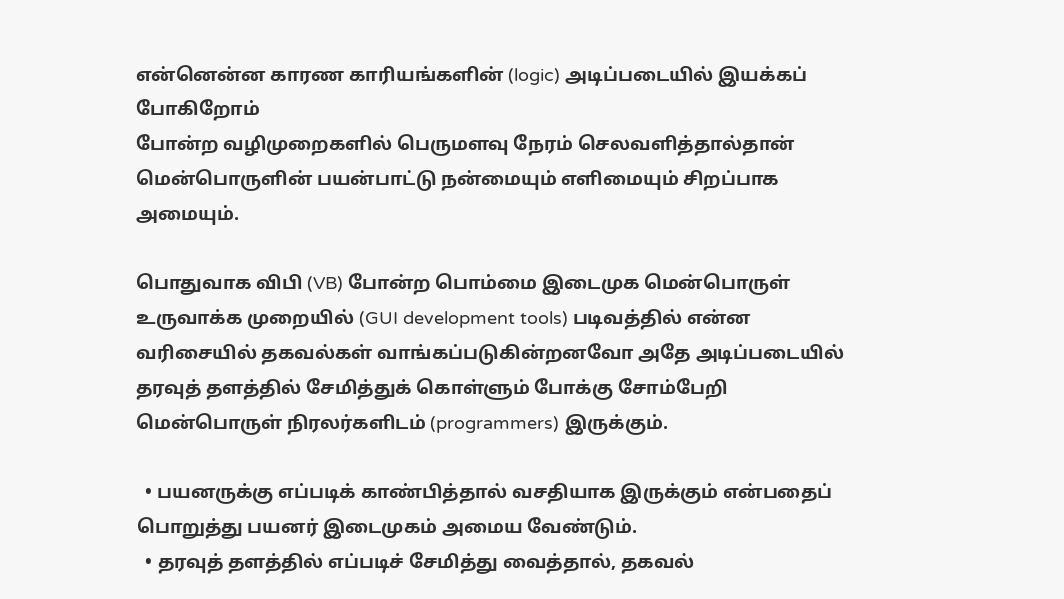என்னென்ன காரண காரியங்களின் (logic) அடிப்படையில் இயக்கப் போகிறோம்
போன்ற வழிமுறைகளில் பெருமளவு நேரம் செலவளித்தால்தான் மென்பொருளின் பயன்பாட்டு நன்மையும் எளிமையும் சிறப்பாக அமையும்.

பொதுவாக விபி (VB) போன்ற பொம்மை இடைமுக மென்பொருள் உருவாக்க முறையில் (GUI development tools) படிவத்தில் என்ன வரிசையில் தகவல்கள் வாங்கப்படுகின்றனவோ அதே அடிப்படையில் தரவுத் தளத்தில் சேமித்துக் கொள்ளும் போக்கு சோம்பேறி மென்பொருள் நிரலர்களிடம் (programmers) இருக்கும்.

  • பயனருக்கு எப்படிக் காண்பித்தால் வசதியாக இருக்கும் என்பதைப் பொறுத்து பயனர் இடைமுகம் அமைய வேண்டும்.
  • தரவுத் தளத்தில் எப்படிச் சேமித்து வைத்தால், தகவல்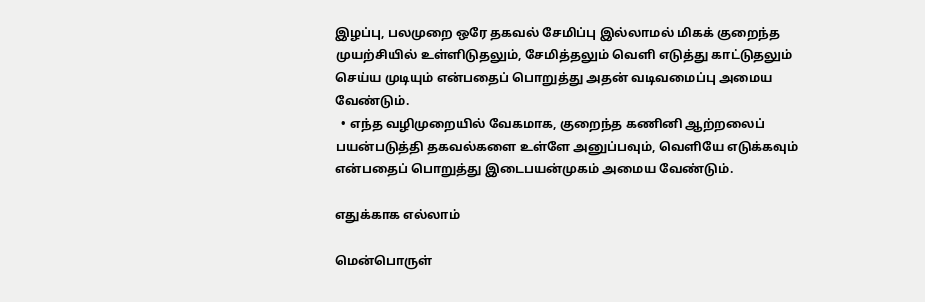இழப்பு, பலமுறை ஒரே தகவல் சேமிப்பு இல்லாமல் மிகக் குறைந்த முயற்சியில் உள்ளிடுதலும், சேமித்தலும் வெளி எடுத்து காட்டுதலும் செய்ய முடியும் என்பதைப் பொறுத்து அதன் வடிவமைப்பு அமைய வேண்டும்.
  • எந்த வழிமுறையில் வேகமாக, குறைந்த கணினி ஆற்றலைப் பயன்படுத்தி தகவல்களை உள்ளே அனுப்பவும், வெளியே எடுக்கவும் என்பதைப் பொறுத்து இடைபயன்முகம் அமைய வேண்டும்.

எதுக்காக எல்லாம்

மென்பொருள்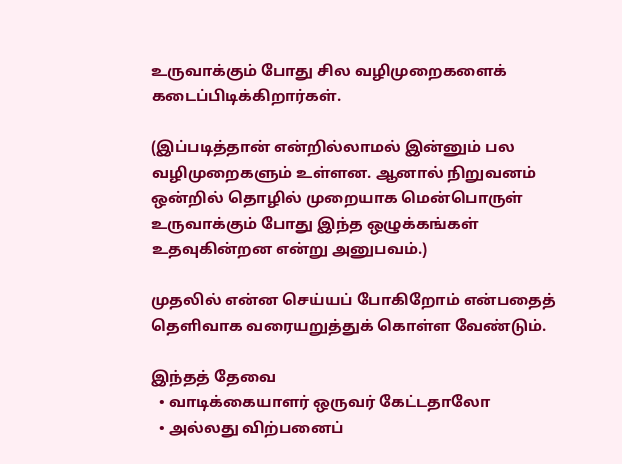உருவாக்கும் போது சில வழிமுறைகளைக் கடைப்பிடிக்கிறார்கள்.

(இப்படித்தான் என்றில்லாமல் இன்னும் பல வழிமுறைகளும் உள்ளன. ஆனால் நிறுவனம் ஒன்றில் தொழில் முறையாக மென்பொருள் உருவாக்கும் போது இந்த ஒழுக்கங்கள் உதவுகின்றன என்று அனுபவம்.)

முதலில் என்ன செய்யப் போகிறோம் என்பதைத் தெளிவாக வரையறுத்துக் கொள்ள வேண்டும்.

இந்தத் தேவை
  • வாடிக்கையாளர் ஒருவர் கேட்டதாலோ
  • அல்லது விற்பனைப்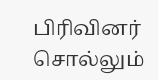பிரிவினர் சொல்லும்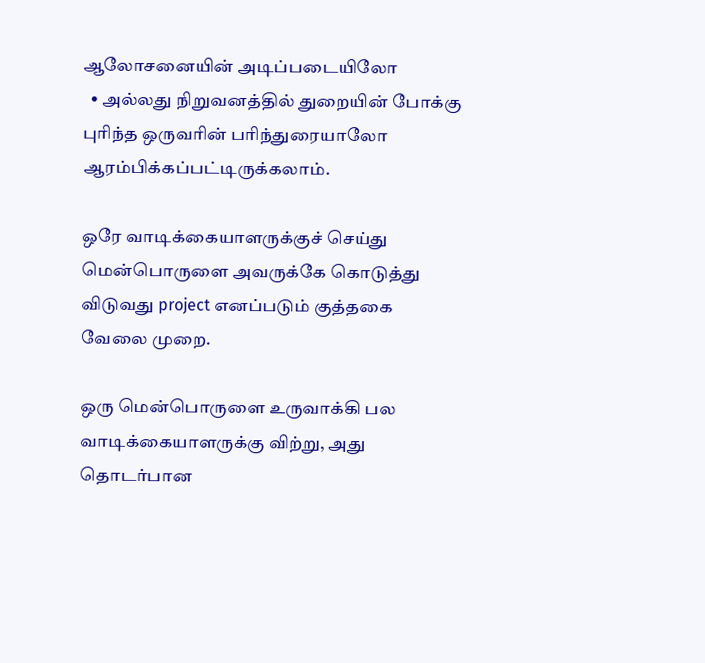ஆலோசனையின் அடிப்படையிலோ
  • அல்லது நிறுவனத்தில் துறையின் போக்கு புரிந்த ஒருவரின் பரிந்துரையாலோ
ஆரம்பிக்கப்பட்டிருக்கலாம்.

ஒரே வாடிக்கையாளருக்குச் செய்து மென்பொருளை அவருக்கே கொடுத்து விடுவது project எனப்படும் குத்தகை வேலை முறை.

ஒரு மென்பொருளை உருவாக்கி பல வாடிக்கையாளருக்கு விற்று, அது தொடர்பான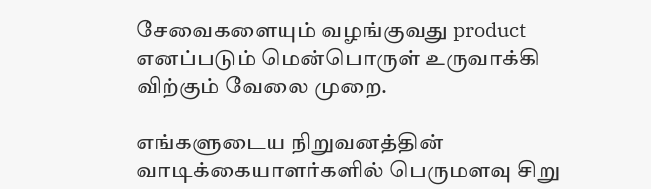சேவைகளையும் வழங்குவது product எனப்படும் மென்பொருள் உருவாக்கி விற்கும் வேலை முறை.

எங்களுடைய நிறுவனத்தின் வாடிக்கையாளர்களில் பெருமளவு சிறு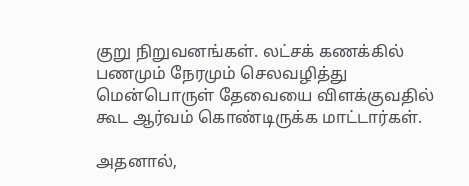குறு நிறுவனங்கள். லட்சக் கணக்கில் பணமும் நேரமும் செலவழித்து மென்பொருள் தேவையை விளக்குவதில் கூட ஆர்வம் கொண்டிருக்க மாட்டார்கள்.

அதனால்,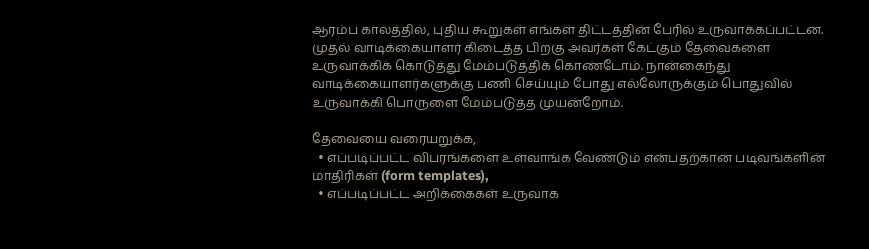ஆரம்ப காலத்தில், புதிய கூறுகள் எங்கள் திட்டத்தின் பேரில் உருவாக்கப்பட்டன. முதல் வாடிக்கையாளர் கிடைத்த பிறகு அவர்கள் கேட்கும் தேவைகளை உருவாக்கிக் கொடுத்து மேம்படுத்திக் கொண்டோம். நான்கைந்து வாடிக்கையாளர்களுக்கு பணி செய்யும் போது எல்லோருக்கும் பொதுவில் உருவாக்கி பொருளை மேம்படுத்த முயன்றோம்.

தேவையை வரையறுக்க,
  • எப்படிப்பட்ட விபரங்களை உள்வாங்க வேண்டும் என்பதற்கான படிவங்களின் மாதிரிகள் (form templates),
  • எப்படிப்பட்ட அறிக்கைகள் உருவாக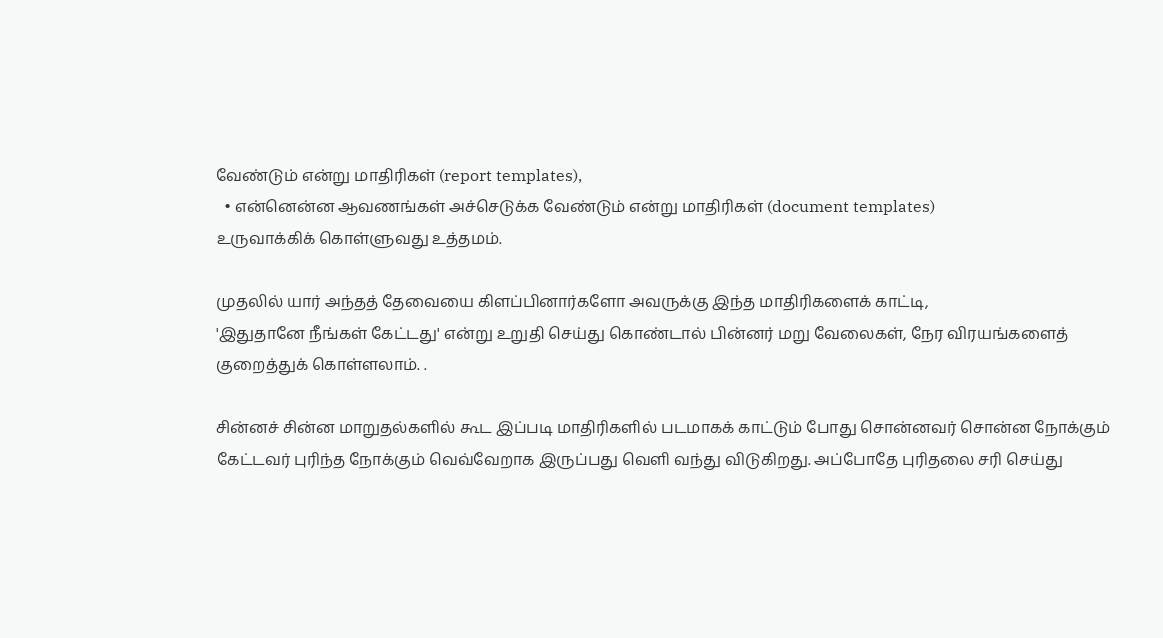வேண்டும் என்று மாதிரிகள் (report templates),
  • என்னென்ன ஆவணங்கள் அச்செடுக்க வேண்டும் என்று மாதிரிகள் (document templates)
உருவாக்கிக் கொள்ளுவது உத்தமம்.

முதலில் யார் அந்தத் தேவையை கிளப்பினார்களோ அவருக்கு இந்த மாதிரிகளைக் காட்டி,
'இதுதானே நீங்கள் கேட்டது' என்று உறுதி செய்து கொண்டால் பின்னர் மறு வேலைகள், நேர விரயங்களைத் குறைத்துக் கொள்ளலாம். .

சின்னச் சின்ன மாறுதல்களில் கூட இப்படி மாதிரிகளில் படமாகக் காட்டும் போது சொன்னவர் சொன்ன நோக்கும் கேட்டவர் புரிந்த நோக்கும் வெவ்வேறாக இருப்பது வெளி வந்து விடுகிறது. அப்போதே புரிதலை சரி செய்து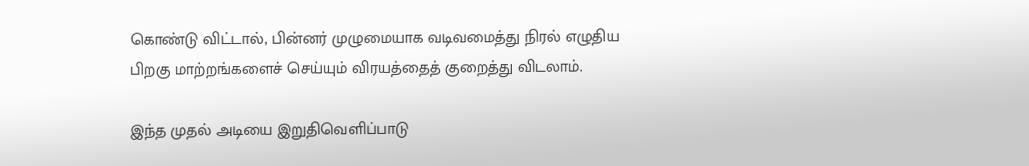கொண்டு விட்டால், பின்னர் முழுமையாக வடிவமைத்து நிரல் எழுதிய பிறகு மாற்றங்களைச் செய்யும் விரயத்தைத் குறைத்து விடலாம்.

இந்த முதல் அடியை இறுதிவெளிப்பாடு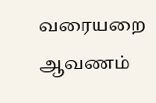வரையறை ஆவணம்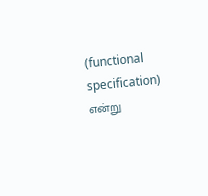(functional specification) என்று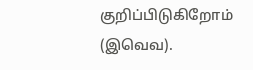குறிப்பிடுகிறோம் (இவெவ).